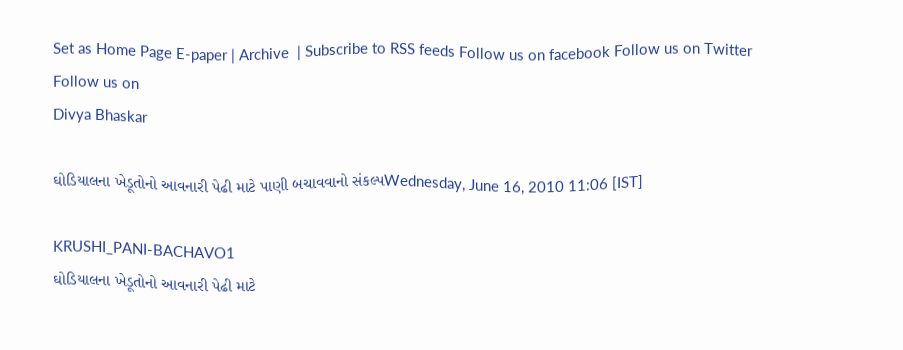Set as Home Page E-paper | Archive  | Subscribe to RSS feeds Follow us on facebook Follow us on Twitter Follow us on
Divya Bhaskar

ઘોડિયાલના ખેડૂતોનો આવનારી પેઢી માટે પાણી બચાવવાનો સંકલ્પWednesday, June 16, 2010 11:06 [IST]

KRUSHI_PANI-BACHAVO1
ઘોડિયાલના ખેડૂતોનો આવનારી પેઢી માટે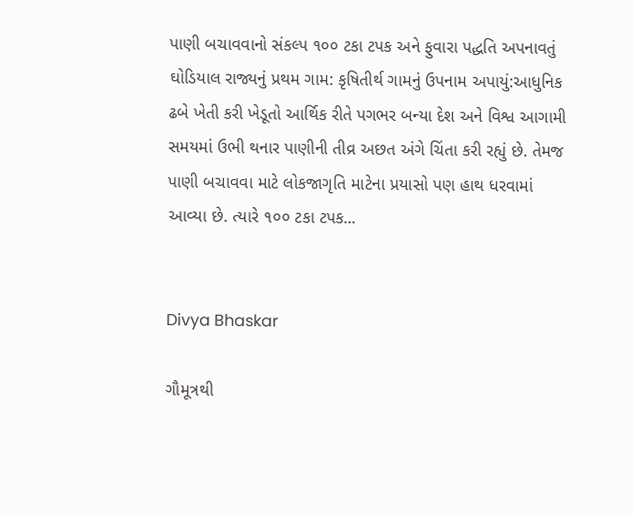પાણી બચાવવાનો સંકલ્પ ૧૦૦ ટકા ટપક અને ફુવારા પદ્ધતિ અપનાવતું ઘોડિયાલ રાજ્યનું પ્રથમ ગામ: કૃષિતીર્થ ગામનું ઉપનામ અપાયું:આધુનિક ઢબે ખેતી કરી ખેડૂતો આર્થિક રીતે પગભર બન્યા દેશ અને વિશ્વ આગામી સમયમાં ઉભી થનાર પાણીની તીવ્ર અછત અંગે ચિંતા કરી રહ્યું છે. તેમજ પાણી બચાવવા માટે લોકજાગૃતિ માટેના પ્રયાસો પણ હાથ ધરવામાં આવ્યા છે. ત્યારે ૧૦૦ ટકા ટપક...


Divya Bhaskar

ગૌમૂત્રથી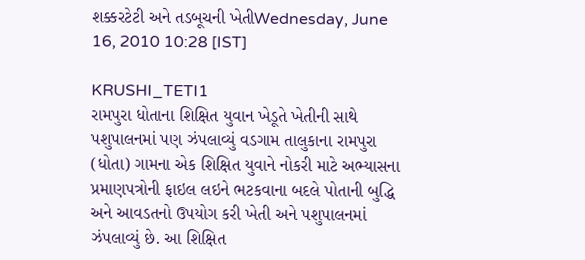શક્કરટેટી અને તડબૂચની ખેતીWednesday, June 16, 2010 10:28 [IST]

KRUSHI_TETI1
રામપુરા ધોતાના શિક્ષિત યુવાન ખેડૂતે ખેતીની સાથે પશુપાલનમાં પણ ઝંપલાવ્યું વડગામ તાલુકાના રામપુરા (ધોતા) ગામના એક શિક્ષિત યુવાને નોકરી માટે અભ્યાસના પ્રમાણપત્રોની ફાઇલ લઇને ભટકવાના બદલે પોતાની બુદ્ધિ અને આવડતનો ઉપયોગ કરી ખેતી અને પશુપાલનમાં ઝંપલાવ્યું છે. આ શિક્ષિત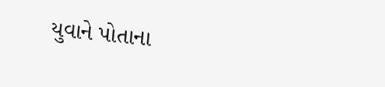યુવાને પોતાના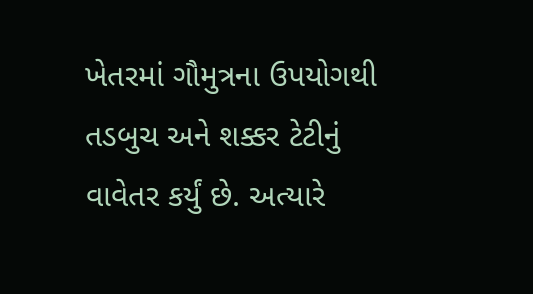ખેતરમાં ગૌમુત્રના ઉપયોગથી તડબુચ અને શક્કર ટેટીનું વાવેતર કર્યું છે. અત્યારે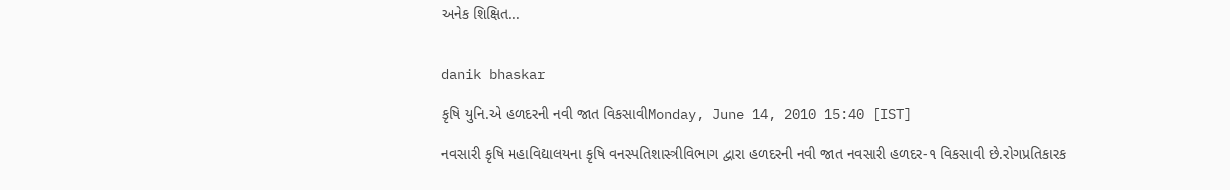અનેક શિક્ષિત...


danik bhaskar

કૃષિ યુનિ.એ હળદરની નવી જાત વિકસાવીMonday, June 14, 2010 15:40 [IST]

નવસારી કૃષિ મહાવિદ્યાલયના કૃષિ વનસ્પતિશાસ્ત્રીવિભાગ દ્વારા હળદરની નવી જાત નવસારી હળદર-૧ વિકસાવી છે.રોગપ્રતિકારક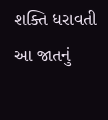શક્તિ ધરાવતી આ જાતનું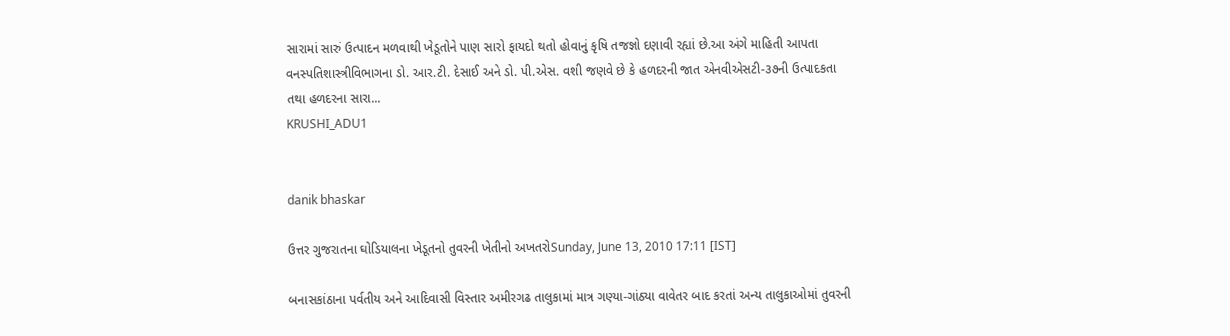સારામાં સારું ઉત્પાદન મળવાથી ખેડૂતોને પાણ સારો ફાયદો થતો હોવાનું કૃષિ તજજ્ઞો દણાવી રહ્યાં છે.આ અંગે માહિતી આપતા વનસ્પતિશાસ્ત્રીવિભાગના ડો. આર.ટી. દેસાઈ અને ડો. પી.એસ. વશી જણવે છે કે હળદરની જાત એનવીએસટી-૩૭ની ઉત્પાદકતા તથા હળદરના સારા...
KRUSHI_ADU1


danik bhaskar

ઉત્તર ગુજરાતના ઘોડિયાલના ખેડૂતનો તુવરની ખેતીનો અખતરોSunday, June 13, 2010 17:11 [IST]

બનાસકાંઠાના પર્વતીય અને આદિવાસી વિસ્તાર અમીરગઢ તાલુકામાં માત્ર ગણ્યા-ગાંઠ્યા વાવેતર બાદ કરતાં અન્ય તાલુકાઓમાં તુવરની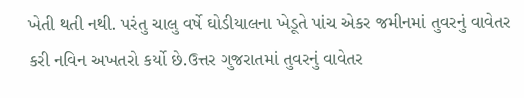ખેતી થતી નથી. પરંતુ ચાલુ વર્ષે ઘોડીયાલના ખેડૂતે પાંચ એકર જમીનમાં તુવરનું વાવેતર કરી નવિન અખતરો કર્યો છે.ઉત્તર ગુજરાતમાં તુવરનું વાવેતર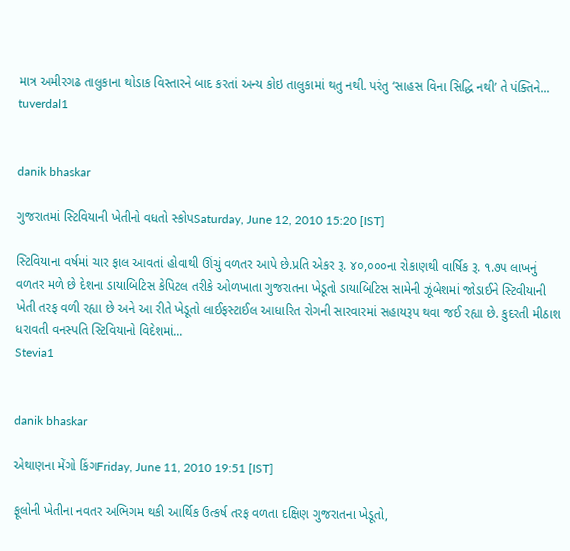માત્ર અમીરગઢ તાલુકાના થોડાક વિસ્તારને બાદ કરતાં અન્ય કોઇ તાલુકામાં થતુ નથી. પરંતુ ‘સાહસ વિના સિદ્ધિ નથી’ તે પંક્તિને...
tuverdal1


danik bhaskar

ગુજરાતમાં સ્ટિવિયાની ખેતીનો વધતો સ્કોપSaturday, June 12, 2010 15:20 [IST]

સ્ટિવિયાના વર્ષમાં ચાર ફાલ આવતાં હોવાથી ઊંચું વળતર આપે છે.પ્રતિ એકર રૂ. ૪૦,૦૦૦ના રોકાણથી વાર્ષિક રૂ. ૧.૭૫ લાખનું વળતર મળે છે દેશના ડાયાબિટિસ કેપિટલ તરીકે ઓળખાતા ગુજરાતના ખેડૂતો ડાયાબિટિસ સામેની ઝૂંબેશમાં જોડાઈને સ્ટિવીયાની ખેતી તરફ વળી રહ્યા છે અને આ રીતે ખેડૂતો લાઈફસ્ટાઈલ આધારિત રોગની સારવારમાં સહાયરૂપ થવા જઈ રહ્યા છે. કુદરતી મીઠાશ ધરાવતી વનસ્પતિ સ્ટિવિયાનો વિદેશમાં...
Stevia1


danik bhaskar

એથાણના મેંગો કિંગFriday, June 11, 2010 19:51 [IST]

ફૂલોની ખેતીના નવતર અભિગમ થકી આર્થિક ઉત્કર્ષ તરફ વળતા દક્ષિણ ગુજરાતના ખેડૂતો,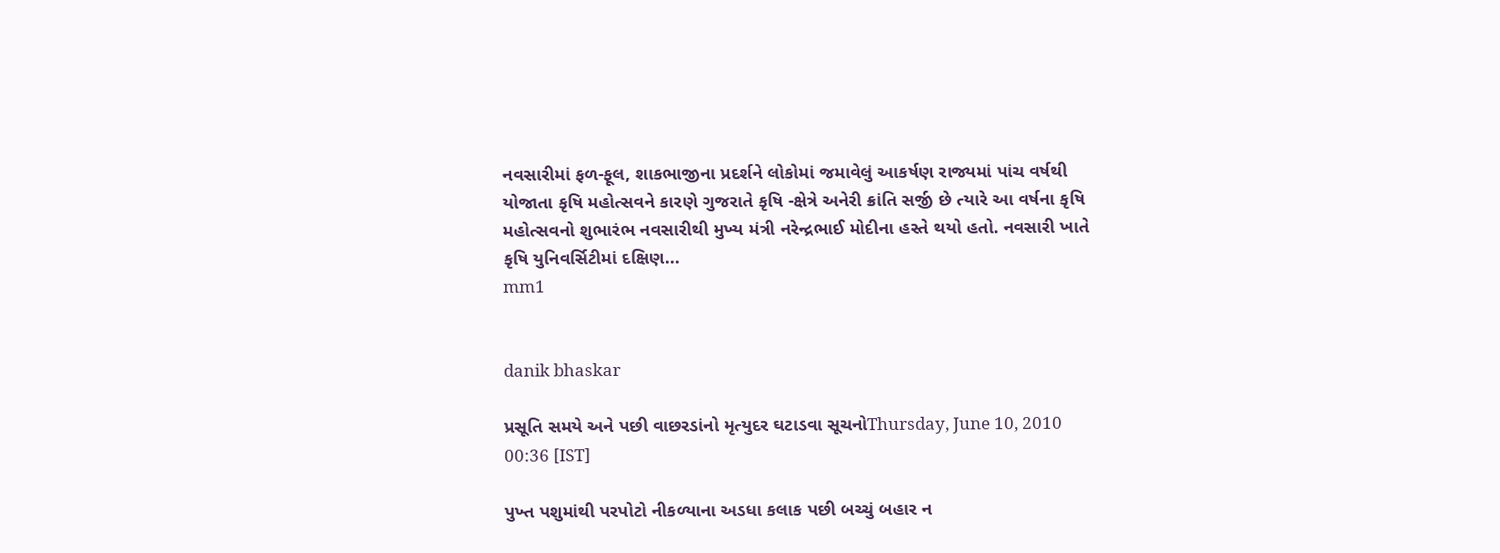નવસારીમાં ફળ-ફૂલ, શાકભાજીના પ્રદર્શને લોકોમાં જમાવેલું આકર્ષણ રાજ્યમાં પાંચ વર્ષથી યોજાતા કૃષિ મહોત્સવને કારણે ગુજરાતે કૃષિ -ક્ષેત્રે અનેરી ક્રાંતિ સર્જી છે ત્યારે આ વર્ષના કૃષિ મહોત્સવનો શુભારંભ નવસારીથી મુખ્ય મંત્રી નરેન્દ્રભાઈ મોદીના હસ્તે થયો હતો. નવસારી ખાતે કૃષિ યુનિવર્સિટીમાં દક્ષિણ...
mm1


danik bhaskar

પ્રસૂતિ સમયે અને પછી વાછરડાંનો મૃત્યુદર ઘટાડવા સૂચનોThursday, June 10, 2010 00:36 [IST]

પુખ્ત પશુમાંથી પરપોટો નીકળ્યાના અડધા કલાક પછી બચ્ચું બહાર ન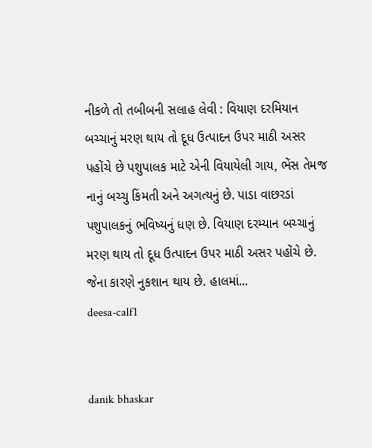નીકળે તો તબીબની સલાહ લેવી : વિયાણ દરમિયાન બચ્ચાનું મરણ થાય તો દૂધ ઉત્પાદન ઉપર માઠી અસર પહોંચે છે પશુપાલક માટે એની વિયાયેલી ગાય, ભેંસ તેમજ નાનું બચ્ચુ કિંમતી અને અગત્યનું છે. પાડા વાછરડાં પશુપાલકનું ભવિષ્યનું ધણ છે. વિયાણ દરમ્યાન બચ્ચાનું મરણ થાય તો દૂધ ઉત્પાદન ઉપર માઠી અસર પહોંચે છે. જેના કારણે નુકશાન થાય છે. હાલમાં...
deesa-calf1


danik bhaskar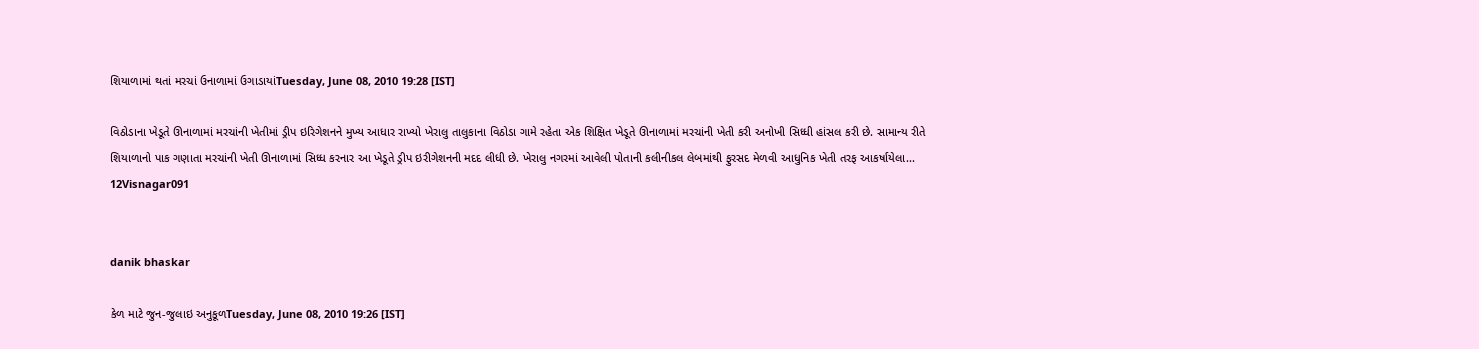શિયાળામાં થતાં મરચાં ઉનાળામાં ઉગાડાયાંTuesday, June 08, 2010 19:28 [IST]

વિઠોડાના ખેડૂતે ઊનાળામાં મરચાંની ખેતીમાં ડ્રીપ ઇરિગેશનને મુખ્ય આધાર રાખ્યો ખેરાલુ તાલુકાના વિઠોડા ગામે રહેતા એક શિક્ષિત ખેડૂતે ઊનાળામાં મરચાંની ખેતી કરી અનોખી સિધ્ધી હાંસલ કરી છે. સામાન્ય રીતે શિયાળાનો પાક ગણાતા મરચાંની ખેતી ઊનાળામાં સિધ્ધ કરનાર આ ખેડૂતે ડ્રીપ ઇરીગેશનની મદદ લીધી છે. ખેરાલુ નગરમાં આવેલી પોતાની કલીનીકલ લેબમાંથી ફુરસદ મેળવી આધુનિક ખેતી તરફ આકર્ષાયેલા...
12Visnagar091


danik bhaskar

કેળ માટે જુન-જુલાઇ અનુકૂળTuesday, June 08, 2010 19:26 [IST]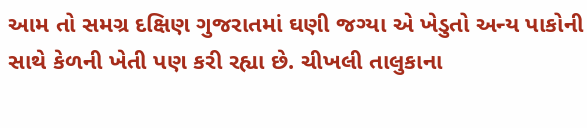આમ તો સમગ્ર દક્ષિણ ગુજરાતમાં ઘણી જગ્યા એ ખેડુતો અન્ય પાકોની સાથે કેળની ખેતી પણ કરી રહ્યા છે. ચીખલી તાલુકાના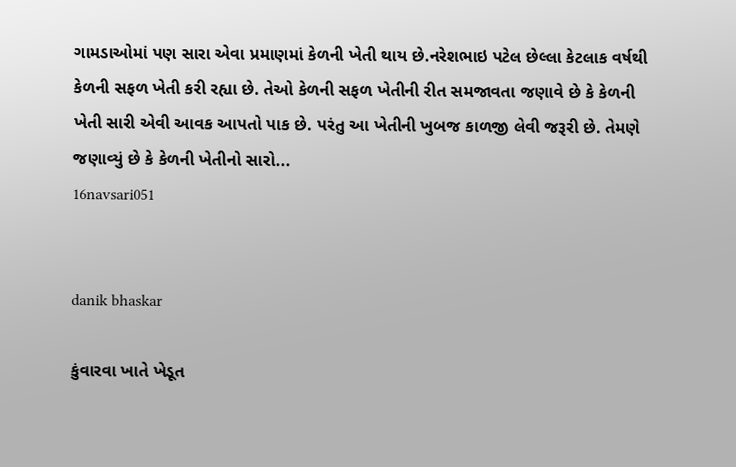ગામડાઓમાં પણ સારા એવા પ્રમાણમાં કેળની ખેતી થાય છે.નરેશભાઇ પટેલ છેલ્લા કેટલાક વર્ષથી કેળની સફળ ખેતી કરી રહ્યા છે. તેઓ કેળની સફળ ખેતીની રીત સમજાવતા જણાવે છે કે કેળની ખેતી સારી એવી આવક આપતો પાક છે. પરંતુ આ ખેતીની ખુબજ કાળજી લેવી જરૂરી છે. તેમણે જણાવ્યું છે કે કેળની ખેતીનો સારો...
16navsari051


danik bhaskar

કુંવારવા ખાતે ખેડૂત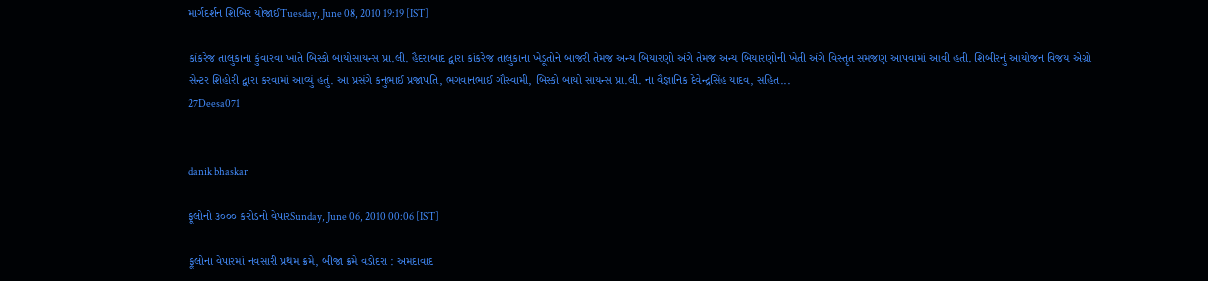માર્ગદર્શન શિબિર યોજાઈTuesday, June 08, 2010 19:19 [IST]

કાંકરેજ તાલુકાના કુંવારવા ખાતે બિસ્કો બાયોસાયન્સ પ્રા.લી. હૈદરાબાદ દ્વારા કાંકરેજ તાલુકાના ખેડૂતોને બાજરી તેમજ અન્ય બિયારણો અંગે તેમજ અન્ય બિયારણોની ખેતી અંગે વિસ્તૃત સમજણ આપવામાં આવી હતી. શિબીરનું આયોજન વિજય એગ્રો સેન્ટર શિહોરી દ્વારા કરવામાં આવ્યું હતું. આ પ્રસંગે કનુભાઈ પ્રજાપતિ, ભગવાનભાઈ ગૌસ્વામી, બિસ્કો બાયો સાયન્સ પ્રા.લી. ના વૈજ્ઞાનિક દેવેન્દ્રસિંહ યાદવ, સહિત...
27Deesa071


danik bhaskar

ફૂલોનો ૩૦૦૦ કરોડનો વેપારSunday, June 06, 2010 00:06 [IST]

ફૂલોના વેપારમાં નવસારી પ્રથમ ક્રમે, બીજા ક્રમે વડોદરા : અમદાવાદ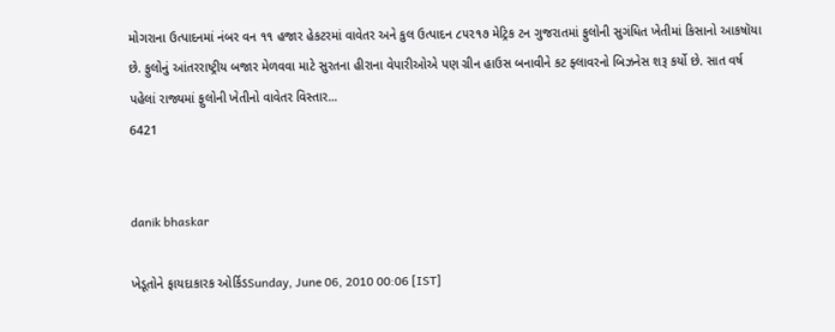મોગરાના ઉત્પાદનમાં નંબર વન ૧૧ હજાર હેકટરમાં વાવેતર અને કુલ ઉત્પાદન ૮૫૨૧૭ મેટ્રિક ટન ગુજરાતમાં ફુલોની સુગંધિત ખેતીમાં કિસાનો આકષૉયા છે. ફુલોનું આંતરરાષ્ટ્રીય બજાર મેળવવા માટે સુરતના હીરાના વેપારીઓએ પણ ગ્રીન હાઉસ બનાવીને કટ ફ્લાવરનો બિઝનેસ શરૂ કર્યો છે. સાત વર્ષ પહેલાં રાજ્યમાં ફુલોની ખેતીનો વાવેતર વિસ્તાર...
6421


danik bhaskar

ખેડૂતોને ફાયદાકારક ઓર્કિડSunday, June 06, 2010 00:06 [IST]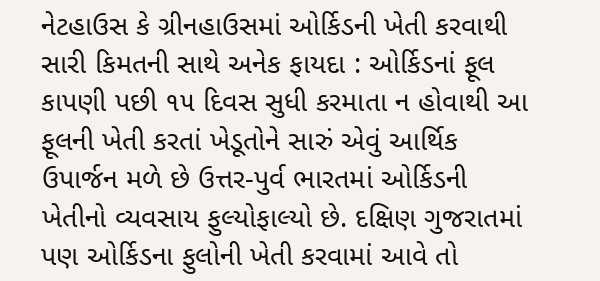નેટહાઉસ કે ગ્રીનહાઉસમાં ઓર્કિડની ખેતી કરવાથી સારી કિમતની સાથે અનેક ફાયદા : ઓર્કિડનાં ફૂલ કાપણી પછી ૧૫ દિવસ સુધી કરમાતા ન હોવાથી આ ફૂલની ખેતી કરતાં ખેડૂતોને સારું એવું આર્થિક ઉપાર્જન મળે છે ઉત્તર-પુર્વ ભારતમાં ઓર્કિડની ખેતીનો વ્યવસાય ફુલ્યોફાલ્યો છે. દક્ષિણ ગુજરાતમાં પણ ઓર્કિડના ફુલોની ખેતી કરવામાં આવે તો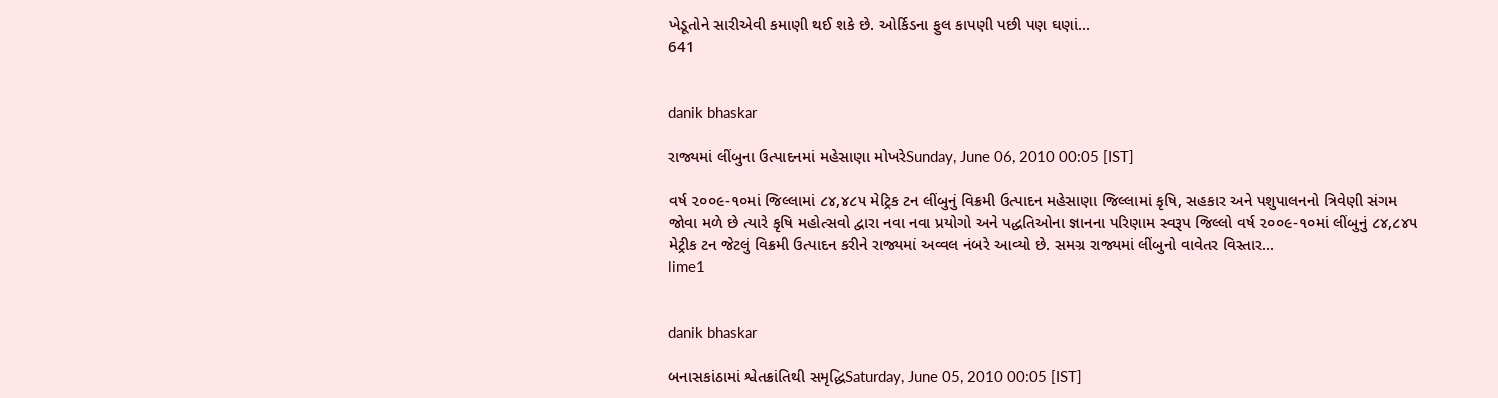ખેડૂતોને સારીએવી કમાણી થઈ શકે છે. ઓર્કિડના ફુલ કાપણી પછી પણ ઘણાં...
641


danik bhaskar

રાજ્યમાં લીંબુના ઉત્પાદનમાં મહેસાણા મોખરેSunday, June 06, 2010 00:05 [IST]

વર્ષ ૨૦૦૯-૧૦માં જિલ્લામાં ૮૪,૪૮૫ મેટ્રિક ટન લીંબુનું વિક્રમી ઉત્પાદન મહેસાણા જિલ્લામાં કૃષિ, સહકાર અને પશુપાલનનો ત્રિવેણી સંગમ જોવા મળે છે ત્યારે કૃષિ મહોત્સવો દ્વારા નવા નવા પ્રયોગો અને પદ્ધતિઓના જ્ઞાનના પરિણામ સ્વરૂપ જિલ્લો વર્ષ ૨૦૦૯-૧૦માં લીંબુનું ૮૪,૮૪૫ મેટ્રીક ટન જેટલું વિક્રમી ઉત્પાદન કરીને રાજ્યમાં અવ્વલ નંબરે આવ્યો છે. સમગ્ર રાજ્યમાં લીંબુનો વાવેતર વિસ્તાર...
lime1


danik bhaskar

બનાસકાંઠામાં શ્વેતક્રાંતિથી સમૃદ્ધિSaturday, June 05, 2010 00:05 [IST]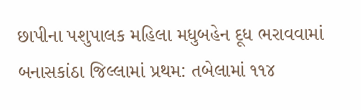છાપીના પશુપાલક મહિલા મધુબહેન દૂધ ભરાવવામાં બનાસકાંઠા જિલ્લામાં પ્રથમ: તબેલામાં ૧૧૪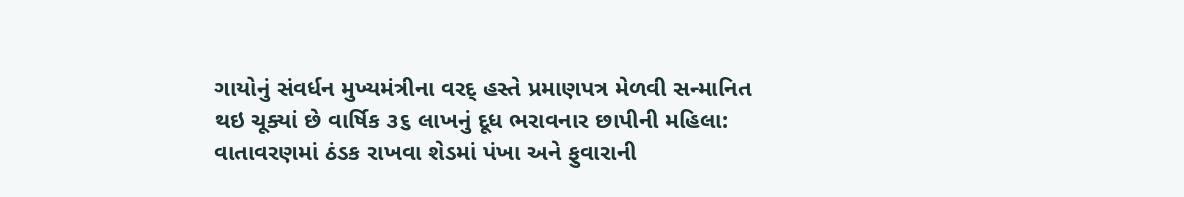ગાયોનું સંવર્ધન મુખ્યમંત્રીના વરદ્ હસ્તે પ્રમાણપત્ર મેળવી સન્માનિત થઇ ચૂક્યાં છે વાર્ષિક ૩૬ લાખનું દૂધ ભરાવનાર છાપીની મહિલા: વાતાવરણમાં ઠંડક રાખવા શેડમાં પંખા અને ફુવારાની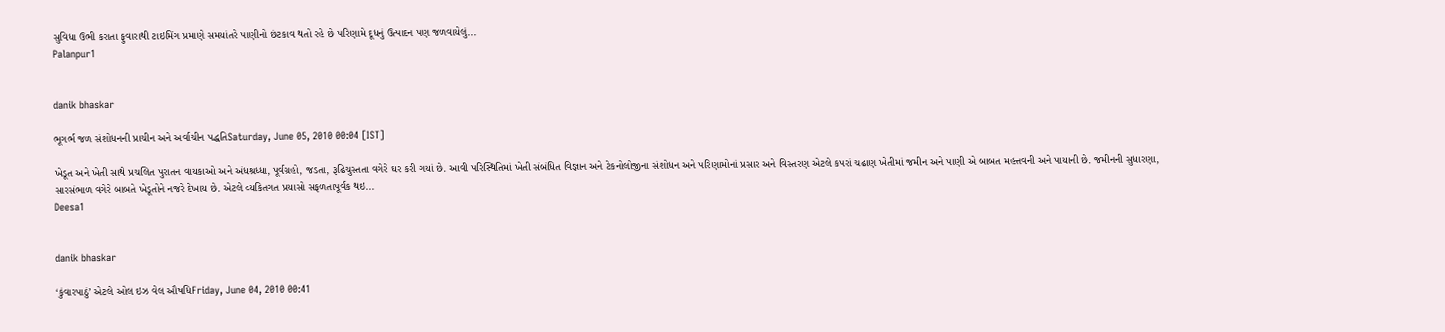સુવિધા ઉભી કરાતા ફુવારાથી ટાઇમિંગ પ્રમાણે સમયાંતરે પાણીનો છંટકાવ થતો રહે છે પરિણામે દૂધનું ઉત્પાદન પણ જળવાયેલું...
Palanpur1


danik bhaskar

ભૂગર્ભ જળ સંશોધનની પ્રાચીન અને અર્વાચીન પદ્ધતિSaturday, June 05, 2010 00:04 [IST]

ખેડૂત અને ખેતી સાથે પ્રચલિત પુરાતન વાયકાઓ અને અંધશ્રધ્ધા, પૂર્વગ્રહો, જડતા, રૂઢિચુસ્તતા વગેરે ઘર કરી ગયાં છે. આવી પરિસ્થિતિમાં ખેતી સંબંધિત વિજ્ઞાન અને ટેકનોલોજીના સંશોધન અને પરિણામોનાં પ્રસાર અને વિસ્તરણ એટલે કપરાં ચઢાણ ખેતીમાં જમીન અને પાણી એ બાબત મહત્તવની અને પાયાની છે. જમીનની સુધારણા, સારસંભાળ વગેરે બાબતે ખેડૂતોને નજરે દેખાય છે. એટલે વ્યકિતગત પ્રયાસો સફળતાપૂર્વક થઇ...
Deesa1


danik bhaskar

‘કુંવારપાઠું’ એટલે ઓલ ઇઝ વેલ ઔષધિFriday, June 04, 2010 00:41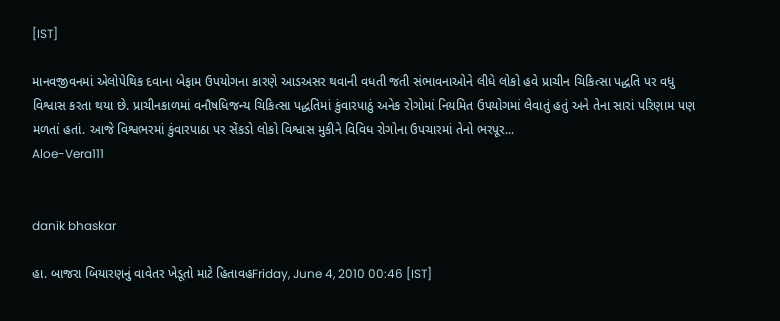[IST]

માનવજીવનમાં એલોપેથિક દવાના બેફામ ઉપયોગના કારણે આડઅસર થવાની વધતી જતી સંભાવનાઓને લીધે લોકો હવે પ્રાચીન ચિકિત્સા પદ્ધતિ પર વધુ વિશ્વાસ કરતા થયા છે. પ્રાચીનકાળમાં વનૌષધિજન્ય ચિકિત્સા પદ્ધતિમાં કુંવારપાઠું અનેક રોગોમાં નિયમિત ઉપયોગમાં લેવાતું હતું અને તેના સારાં પરિણામ પણ મળતાં હતાં. આજે વિશ્વભરમાં કુંવારપાઠા પર સેંકડો લોકો વિશ્વાસ મુકીને વિવિધ રોગોના ઉપચારમાં તેનો ભરપૂર...
Aloe-Vera111


danik bhaskar

હા. બાજરા બિયારણનું વાવેતર ખેડૂતો માટે હિતાવહFriday, June 4, 2010 00:46 [IST]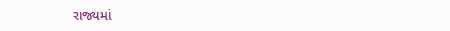રાજ્યમાં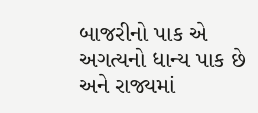બાજરીનો પાક એ અગત્યનો ધાન્ય પાક છે અને રાજ્યમાં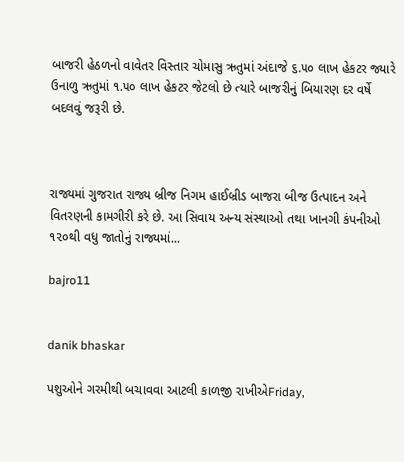બાજરી હેઠળનો વાવેતર વિસ્તાર ચોમાસુ ઋતુમાં અંદાજે ૬.૫૦ લાખ હેકટર જ્યારે ઉનાળુ ઋતુમાં ૧.૫૦ લાખ હેકટર જેટલો છે ત્યારે બાજરીનું બિયારણ દર વર્ષે બદલવું જરૂરી છે.



રાજ્યમાં ગુજરાત રાજ્ય બ્રીજ નિગમ હાઈબ્રીડ બાજરા બીજ ઉત્પાદન અને વિતરણની કામગીરી કરે છે. આ સિવાય અન્ય સંસ્થાઓ તથા ખાનગી કંપનીઓ ૧૨૦થી વધુ જાતોનું રાજ્યમાં...

bajro11


danik bhaskar

પશુઓને ગરમીથી બચાવવા આટલી કાળજી રાખીએFriday,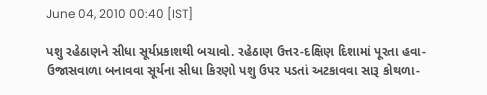June 04, 2010 00:40 [IST]

પશુ રહેઠાણને સીધા સૂર્યપ્રકાશથી બચાવો. રહેઠાણ ઉત્તર-દક્ષિણ દિશામાં પૂરતા હવા-ઉજાસવાળા બનાવવા સૂર્યના સીધા કિરણો પશુ ઉપર પડતાં અટકાવવા સારૂ કોથળા-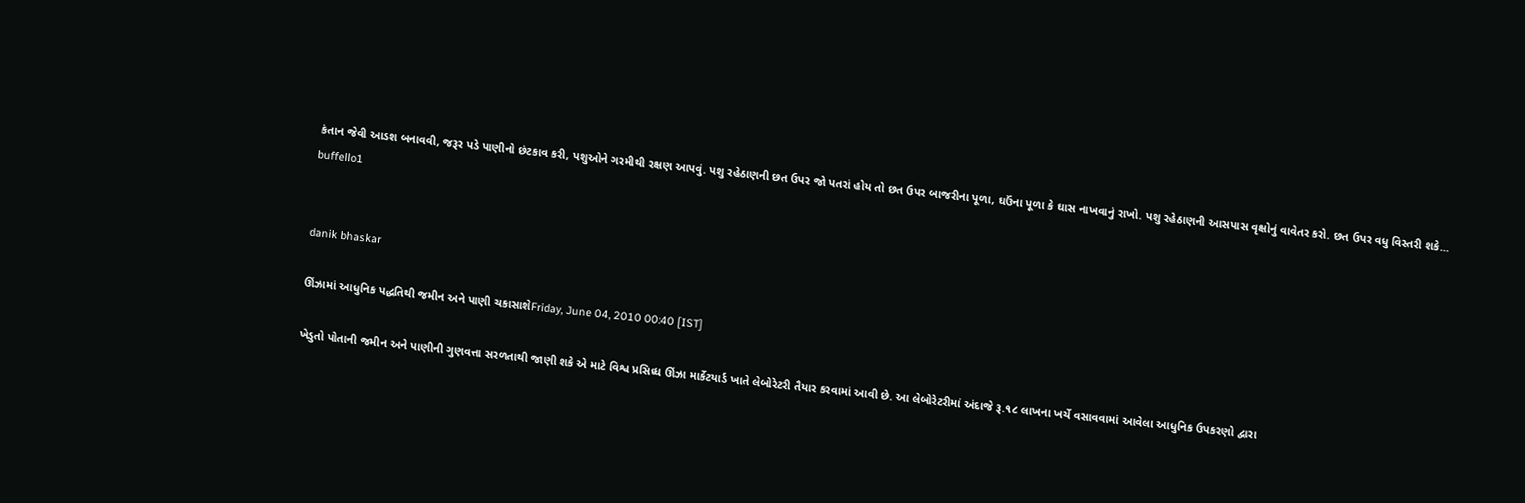કંતાન જેવી આડશ બનાવવી, જરૂર પડે પાણીનો છંટકાવ કરી, પશુઓને ગરમીથી રક્ષણ આપવું. પશુ રહેઠાણની છત ઉપર જો પતરાં હોય તો છત ઉપર બાજરીના પૂળા, ઘઉંના પૂળા કે ઘાસ નાખવાનું રાખો. પશુ રહેઠાણની આસપાસ વૃક્ષોનું વાવેતર કરો. છત ઉપર વધુ વિસ્તરી શકે...
buffello1


danik bhaskar

ઊંઝામાં આધુનિક પદ્ધતિથી જમીન અને પાણી ચકાસાશેFriday, June 04, 2010 00:40 [IST]

ખેડુતો પોતાની જમીન અને પાણીની ગુણવત્તા સરળતાથી જાણી શકે એ માટે વિશ્વ પ્રસિધ્ધ ઊંઝા માર્કેટયાર્ડ ખાતે લેબોરેટરી તૈયાર કરવામાં આવી છે. આ લેબોરેટરીમાં અંદાજે રૂ.૧૮ લાખના ખર્ચે વસાવવામાં આવેલા આધુનિક ઉપકરણો દ્વારા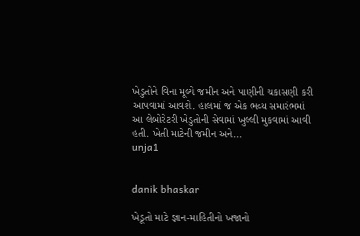ખેડુતોને વિના મૂલ્યે જમીન અને પાણીની ચકાસણી કરી આપવામાં આવશે. હાલમાં જ એક ભવ્ય સમારંભમાં આ લેબોરેટરી ખેડુતોની સેવામાં ખુલ્લી મુકવામાં આવી હતી. ખેતી માટેની જમીન અને...
unja1


danik bhaskar

ખેડૂતો માટે જ્ઞાન-માહિતીનો ખજાનો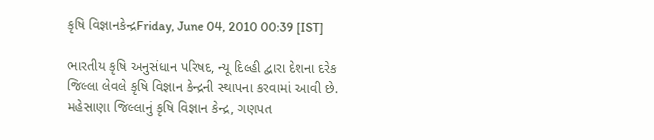કૃષિ વિજ્ઞાનકેન્દ્રFriday, June 04, 2010 00:39 [IST]

ભારતીય કૃષિ અનુસંધાન પરિષદ, ન્યૂ દિલ્હી દ્વારા દેશના દરેક જિલ્લા લેવલે કૃષિ વિજ્ઞાન કેન્દ્રની સ્થાપના કરવામાં આવી છે. મહેસાણા જિલ્લાનું કૃષિ વિજ્ઞાન કેન્દ્ર, ગણપત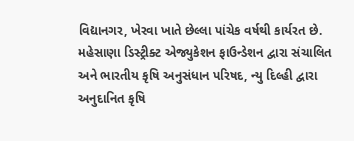વિદ્યાનગર, ખેરવા ખાતે છેલ્લા પાંચેક વર્ષથી કાર્યરત છે. મહેસાણા ડિસ્ટ્રીક્ટ એજ્યુકેશન ફાઉન્ડેશન દ્વારા સંચાલિત અને ભારતીય કૃષિ અનુસંધાન પરિષદ, ન્યુ દિલ્હી દ્વારા અનુદાનિત કૃષિ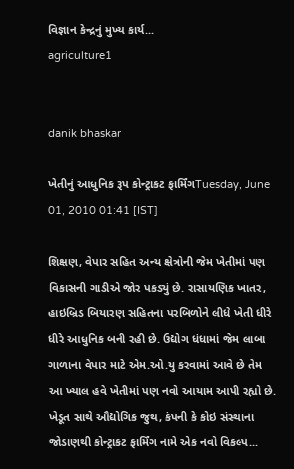વિજ્ઞાન કેન્દ્રનું મુખ્ય કાર્ય...
agriculture1


danik bhaskar

ખેતીનું આધુનિક રૂપ કોન્ટ્રાકટ ફાર્મિંગTuesday, June 01, 2010 01:41 [IST]

શિક્ષણ, વેપાર સહિત અન્ય ક્ષેત્રોની જેમ ખેતીમાં પણ વિકાસની ગાડીએ જોર પકડ્યું છે. રાસાયણિક ખાતર, હાઇબ્રિડ બિયારણ સહિતના પરબિળોને લીધે ખેતી ધીરે ધીરે આધુનિક બની રહી છે. ઉદ્યોગ ધંધામાં જેમ લાબા ગાળાના વેપાર માટે એમ.ઓ.યુ કરવામાં આવે છે તેમ આ ખ્યાલ હવે ખેતીમાં પણ નવો આયામ આપી રહ્યો છે. ખેડૂત સાથે ઔદ્યોગિક જુથ, કંપની કે કોઇ સંસ્થાના જોડાણથી કોન્ટ્રાકટ ફાર્મિંગ નામે એક નવો વિકલ્પ...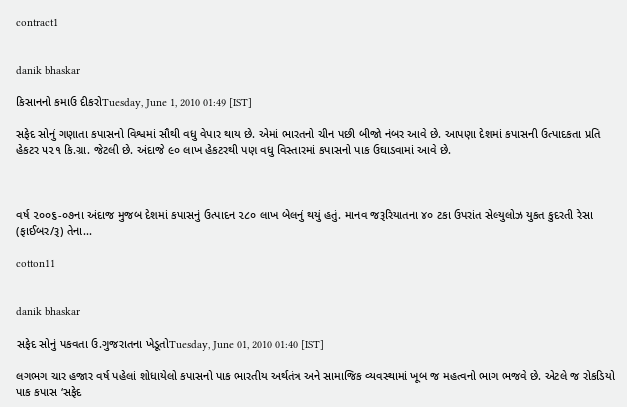contract1


danik bhaskar

કિસાનનો કમાઉ દીકરોTuesday, June 1, 2010 01:49 [IST]

સફેદ સોનું ગણાતા કપાસનો વિશ્વમાં સૌથી વધુ વેપાર થાય છે. એમાં ભારતનો ચીન પછી બીજો નંબર આવે છે. આપણા દેશમાં કપાસની ઉત્પાદકતા પ્રતિ હેકટર ૫૨૧ કિ.ગ્રા. જેટલી છે. અંદાજે ૯૦ લાખ હેકટરથી પણ વધુ વિસ્તારમાં કપાસનો પાક ઉઘાડવામાં આવે છે.



વર્ષ ૨૦૦૬-૦૭ના અંદાજ મુજબ દેશમાં કપાસનું ઉત્પાદન ૨૮૦ લાખ બેલનું થયું હતું. માનવ જરૂરિયાતના ૪૦ ટકા ઉપરાંત સેલ્યુલોઝ યુકત કુદરતી રેસા (ફાઈબર/રૂ) તેના...

cotton11


danik bhaskar

સફેદ સોનું પકવતા ઉ.ગુજરાતના ખેડૂતોTuesday, June 01, 2010 01:40 [IST]

લગભગ ચાર હજાર વર્ષ પહેલાં શોધાયેલો કપાસનો પાક ભારતીય અર્થતંત્ર અને સામાજિક વ્યવસ્થામાં ખૂબ જ મહત્વનો ભાગ ભજવે છે. એટલે જ રોકડિયો પાક કપાસ ‘સફેદ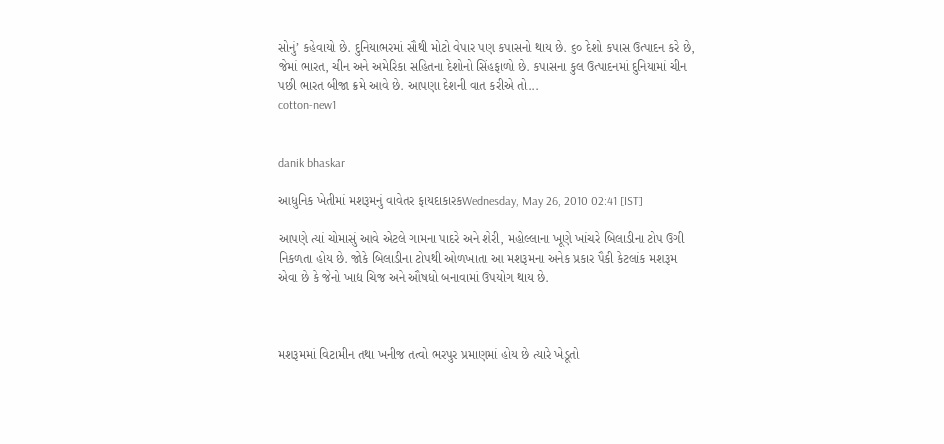સોનું’ કહેવાયો છે. દુનિયાભરમાં સૌથી મોટો વેપાર પણ કપાસનો થાય છે. ૬૦ દેશો કપાસ ઉત્પાદન કરે છે, જેમાં ભારત, ચીન અને અમેરિકા સહિતના દેશોનો સિંહફાળો છે. કપાસના કુલ ઉત્પાદનમાં દુનિયામાં ચીન પછી ભારત બીજા ક્રમે આવે છે. આપણા દેશની વાત કરીએ તો...
cotton-new1


danik bhaskar

આધુનિક ખેતીમાં મશરૂમનું વાવેતર ફાયદાકારકWednesday, May 26, 2010 02:41 [IST]

આપણે ત્યાં ચોમાસું આવે એટલે ગામના પાદરે અને શેરી, મહોલ્લાના ખૂણે ખાંચરે બિલાડીના ટોપ ઉગી નિકળતા હોય છે. જોકે બિલાડીના ટોપથી ઓળખાતા આ મશરૂમના અનેક પ્રકાર પૈકી કેટલાંક મશરૂમ એવા છે કે જેનો ખાદ્ય ચિજ અને ઔષધો બનાવામાં ઉપયોગ થાય છે.



મશરૂમમાં વિટામીન તથા ખનીજ તત્વો ભરપુર પ્રમાણમાં હોય છે ત્યારે ખેડૂતો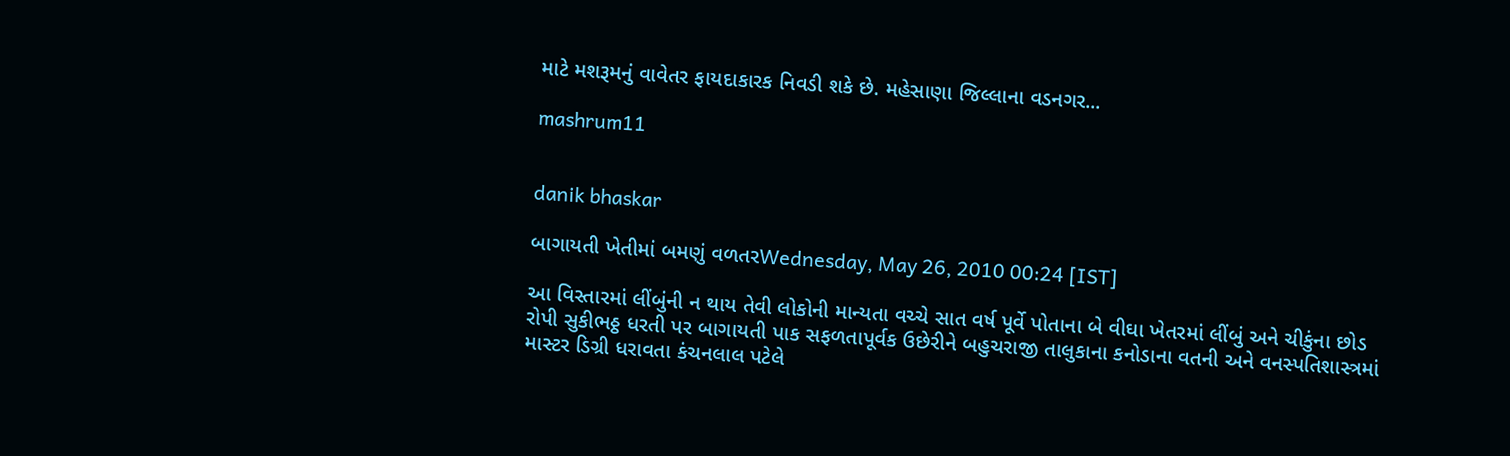માટે મશરૂમનું વાવેતર ફાયદાકારક નિવડી શકે છે. મહેસાણા જિલ્લાના વડનગર...

mashrum11


danik bhaskar

બાગાયતી ખેતીમાં બમણું વળતરWednesday, May 26, 2010 00:24 [IST]

આ વિસ્તારમાં લીંબુંની ન થાય તેવી લોકોની માન્યતા વચ્ચે સાત વર્ષ પૂર્વે પોતાના બે વીઘા ખેતરમાં લીંબું અને ચીકુંના છોડ રોપી સુકીભઠ્ઠ ધરતી પર બાગાયતી પાક સફળતાપૂર્વક ઉછેરીને બહુચરાજી તાલુકાના કનોડાના વતની અને વનસ્પતિશાસ્ત્રમાં માસ્ટર ડિગ્રી ધરાવતા કંચનલાલ પટેલે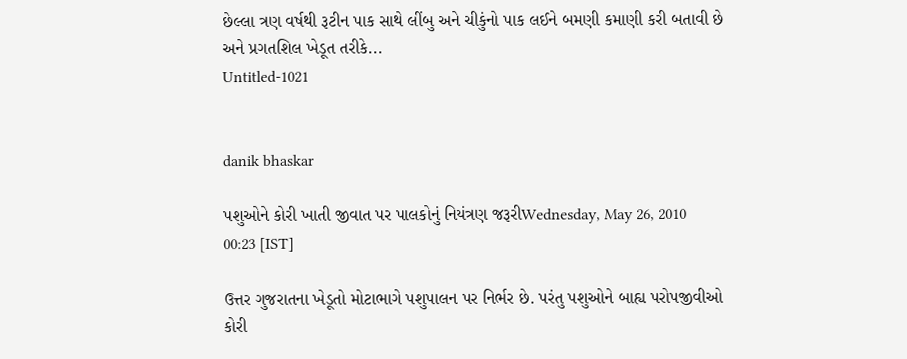છેલ્લા ત્રણ વર્ષથી રૂટીન પાક સાથે લીંબુ અને ચીકુંનો પાક લઈને બમણી કમાણી કરી બતાવી છે અને પ્રગતશિલ ખેડૂત તરીકે...
Untitled-1021


danik bhaskar

પશુઓને કોરી ખાતી જીવાત પર પાલકોનું નિયંત્રણ જરૂરીWednesday, May 26, 2010 00:23 [IST]

ઉત્તર ગુજરાતના ખેડૂતો મોટાભાગે પશુપાલન પર નિર્ભર છે. પરંતુ પશુઓને બાહ્ય પરોપજીવીઓ કોરી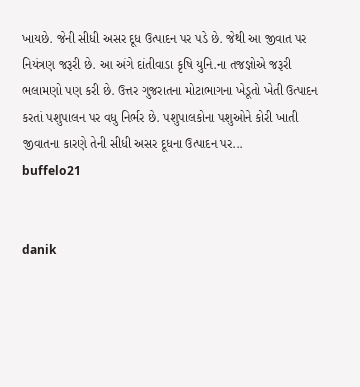ખાયછે. જેની સીધી અસર દૂધ ઉત્પાદન પર પડે છે. જેથી આ જીવાત પર નિયંત્રણ જરૂરી છે. આ અંગે દાંતીવાડા કૃષિ યુનિ.ના તજજ્ઞોએ જરૂરી ભલામણો પણ કરી છે. ઉત્તર ગુજરાતના મોટાભાગના ખેડૂતો ખેતી ઉત્પાદન કરતાં પશુપાલન પર વધુ નિર્ભર છે. પશુપાલકોના પશુઓને કોરી ખાતી જીવાતના કારણે તેની સીધી અસર દૂધના ઉત્પાદન પર...
buffelo21


danik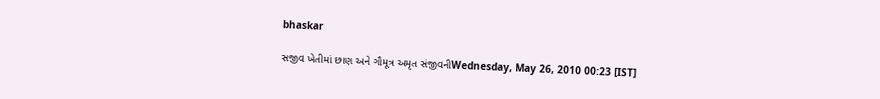bhaskar

સજીવ ખેતીમાં છાણ અને ગૌમૂત્ર અમૃત સંજીવનીWednesday, May 26, 2010 00:23 [IST]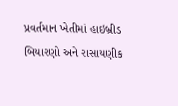પ્રવર્તમાન ખેતીમાં હાઇબ્રીડ બિયારણો અને રાસાયણીક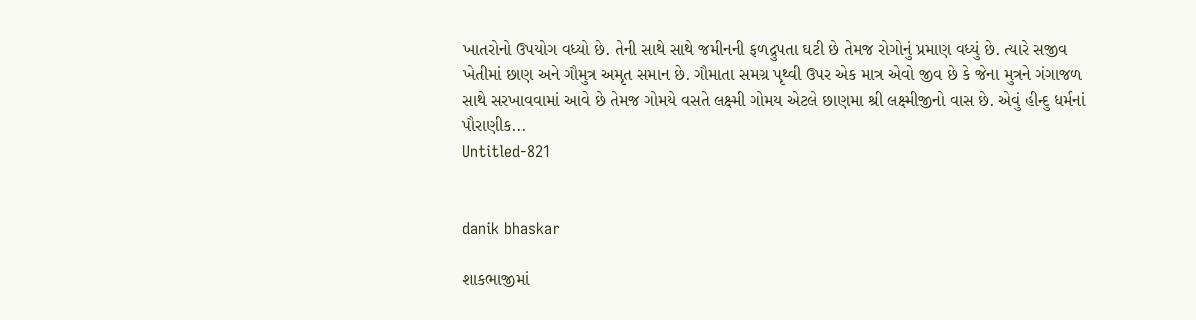ખાતરોનો ઉપયોગ વધ્યો છે. તેની સાથે સાથે જમીનની ફળદ્રુપતા ઘટી છે તેમજ રોગોનું પ્રમાણ વધ્યું છે. ત્યારે સજીવ ખેતીમાં છાણ અને ગૌમુત્ર અમૃત સમાન છે. ગૌમાતા સમગ્ર પૃથ્વી ઉપર એક માત્ર એવો જીવ છે કે જેના મુત્રને ગંગાજળ સાથે સરખાવવામાં આવે છે તેમજ ગોમયે વસતે લક્ષ્મી ગોમય એટલે છાણમા શ્રી લક્ષ્મીજીનો વાસ છે. એવું હીન્દુ ધર્મનાં પૌરાણીક...
Untitled-821


danik bhaskar

શાકભાજીમાં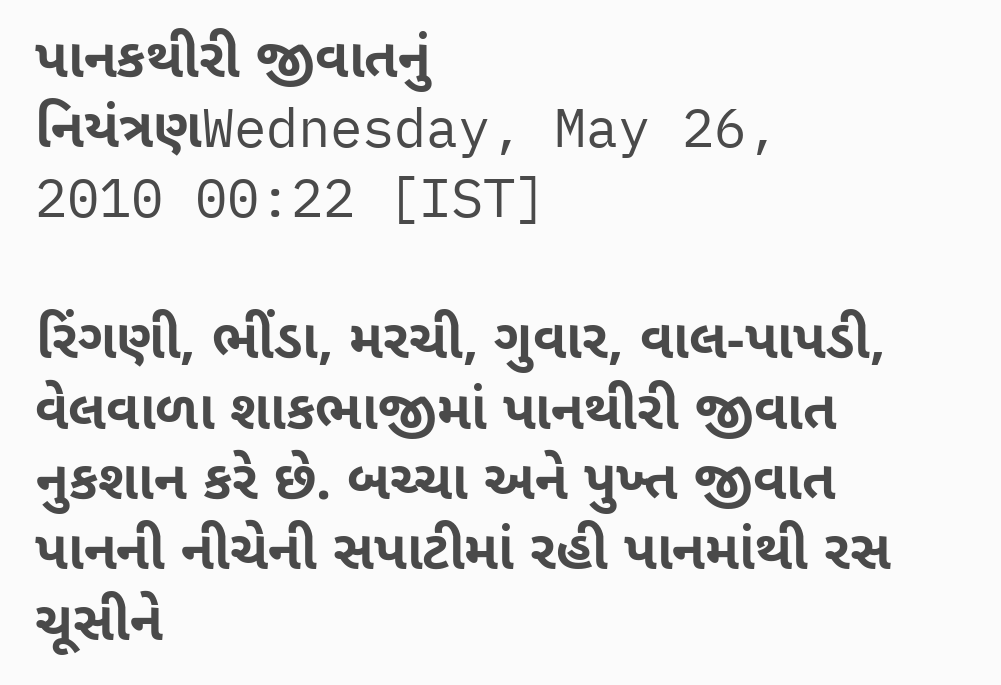પાનકથીરી જીવાતનું નિયંત્રણWednesday, May 26, 2010 00:22 [IST]

રિંગણી, ભીંડા, મરચી, ગુવાર, વાલ-પાપડી, વેલવાળા શાકભાજીમાં પાનથીરી જીવાત નુકશાન કરે છે. બચ્ચા અને પુખ્ત જીવાત પાનની નીચેની સપાટીમાં રહી પાનમાંથી રસ ચૂસીને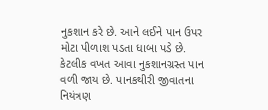નુકશાન કરે છે. આને લઈને પાન ઉપર મોટા પીળાશ પડતા ધાબા પડે છે. કેટલીક વખત આવા નુકશાનગ્રસ્ત પાન વળી જાય છે. પાનકથીરી જીવાતના નિયંત્રણ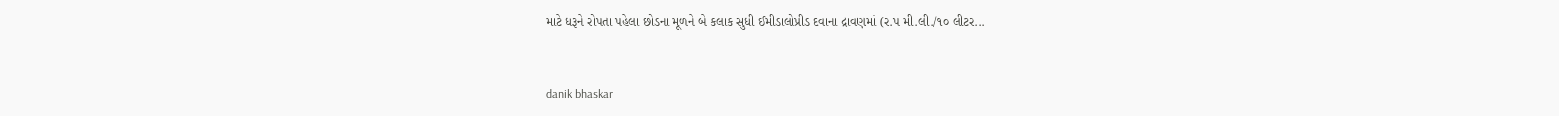માટે ધરૂને રોપતા પહેલા છોડના મૂળને બે કલાક સુધી ઈમીડાલોપ્રીડ દવાના દ્રાવણમાં (ર.પ મી.લી./૧૦ લીટર...


danik bhaskar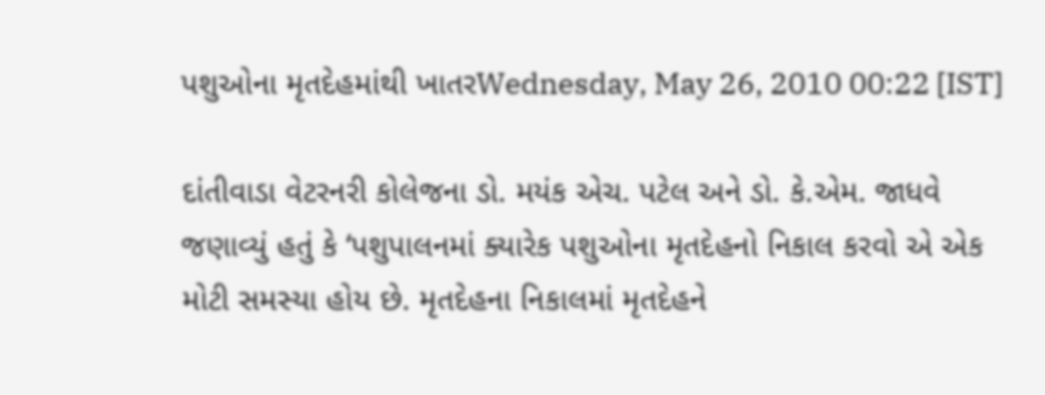પશુઓના મૃતદેહમાંથી ખાતરWednesday, May 26, 2010 00:22 [IST]

દાંતીવાડા વેટરનરી કોલેજના ડો. મયંક એચ. પટેલ અને ડો. કે.એમ. જાધવે જણાવ્યું હતું કે ‘પશુપાલનમાં ક્યારેક પશુઓના મૃતદેહનો નિકાલ કરવો એ એક મોટી સમસ્યા હોય છે. મૃતદેહના નિકાલમાં મૃતદેહને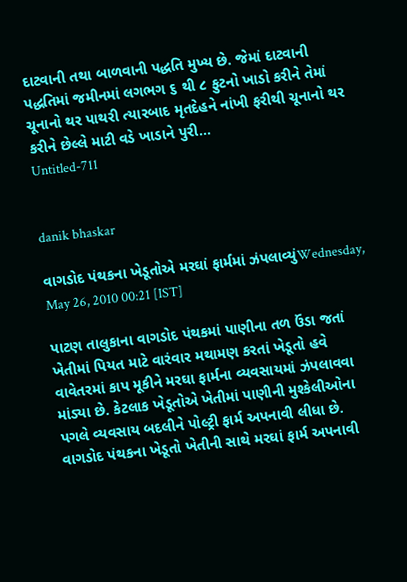દાટવાની તથા બાળવાની પદ્ધતિ મુખ્ય છે. જેમાં દાટવાની પદ્ધતિમાં જમીનમાં લગભગ ૬ થી ૮ ફુટનો ખાડો કરીને તેમાં ચૂનાનો થર પાથરી ત્યારબાદ મૃતદેહને નાંખી ફરીથી ચૂનાનો થર કરીને છેલ્લે માટી વડે ખાડાને પુરી...
Untitled-711


danik bhaskar

વાગડોદ પંથકના ખેડૂતોએ મરઘાં ફાર્મમાં ઝંપલાવ્યુંWednesday, May 26, 2010 00:21 [IST]

પાટણ તાલુકાના વાગડોદ પંથકમાં પાણીના તળ ઉંડા જતાં ખેતીમાં પિયત માટે વારંવાર મથામણ કરતાં ખેડૂતો હવે વાવેતરમાં કાપ મૂકીને મરઘા ફાર્મના વ્યવસાયમાં ઝંપલાવવા માંડ્યા છે. કેટલાક ખેડૂતોએ ખેતીમાં પાણીની મુશ્કેલીઓના પગલે વ્યવસાય બદલીને પોલ્ટ્રી ફાર્મ અપનાવી લીધા છે. વાગડોદ પંથકના ખેડૂતો ખેતીની સાથે મરઘાં ફાર્મ અપનાવી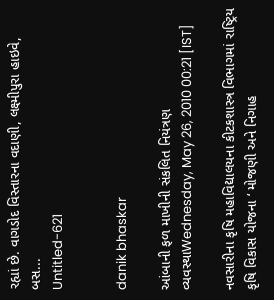રહ્યાં છે. વાગડોદ વિસ્તારના વદાણી, લક્ષ્મીપુરા હાઇવે, બસ...
Untitled-621


danik bhaskar

આંબાની ફળ માખીની સંકલિત નિયંત્રણ વ્યવસ્થાWednesday, May 26, 2010 00:21 [IST]

નવસારીના કૃષિ મહાવિદ્યાલયના કીટકશાસ્ત્ર વિભાગમાં રાષ્ટ્રિય કૃષિ વિકાસ યોજના ‘ મોજણી અને નિગાહ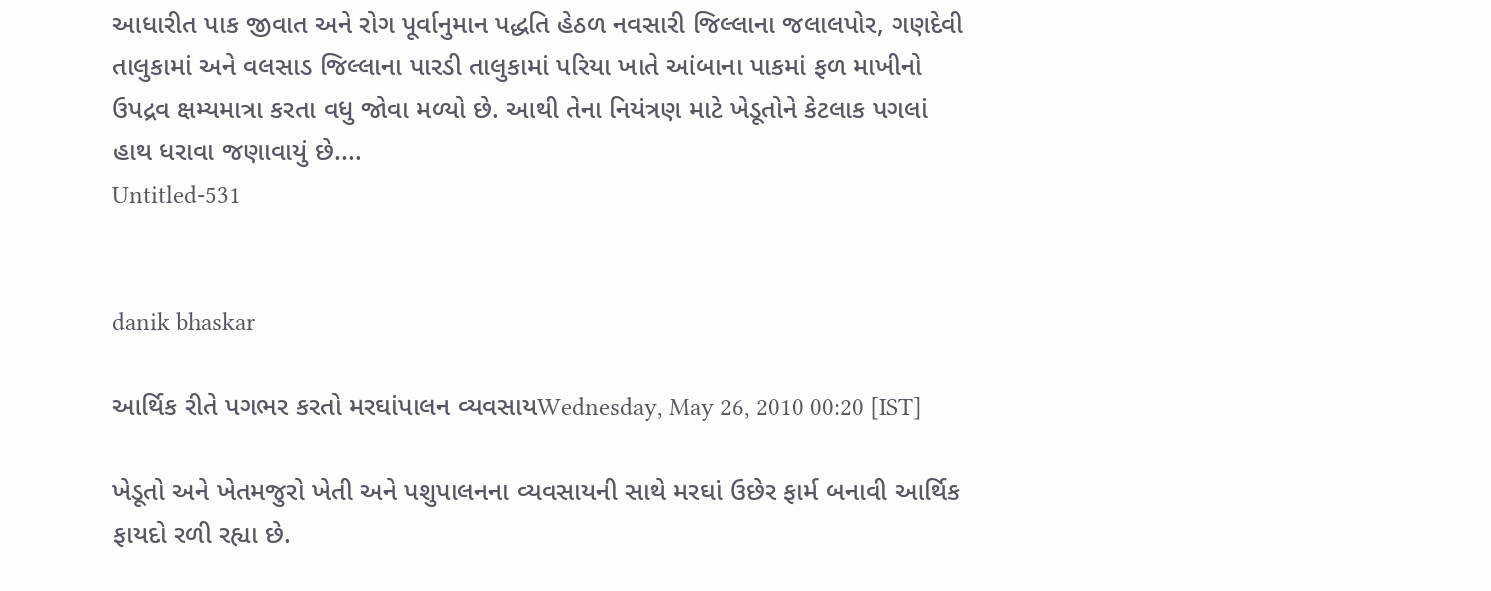આધારીત પાક જીવાત અને રોગ પૂર્વાનુમાન પદ્ધતિ હેઠળ નવસારી જિલ્લાના જલાલપોર, ગણદેવી તાલુકામાં અને વલસાડ જિલ્લાના પારડી તાલુકામાં પરિયા ખાતે આંબાના પાકમાં ફળ માખીનો ઉપદ્રવ ક્ષમ્યમાત્રા કરતા વધુ જોવા મળ્યો છે. આથી તેના નિયંત્રણ માટે ખેડૂતોને કેટલાક પગલાં હાથ ધરાવા જણાવાયું છે....
Untitled-531


danik bhaskar

આર્થિક રીતે પગભર કરતો મરઘાંપાલન વ્યવસાયWednesday, May 26, 2010 00:20 [IST]

ખેડૂતો અને ખેતમજુરો ખેતી અને પશુપાલનના વ્યવસાયની સાથે મરઘાં ઉછેર ફાર્મ બનાવી આર્થિક ફાયદો રળી રહ્યા છે.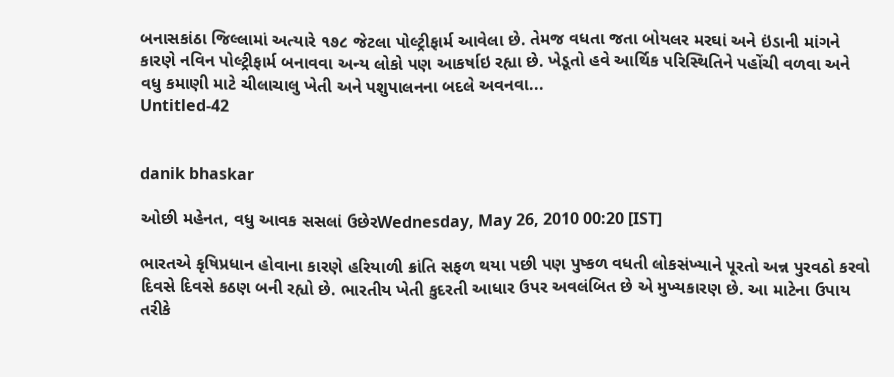બનાસકાંઠા જિલ્લામાં અત્યારે ૧૭૮ જેટલા પોલ્ટ્રીફાર્મ આવેલા છે. તેમજ વધતા જતા બોયલર મરઘાં અને ઇંડાની માંગને કારણે નવિન પોલ્ટ્રીફાર્મ બનાવવા અન્ય લોકો પણ આકર્ષાઇ રહ્યા છે. ખેડૂતો હવે આર્થિક પરિસ્થિતિને પહોંચી વળવા અને વધુ કમાણી માટે ચીલાચાલુ ખેતી અને પશુપાલનના બદલે અવનવા...
Untitled-42


danik bhaskar

ઓછી મહેનત, વધુ આવક સસલાં ઉછેરWednesday, May 26, 2010 00:20 [IST]

ભારતએ કૃષિપ્રધાન હોવાના કારણે હરિયાળી ક્રાંતિ સફળ થયા પછી પણ પુષ્કળ વધતી લોકસંખ્યાને પૂરતો અન્ન પુરવઠો કરવો દિવસે દિવસે કઠણ બની રહ્યો છે. ભારતીય ખેતી કુદરતી આધાર ઉપર અવલંબિત છે એ મુખ્યકારણ છે. આ માટેના ઉપાય તરીકે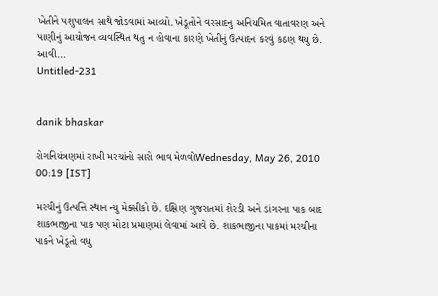ખેતીને પશુપાલન સાથે જોડવામાં આવ્યો. ખેડૂતોને વરસાદનુ અનિયમિત વાતાવરણ અને પાણીનું આયોજન વ્યવસ્થિત થતુ ન હોવાના કારણે ખેતીનું ઉત્પાદન કરવું કઠણ થયુ છે. આવી...
Untitled-231


danik bhaskar

રોગનિયંત્રણમાં રાખી મરચાંનો સારો ભાવ મેળવોWednesday, May 26, 2010 00:19 [IST]

મરચીનું ઉત્પત્તિ સ્થાન ન્યુ મેક્સીકો છે. દક્ષિણ ગુજરાતમાં શેરડી અને ડાંગરના પાક બાદ શાકભાજીના પાક પણ મોટા પ્રમાણમાં લેવામાં આવે છે. શાકભાજીના પાકમાં મરચીના પાકને ખેડૂતો વધુ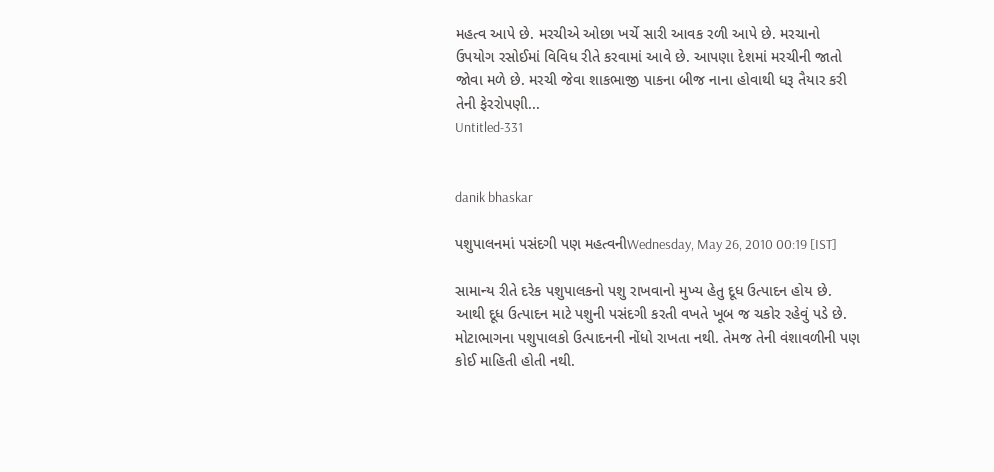મહત્વ આપે છે. મરચીએ ઓછા ખર્ચે સારી આવક રળી આપે છે. મરચાનો ઉપયોગ રસોઈમાં વિવિધ રીતે કરવામાં આવે છે. આપણા દેશમાં મરચીની જાતો જોવા મળે છે. મરચી જેવા શાકભાજી પાકના બીજ નાના હોવાથી ધરૂ તૈયાર કરી તેની ફેરરોપણી...
Untitled-331


danik bhaskar

પશુપાલનમાં પસંદગી પણ મહત્વનીWednesday, May 26, 2010 00:19 [IST]

સામાન્ય રીતે દરેક પશુપાલકનો પશુ રાખવાનો મુખ્ય હેતુ દૂધ ઉત્પાદન હોય છે. આથી દૂધ ઉત્પાદન માટે પશુની પસંદગી કરતી વખતે ખૂબ જ ચકોર રહેવું પડે છે. મોટાભાગના પશુપાલકો ઉત્પાદનની નોંધો રાખતા નથી. તેમજ તેની વંશાવળીની પણ કોઈ માહિતી હોતી નથી.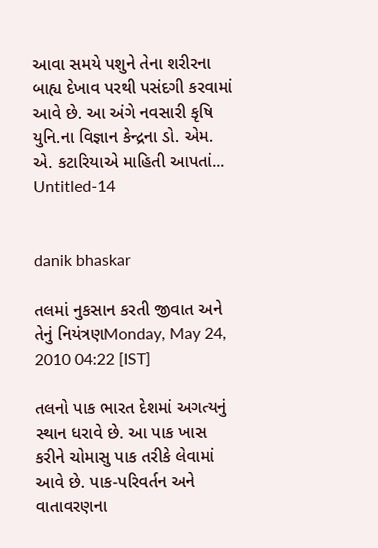આવા સમયે પશુને તેના શરીરના બાહ્ય દેખાવ પરથી પસંદગી કરવામાં આવે છે. આ અંગે નવસારી કૃષિ યુનિ.ના વિજ્ઞાન કેન્દ્રના ડો. એમ. એ. કટારિયાએ માહિતી આપતાં...
Untitled-14


danik bhaskar

તલમાં નુકસાન કરતી જીવાત અને તેનું નિયંત્રણMonday, May 24, 2010 04:22 [IST]

તલનો પાક ભારત દેશમાં અગત્યનું સ્થાન ધરાવે છે. આ પાક ખાસ કરીને ચોમાસુ પાક તરીકે લેવામાં આવે છે. પાક-પરિવર્તન અને વાતાવરણના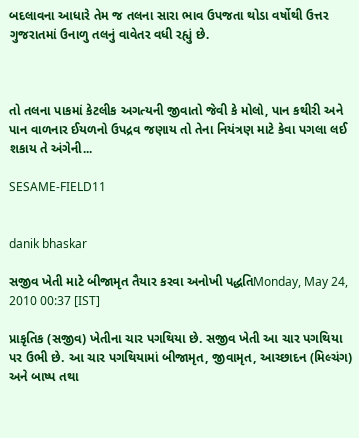બદલાવના આધારે તેમ જ તલના સારા ભાવ ઉપજતા થોડા વર્ષોથી ઉત્તર ગુજરાતમાં ઉનાળુ તલનું વાવેતર વધી રહ્યું છે.



તો તલના પાકમાં કેટલીક અગત્યની જીવાતો જેવી કે મોલો, પાન કથીરી અને પાન વાળનાર ઈયળનો ઉપદ્રવ જણાય તો તેના નિયંત્રણ માટે કેવા પગલા લઈ શકાય તે અંગેની...

SESAME-FIELD11


danik bhaskar

સજીવ ખેતી માટે બીજામૃત તૈયાર કરવા અનોખી પદ્ધતિMonday, May 24, 2010 00:37 [IST]

પ્રાકૃતિક (સજીવ) ખેતીના ચાર પગથિયા છે. સજીવ ખેતી આ ચાર પગથિયા પર ઉભી છે. આ ચાર પગથિયામાં બીજામૃત, જીવામૃત, આચ્છાદન (મિલ્ચંગ) અને બાષ્પ તથા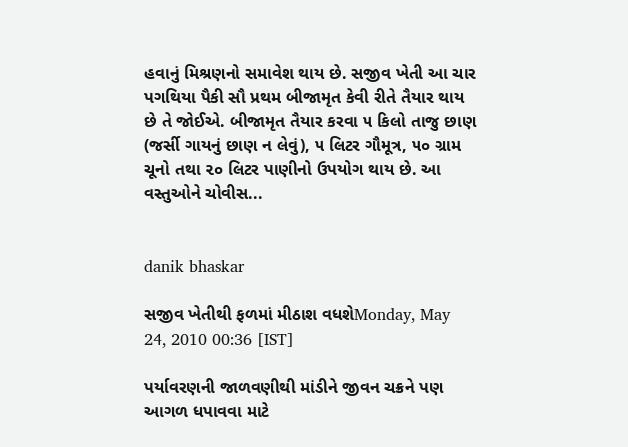હવાનું મિશ્રણનો સમાવેશ થાય છે. સજીવ ખેતી આ ચાર પગથિયા પૈકી સૌ પ્રથમ બીજામૃત કેવી રીતે તૈયાર થાય છે તે જોઈએ. બીજામૃત તૈયાર કરવા ૫ કિલો તાજુ છાણ (જર્સી ગાયનું છાણ ન લેવું), ૫ લિટર ગૌમૂત્ર, ૫૦ ગ્રામ ચૂનો તથા ૨૦ લિટર પાણીનો ઉપયોગ થાય છે. આ વસ્તુઓને ચોવીસ...


danik bhaskar

સજીવ ખેતીથી ફળમાં મીઠાશ વધશેMonday, May 24, 2010 00:36 [IST]

પર્યાવરણની જાળવણીથી માંડીને જીવન ચક્રને પણ આગળ ધપાવવા માટે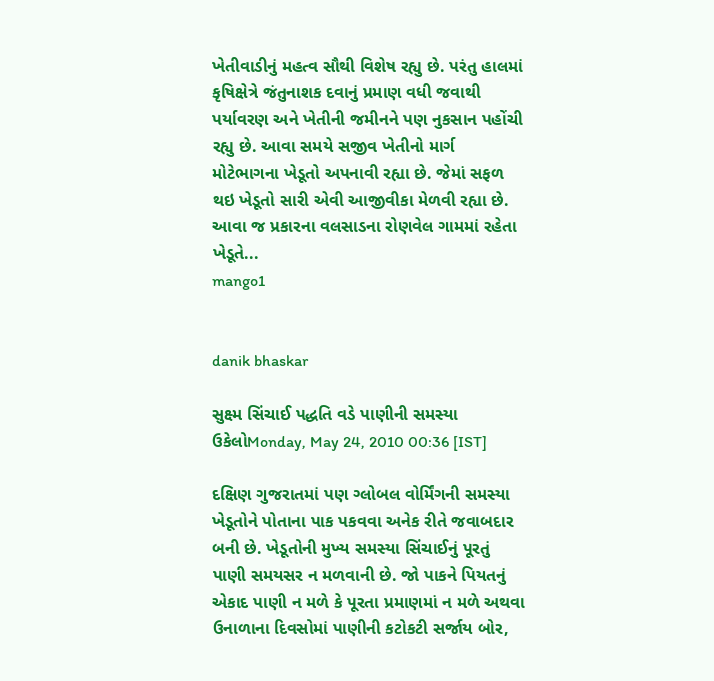ખેતીવાડીનું મહત્વ સૌથી વિશેષ રહ્યુ છે. પરંતુ હાલમાં કૃષિક્ષેત્રે જંતુનાશક દવાનું પ્રમાણ વધી જવાથી પર્યાવરણ અને ખેતીની જમીનને પણ નુકસાન પહોંચી રહ્યુ છે. આવા સમયે સજીવ ખેતીનો માર્ગ મોટેભાગના ખેડૂતો અપનાવી રહ્યા છે. જેમાં સફળ થઇ ખેડૂતો સારી એવી આજીવીકા મેળવી રહ્યા છે. આવા જ પ્રકારના વલસાડના રોણવેલ ગામમાં રહેતા ખેડૂતે...
mango1


danik bhaskar

સુક્ષ્મ સિંચાઈ પદ્ધતિ વડે પાણીની સમસ્યા ઉકેલોMonday, May 24, 2010 00:36 [IST]

દક્ષિણ ગુજરાતમાં પણ ગ્લોબલ વોર્મિંગની સમસ્યા ખેડૂતોને પોતાના પાક પકવવા અનેક રીતે જવાબદાર બની છે. ખેડૂતોની મુખ્ય સમસ્યા સિંચાઈનું પૂરતું પાણી સમયસર ન મળવાની છે. જો પાકને પિયતનું એકાદ પાણી ન મળે કે પૂરતા પ્રમાણમાં ન મળે અથવા ઉનાળાના દિવસોમાં પાણીની કટોકટી સર્જાય બોર,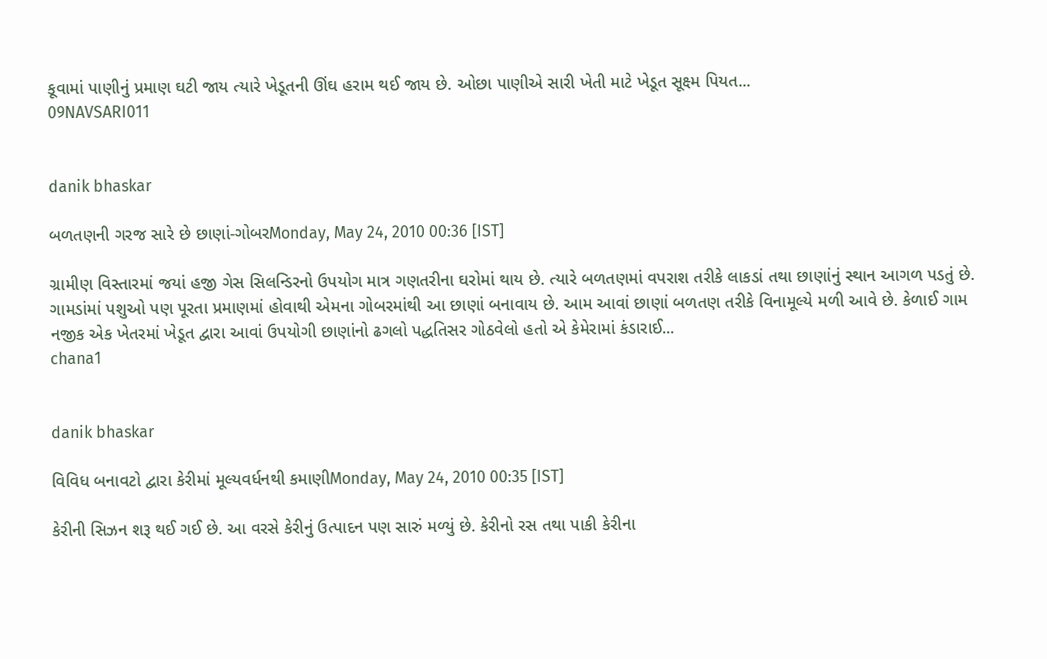કૂવામાં પાણીનું પ્રમાણ ઘટી જાય ત્યારે ખેડૂતની ઊંઘ હરામ થઈ જાય છે. ઓછા પાણીએ સારી ખેતી માટે ખેડૂત સૂક્ષ્મ પિયત...
09NAVSARI011


danik bhaskar

બળતણની ગરજ સારે છે છાણાં-ગોબરMonday, May 24, 2010 00:36 [IST]

ગ્રામીણ વિસ્તારમાં જયાં હજી ગેસ સિલન્ડિરનો ઉપયોગ માત્ર ગણતરીના ઘરોમાં થાય છે. ત્યારે બળતણમાં વપરાશ તરીકે લાકડાં તથા છાણાંનું સ્થાન આગળ પડતું છે. ગામડાંમાં પશુઓ પણ પૂરતા પ્રમાણમાં હોવાથી એમના ગોબરમાંથી આ છાણાં બનાવાય છે. આમ આવાં છાણાં બળતણ તરીકે વિનામૂલ્યે મળી આવે છે. કેળાઈ ગામ નજીક એક ખેતરમાં ખેડૂત દ્વારા આવાં ઉપયોગી છાણાંનો ઢગલો પદ્ધતિસર ગોઠવેલો હતો એ કેમેરામાં કંડારાઈ...
chana1


danik bhaskar

વિવિધ બનાવટો દ્વારા કેરીમાં મૂલ્યવર્ધનથી કમાણીMonday, May 24, 2010 00:35 [IST]

કેરીની સિઝન શરૂ થઈ ગઈ છે. આ વરસે કેરીનું ઉત્પાદન પણ સારું મળ્યું છે. કેરીનો રસ તથા પાકી કેરીના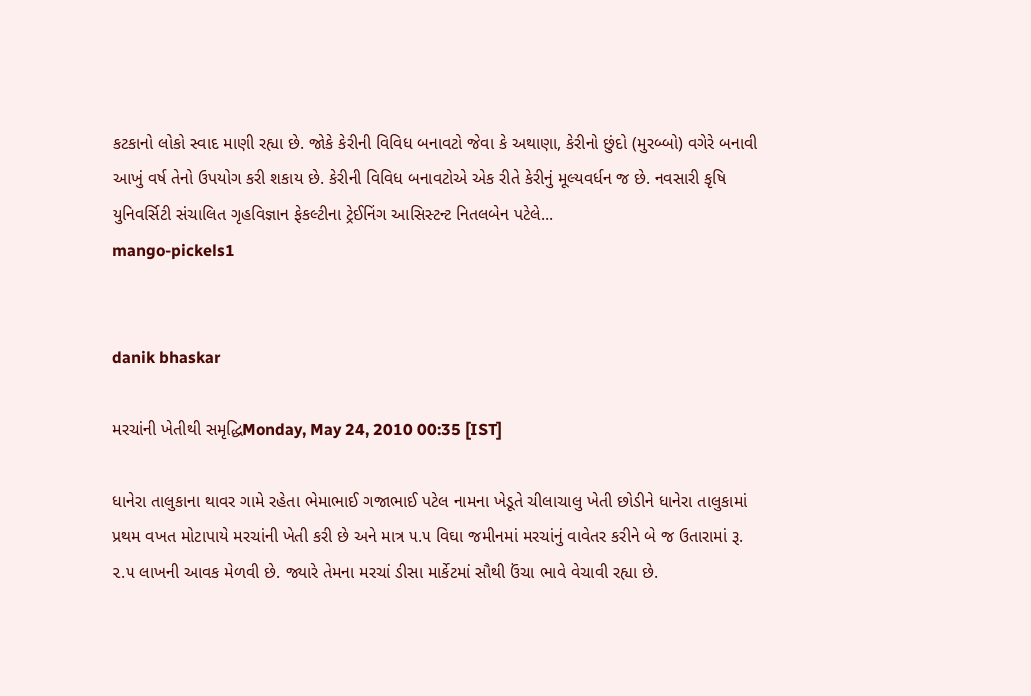કટકાનો લોકો સ્વાદ માણી રહ્યા છે. જોકે કેરીની વિવિધ બનાવટો જેવા કે અથાણા, કેરીનો છુંદો (મુરબ્બો) વગેરે બનાવી આખું વર્ષ તેનો ઉપયોગ કરી શકાય છે. કેરીની વિવિધ બનાવટોએ એક રીતે કેરીનું મૂલ્યવર્ધન જ છે. નવસારી કૃષિ યુનિવર્સિટી સંચાલિત ગૃહવિજ્ઞાન ફેકલ્ટીના ટ્રેઈનિંગ આસિસ્ટન્ટ નિતલબેન પટેલે...
mango-pickels1


danik bhaskar

મરચાંની ખેતીથી સમૃદ્ધિMonday, May 24, 2010 00:35 [IST]

ધાનેરા તાલુકાના થાવર ગામે રહેતા ભેમાભાઈ ગજાભાઈ પટેલ નામના ખેડૂતે ચીલાચાલુ ખેતી છોડીને ધાનેરા તાલુકામાં પ્રથમ વખત મોટાપાયે મરચાંની ખેતી કરી છે અને માત્ર ૫.૫ વિઘા જમીનમાં મરચાંનું વાવેતર કરીને બે જ ઉતારામાં રૂ. ૨.૫ લાખની આવક મેળવી છે. જ્યારે તેમના મરચાં ડીસા માર્કેટમાં સૌથી ઉંચા ભાવે વેચાવી રહ્યા છે.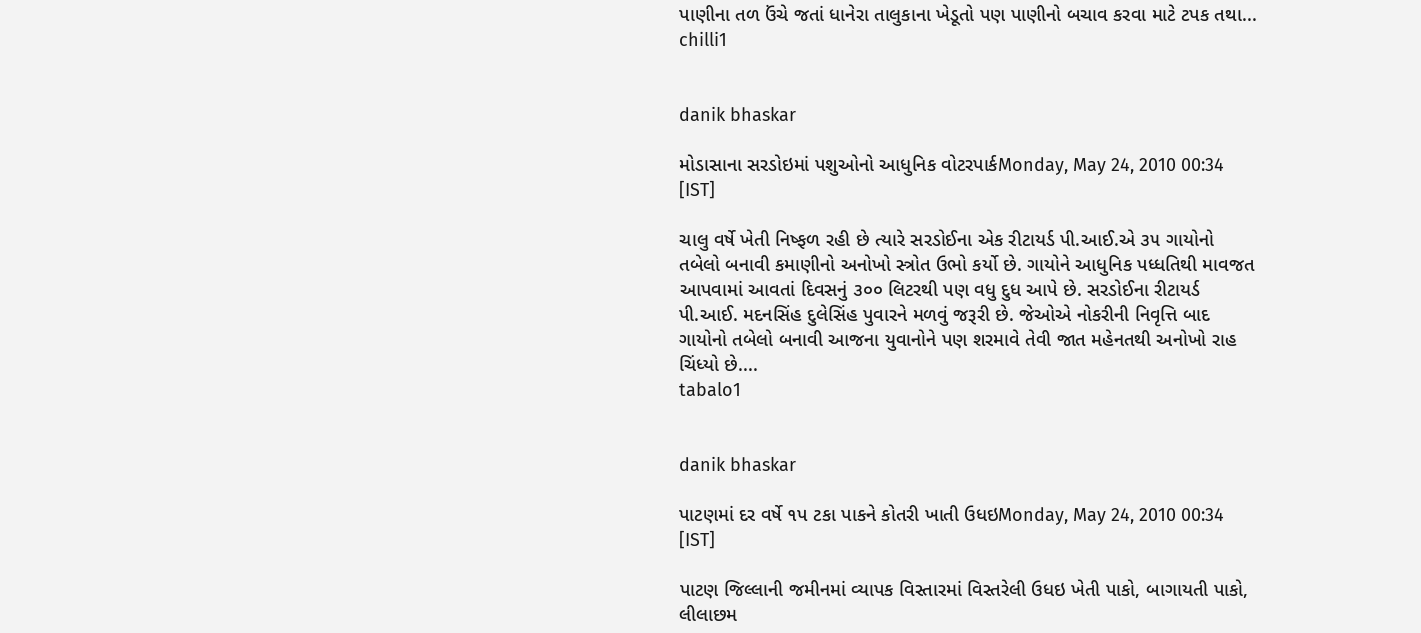પાણીના તળ ઉંચે જતાં ધાનેરા તાલુકાના ખેડૂતો પણ પાણીનો બચાવ કરવા માટે ટપક તથા...
chilli1


danik bhaskar

મોડાસાના સરડોઇમાં પશુઓનો આધુનિક વોટરપાર્કMonday, May 24, 2010 00:34 [IST]

ચાલુ વર્ષે ખેતી નિષ્ફળ રહી છે ત્યારે સરડોઈના એક રીટાયર્ડ પી.આઈ.એ ૩૫ ગાયોનો તબેલો બનાવી કમાણીનો અનોખો સ્ત્રોત ઉભો કર્યો છે. ગાયોને આધુનિક પધ્ધતિથી માવજત આપવામાં આવતાં દિવસનું ૩૦૦ લિટરથી પણ વધુ દુધ આપે છે. સરડોઈના રીટાયર્ડ પી.આઈ. મદનસિંહ દુલેસિંહ પુવારને મળવું જરૂરી છે. જેઓએ નોકરીની નિવૃત્તિ બાદ ગાયોનો તબેલો બનાવી આજના યુવાનોને પણ શરમાવે તેવી જાત મહેનતથી અનોખો રાહ ચિંધ્યો છે....
tabalo1


danik bhaskar

પાટણમાં દર વર્ષે ૧પ ટકા પાકને કોતરી ખાતી ઉધઇMonday, May 24, 2010 00:34 [IST]

પાટણ જિલ્લાની જમીનમાં વ્યાપક વિસ્તારમાં વિસ્તરેલી ઉધઇ ખેતી પાકો, બાગાયતી પાકો, લીલાછમ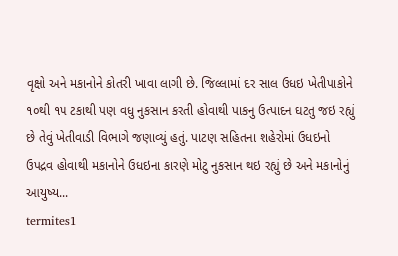વૃક્ષો અને મકાનોને કોતરી ખાવા લાગી છે. જિલ્લામાં દર સાલ ઉધઇ ખેતીપાકોને ૧૦થી ૧૫ ટકાથી પણ વધુ નુકસાન કરતી હોવાથી પાકનુ ઉત્પાદન ઘટતુ જઇ રહ્યું છે તેવું ખેતીવાડી વિભાગે જણાવ્યું હતું. પાટણ સહિતના શહેરોમાં ઉધઇનો ઉપદ્રવ હોવાથી મકાનોને ઉધઇના કારણે મોટુ નુકસાન થઇ રહ્યું છે અને મકાનોનું આયુષ્ય...
termites1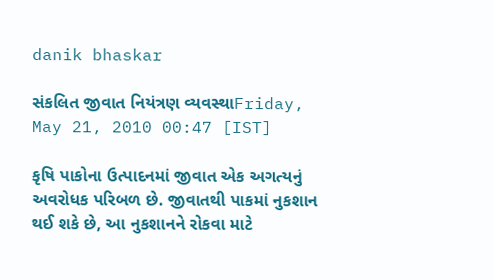danik bhaskar

સંકલિત જીવાત નિયંત્રણ વ્યવસ્થાFriday, May 21, 2010 00:47 [IST]

કૃષિ પાકોના ઉત્પાદનમાં જીવાત એક અગત્યનું અવરોધક પરિબળ છે. જીવાતથી પાકમાં નુકશાન થઈ શકે છે, આ નુકશાનને રોકવા માટે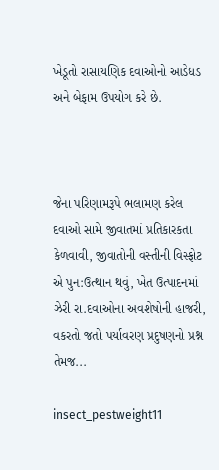ખેડૂતો રાસાયણિક દવાઓનો આડેધડ અને બેફામ ઉપયોગ કરે છે.



જેના પરિણામરૂપે ભલામણ કરેલ દવાઓ સામે જીવાતમાં પ્રતિકારકતા કેળવાવી, જીવાતોની વસ્તીની વિસ્ફોટ એ પુન:ઉત્થાન થવું, ખેત ઉત્પાદનમાં ઝેરી રા.દવાઓના અવશેષોની હાજરી, વકરતો જતો પર્યાવરણ પ્રદુષણનો પ્રશ્ન તેમજ...

insect_pestweight11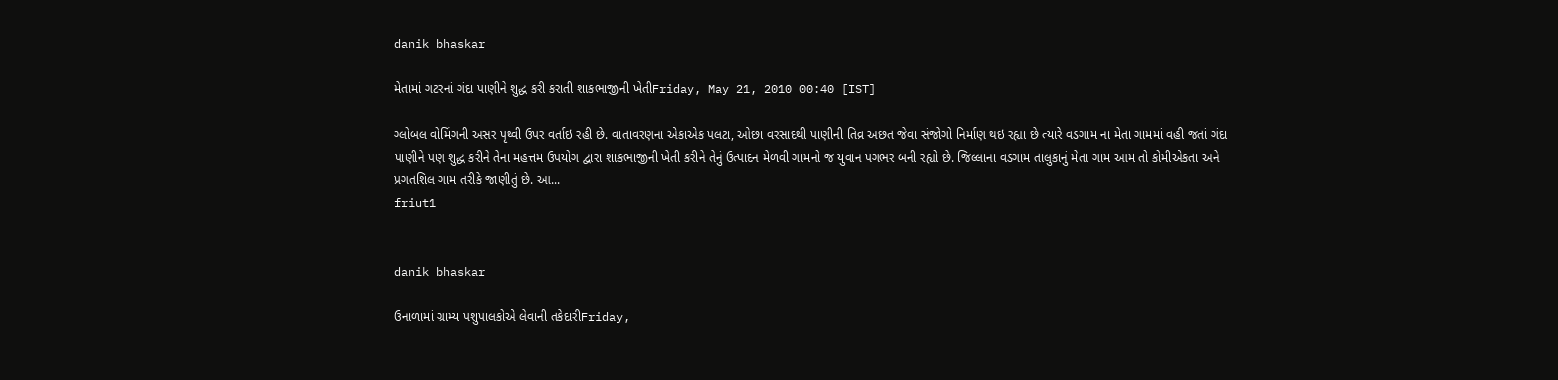danik bhaskar

મેતામાં ગટરનાં ગંદા પાણીને શુદ્ધ કરી કરાતી શાકભાજીની ખેતીFriday, May 21, 2010 00:40 [IST]

ગ્લોબલ વોમિંગની અસર પૃથ્વી ઉપર વર્તાઇ રહી છે. વાતાવરણના એકાએક પલટા, ઓછા વરસાદથી પાણીની તિવ્ર અછત જેવા સંજોગો નિર્માણ થઇ રહ્યા છે ત્યારે વડગામ ના મેતા ગામમાં વહી જતાં ગંદા પાણીને પણ શુદ્ધ કરીને તેના મહત્તમ ઉપયોગ દ્વારા શાકભાજીની ખેતી કરીને તેનું ઉત્પાદન મેળવી ગામનો જ યુવાન પગભર બની રહ્યો છે. જિલ્લાના વડગામ તાલુકાનું મેતા ગામ આમ તો કોમીએકતા અને પ્રગતશિલ ગામ તરીકે જાણીતું છે. આ...
friut1


danik bhaskar

ઉનાળામાં ગ્રામ્ય પશુપાલકોએ લેવાની તકેદારીFriday,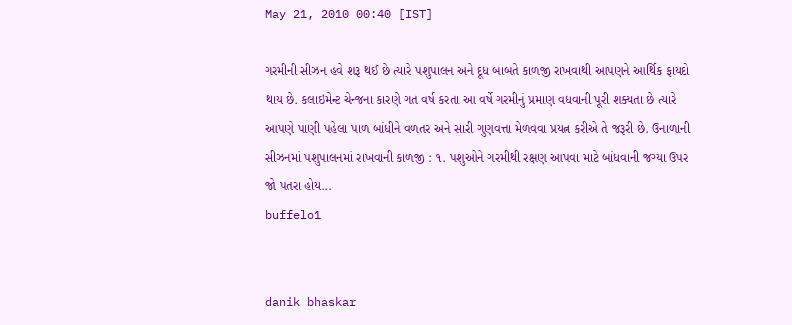May 21, 2010 00:40 [IST]

ગરમીની સીઝન હવે શરૂ થઈ છે ત્યારે પશુપાલન અને દૂધ બાબતે કાળજી રાખવાથી આપણને આર્થિક ફાયદો થાય છે. કલાઇમેન્ટ ચેન્જના કારણે ગત વર્ષ કરતા આ વર્ષે ગરમીનું પ્રમાણ વધવાની પૂરી શક્યતા છે ત્યારે આપણે પાણી પહેલા પાળ બાંધીને વળતર અને સારી ગુણવત્તા મેળવવા પ્રયત્ન કરીએ તે જરૂરી છે. ઉનાળાની સીઝનમાં પશુપાલનમાં રાખવાની કાળજી : ૧. પશુઓને ગરમીથી રક્ષણ આપવા માટે બાંધવાની જગ્યા ઉપર જો પતરા હોય...
buffelo1


danik bhaskar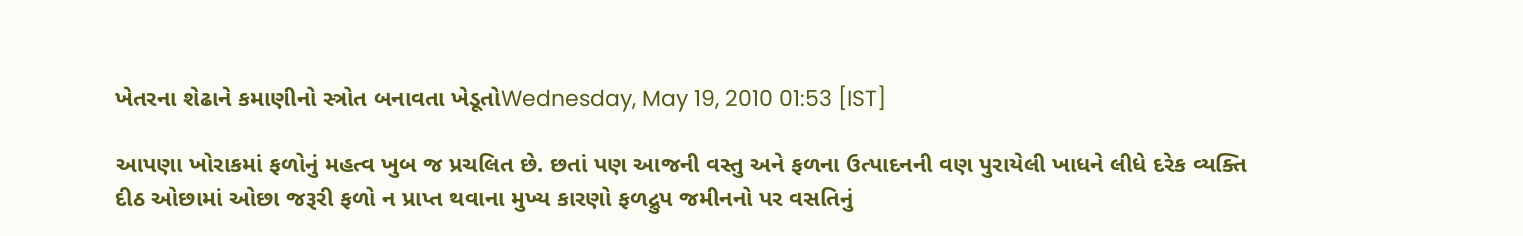ખેતરના શેઢાને કમાણીનો સ્ત્રોત બનાવતા ખેડૂતોWednesday, May 19, 2010 01:53 [IST]

આપણા ખોરાકમાં ફળોનું મહત્વ ખુબ જ પ્રચલિત છે. છતાં પણ આજની વસ્તુ અને ફળના ઉત્પાદનની વણ પુરાયેલી ખાધને લીધે દરેક વ્યક્તિ દીઠ ઓછામાં ઓછા જરૂરી ફળો ન પ્રાપ્ત થવાના મુખ્ય કારણો ફળદ્રુપ જમીનનો પર વસતિનું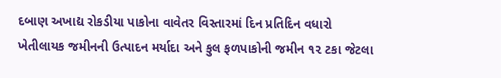દબાણ અખાદ્ય રોકડીયા પાકોના વાવેતર વિસ્તારમાં દિન પ્રતિદિન વધારો ખેતીલાયક જમીનની ઉત્પાદન મર્યાદા અને કુલ ફળપાકોની જમીન ૧૨ ટકા જેટલા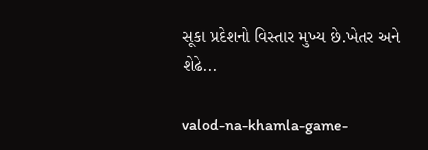સૂકા પ્રદેશનો વિસ્તાર મુખ્ય છે.ખેતર અને શેઢે...

valod-na-khamla-game-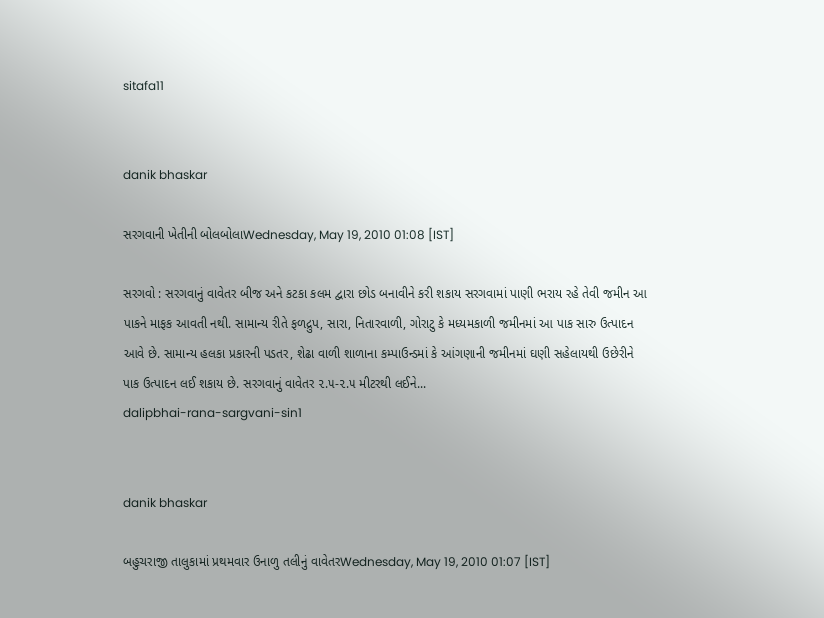sitafa11


danik bhaskar

સરગવાની ખેતીની બોલબોલાWednesday, May 19, 2010 01:08 [IST]

સરગવો : સરગવાનું વાવેતર બીજ અને કટકા કલમ દ્વારા છોડ બનાવીને કરી શકાય સરગવામાં પાણી ભરાય રહે તેવી જમીન આ પાકને માફક આવતી નથી. સામાન્ય રીતે ફળદ્રુપ, સારા, નિતારવાળી, ગોરાટુ કે મધ્યમકાળી જમીનમાં આ પાક સારુ ઉત્પાદન આવે છે. સામાન્ય હલકા પ્રકારની પડતર, શેઢા વાળી શાળાના કમ્પાઉન્ડમાં કે આંગણાની જમીનમાં ઘણી સહેલાયથી ઉછેરીને પાક ઉત્પાદન લઈ શકાય છે. સરગવાનું વાવેતર ૨.૫-૨.૫ મીટરથી લઈને...
dalipbhai-rana-sargvani-sin1


danik bhaskar

બહુચરાજી તાલુકામાં પ્રથમવાર ઉનાળુ તલીનું વાવેતરWednesday, May 19, 2010 01:07 [IST]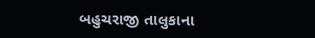બહુચરાજી તાલુકાના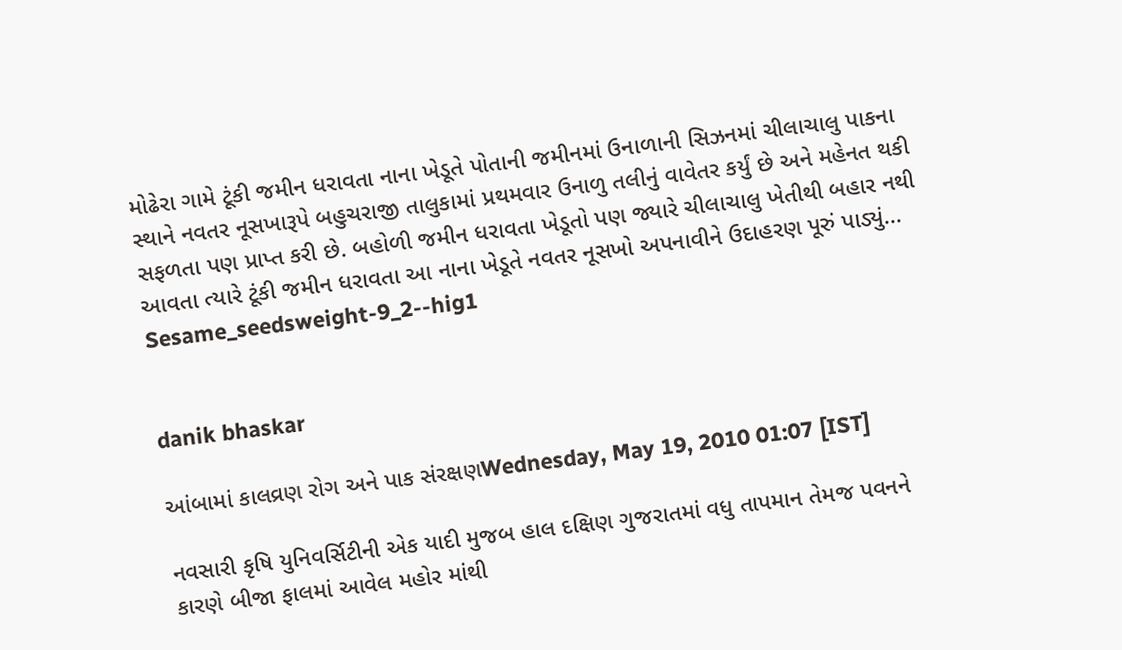મોઢેરા ગામે ટૂંકી જમીન ધરાવતા નાના ખેડૂતે પોતાની જમીનમાં ઉનાળાની સિઝનમાં ચીલાચાલુ પાકના સ્થાને નવતર નૂસખારૂપે બહુચરાજી તાલુકામાં પ્રથમવાર ઉનાળુ તલીનું વાવેતર કર્યું છે અને મહેનત થકી સફળતા પણ પ્રાપ્ત કરી છે. બહોળી જમીન ધરાવતા ખેડૂતો પણ જ્યારે ચીલાચાલુ ખેતીથી બહાર નથી આવતા ત્યારે ટૂંકી જમીન ધરાવતા આ નાના ખેડૂતે નવતર નૂસખો અપનાવીને ઉદાહરણ પૂરું પાડ્યું...
Sesame_seedsweight-9_2--hig1


danik bhaskar

આંબામાં કાલવ્રણ રોગ અને પાક સંરક્ષણWednesday, May 19, 2010 01:07 [IST]

નવસારી કૃષિ યુનિવર્સિટીની એક યાદી મુજબ હાલ દક્ષિણ ગુજરાતમાં વધુ તાપમાન તેમજ પવનને કારણે બીજા ફાલમાં આવેલ મહોર માંથી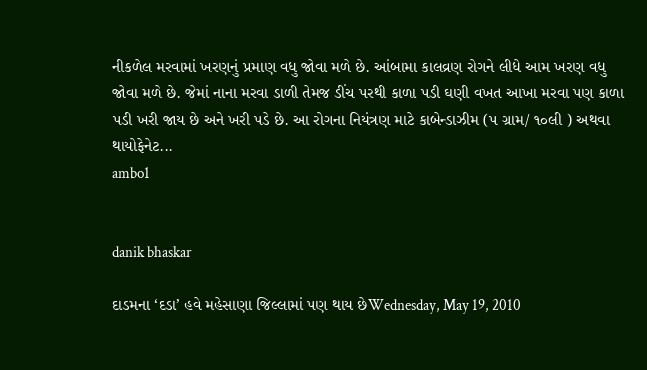નીકળેલ મરવામાં ખરણનું પ્રમાણ વધુ જોવા મળે છે. આંબામા કાલવ્રણ રોગને લીધે આમ ખરણ વધુ જોવા મળે છે. જેમાં નાના મરવા ડાળી તેમજ ડીંચ પરથી કાળા પડી ઘણી વખત આખા મરવા પણ કાળા પડી ખરી જાય છે અને ખરી પડે છે. આ રોગના નિયંત્રણ માટે કાબેન્ડાઝીમ (પ ગ્રામ/ ૧૦લી ) અથવા થાયોફેનેટ...
ambo1


danik bhaskar

દાડમના ‘દડા’ હવે મહેસાણા જિલ્લામાં પણ થાય છેWednesday, May 19, 2010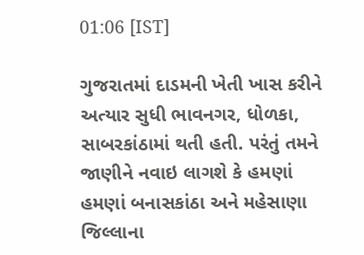01:06 [IST]

ગુજરાતમાં દાડમની ખેતી ખાસ કરીને અત્યાર સુધી ભાવનગર, ધોળકા, સાબરકાંઠામાં થતી હતી. પરંતું તમને જાણીને નવાઇ લાગશે કે હમણાં હમણાં બનાસકાંઠા અને મહેસાણા જિલ્લાના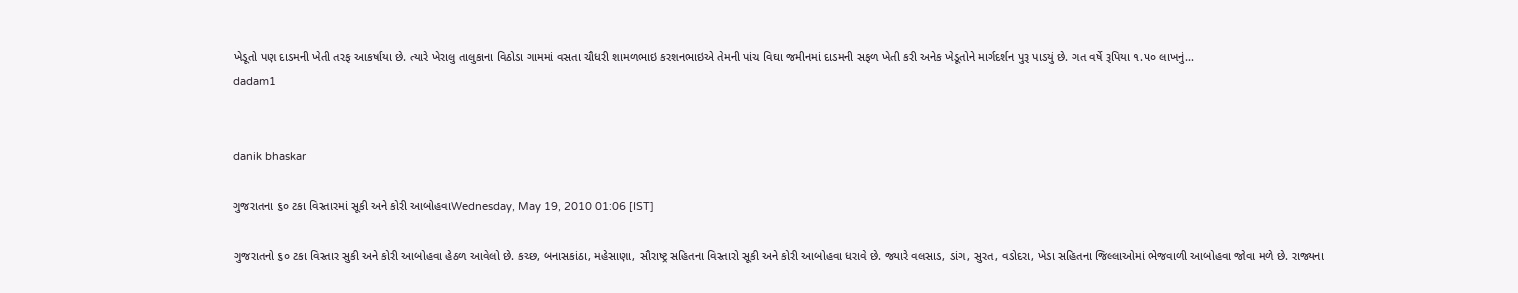ખેડૂતો પણ દાડમની ખેતી તરફ આકર્ષાયા છે. ત્યારે ખેરાલુ તાલુકાના વિઠોડા ગામમાં વસતા ચૌધરી શામળભાઇ કરશનભાઇએ તેમની પાંચ વિઘા જમીનમાં દાડમની સફળ ખેતી કરી અનેક ખેડૂતોને માર્ગદર્શન પુરૂ પાડયું છે. ગત વર્ષે રૂપિયા ૧.૫૦ લાખનું...
dadam1


danik bhaskar

ગુજરાતના ૬૦ ટકા વિસ્તારમાં સૂકી અને કોરી આબોહવાWednesday, May 19, 2010 01:06 [IST]

ગુજરાતનો ૬૦ ટકા વિસ્તાર સુકી અને કોરી આબોહવા હેઠળ આવેલો છે. કચ્છ, બનાસકાંઠા, મહેસાણા, સૌરાષ્ટ્ર સહિતના વિસ્તારો સૂકી અને કોરી આબોહવા ધરાવે છે. જ્યારે વલસાડ, ડાંગ, સુરત, વડોદરા, ખેડા સહિતના જિલ્લાઓમાં ભેજવાળી આબોહવા જોવા મળે છે. રાજ્યના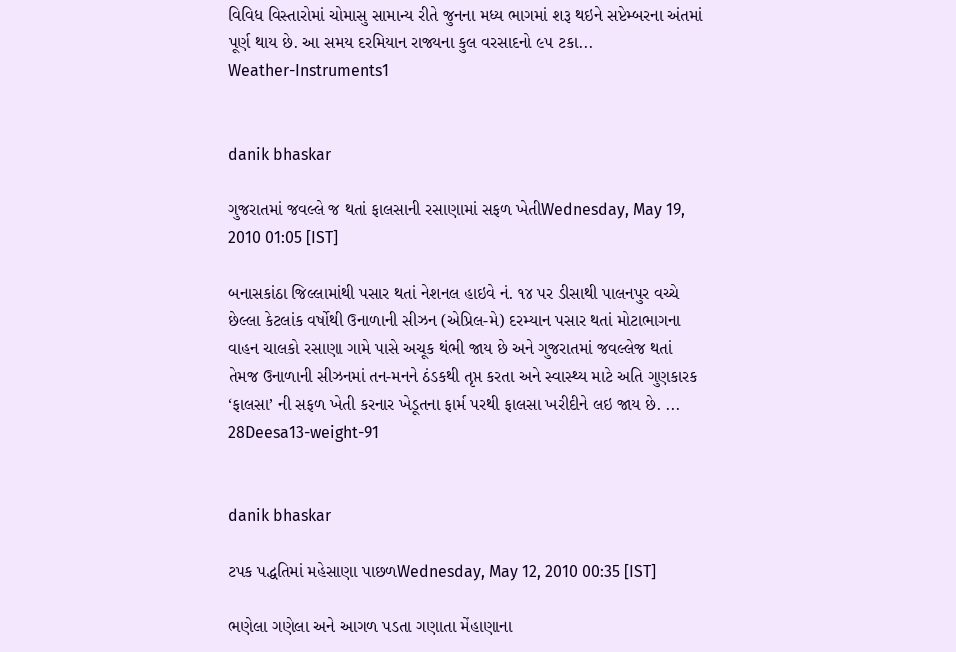વિવિધ વિસ્તારોમાં ચોમાસુ સામાન્ય રીતે જુનના મધ્ય ભાગમાં શરૂ થઇને સપ્ટેમ્બરના અંતમાં પૂર્ણ થાય છે. આ સમય દરમિયાન રાજ્યના કુલ વરસાદનો ૯૫ ટકા...
Weather-Instruments1


danik bhaskar

ગુજરાતમાં જવલ્લે જ થતાં ફાલસાની રસાણામાં સફળ ખેતીWednesday, May 19, 2010 01:05 [IST]

બનાસકાંઠા જિલ્લામાંથી પસાર થતાં નેશનલ હાઇવે નં. ૧૪ પર ડીસાથી પાલનપુર વચ્ચે છેલ્લા કેટલાંક વર્ષોથી ઉનાળાની સીઝન (એપ્રિલ-મે) દરમ્યાન પસાર થતાં મોટાભાગના વાહન ચાલકો રસાણા ગામે પાસે અચૂક થંભી જાય છે અને ગુજરાતમાં જવલ્લેજ થતાં તેમજ ઉનાળાની સીઝનમાં તન-મનને ઠંડકથી તૃપ્ત કરતા અને સ્વાસ્થ્ય માટે અતિ ગુણકારક ‘ફાલસા’ ની સફળ ખેતી કરનાર ખેડૂતના ફાર્મ પરથી ફાલસા ખરીદીને લઇ જાય છે. ...
28Deesa13-weight-91


danik bhaskar

ટપક પદ્ધતિમાં મહેસાણા પાછળWednesday, May 12, 2010 00:35 [IST]

ભણેલા ગણેલા અને આગળ પડતા ગણાતા મેંહાણાના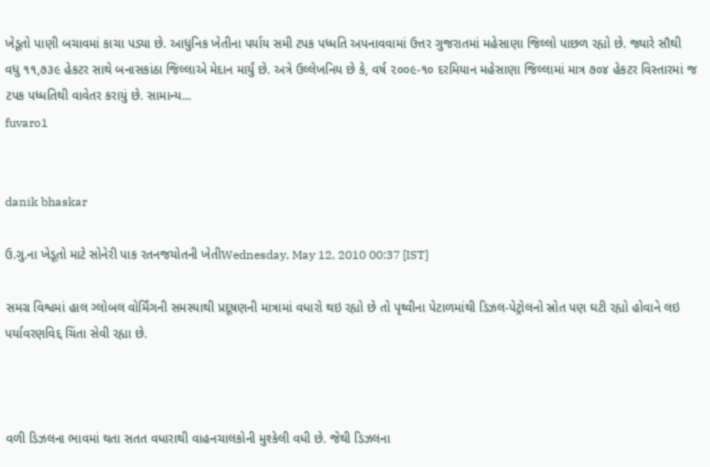ખેડૂતો પાણી બચાવમાં કાચા પડ્યા છે. આધુનિક ખેતીના પર્યાય સમી ટપક પધ્ધતિ અપનાવવામાં ઉત્તર ગુજરાતમાં મહેસાણા જિલ્લો પાછળ રહ્યો છે. જ્યારે સૌથી વધુ ૧૧,૭૩૯ હેકટર સાથે બનાસકાંઠા જિલ્લાએ મેદાન માર્યું છે. અત્રે ઉલ્લેખનિય છે કે, વર્ષ ૨૦૦૯-૧૦ દરમિયાન મહેસાણા જિલ્લામાં માત્ર ૭૦૪ હેકટર વિસ્તારમાં જ ટપક પધ્ધતિથી વાવેતર કરાયું છે. સામાન્ય...
fuvaro1


danik bhaskar

ઉ.ગુ.ના ખેડૂતો માટે સોનેરી પાક રતનજયોતની ખેતીWednesday, May 12, 2010 00:37 [IST]

સમગ્ર વિશ્વમાં હાલ ગ્લોબલ વોર્મિંગની સમસ્યાથી પ્રદૂષણની માત્રામાં વધારો થઇ રહ્યો છે તો પૃથ્વીના પેટાળમાંથી ડિઝલ-પેટ્રોલનો સ્રોત પણ ઘટી રહ્યો હોવાને લઇ પર્યાવરણવિદ્દ ચિંતા સેવી રહ્યા છે.



વળી ડિઝલના ભાવમાં થતા સતત વધારાથી વાહનચાલકોની મુશ્કેલી વધી છે. જેથી ડિઝલના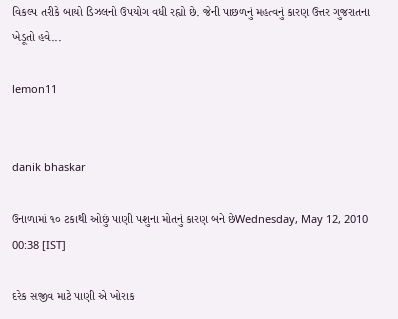વિકલ્પ તરીકે બાયો ડિઝલનો ઉપયોગ વધી રહ્યો છે. જેની પાછળનું મહત્વનું કારણ ઉત્તર ગુજરાતના ખેડૂતો હવે...

lemon11


danik bhaskar

ઉનાળામાં ૧૦ ટકાથી ઓછું પાણી પશુના મોતનું કારણ બને છેWednesday, May 12, 2010 00:38 [IST]

દરેક સજીવ માટે પાણી એ ખોરાક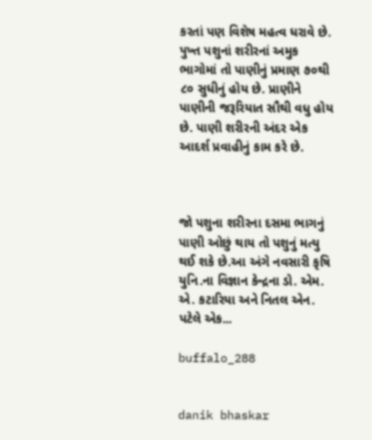કરતાં પણ વિશેષ મહત્વ ધરાવે છે. પુખ્ત પશુનાં શરીરનાં અમુક ભાગોમાં તો પાણીનું પ્રમાણ ૭૦થી ૮૦ સુધીનું હોય છે. પ્રાણીને પાણીની જરૂરિયાત સૌથી વધુ હોય છે. પાણી શરીરની અંદર એક આદર્શ પ્રવાહીનું કામ કરે છે.



જો પશુના શરીરના દસમા ભાગનું પાણી ઓછું થાય તો પશુનું મત્યુ થઈ શકે છે.આ અંગે નવસારી કૃષિ યુનિ.ના વિજ્ઞાન કેન્દ્રના ડો. એમ. એ. કટારિયા અને નિતલ એન. પટેલે એક...

buffalo_288


danik bhaskar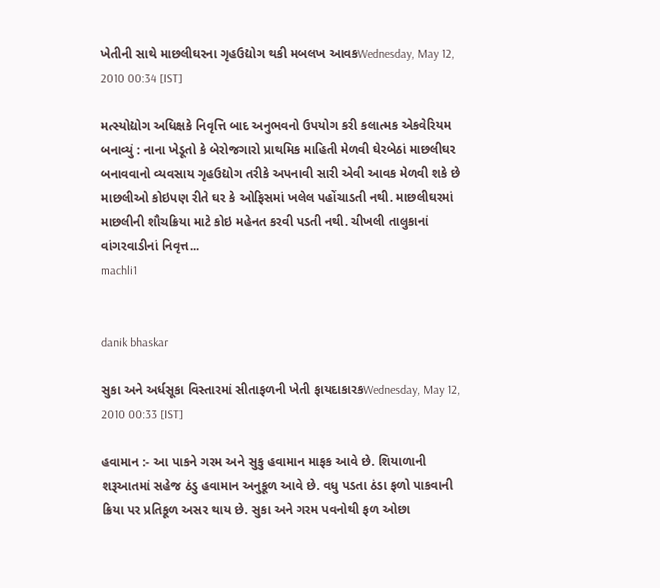ખેતીની સાથે માછલીઘરના ગૃહઉદ્યોગ થકી મબલખ આવકWednesday, May 12, 2010 00:34 [IST]

મત્સ્યોદ્યોગ અધિક્ષકે નિવૃત્તિ બાદ અનુભવનો ઉપયોગ કરી કલાત્મક એકવેરિયમ બનાવ્યું : નાના ખેડૂતો કે બેરોજગારો પ્રાથમિક માહિતી મેળવી ઘેરબેઠાં માછલીઘર બનાવવાનો વ્યવસાય ગૃહઉદ્યોગ તરીકે અપનાવી સારી એવી આવક મેળવી શકે છે માછલીઓ કોઇપણ રીતે ઘર કે ઓફિસમાં ખલેલ પહોંચાડતી નથી. માછલીઘરમાં માછલીની શૌચક્રિયા માટે કોઇ મહેનત કરવી પડતી નથી. ચીખલી તાલુકાનાં વાંગરવાડીનાં નિવૃત્ત...
machli1


danik bhaskar

સુકા અને અર્ધસૂકા વિસ્તારમાં સીતાફળની ખેતી ફાયદાકારકWednesday, May 12, 2010 00:33 [IST]

હવામાન :- આ પાકને ગરમ અને સુકુ હવામાન માફક આવે છે. શિયાળાની શરૂઆતમાં સહેજ ઠંડુ હવામાન અનુકૂળ આવે છે. વધુ પડતા ઠંડા ફળો પાકવાની ક્રિયા પર પ્રતિકૂળ અસર થાય છે. સુકા અને ગરમ પવનોથી ફળ ઓછા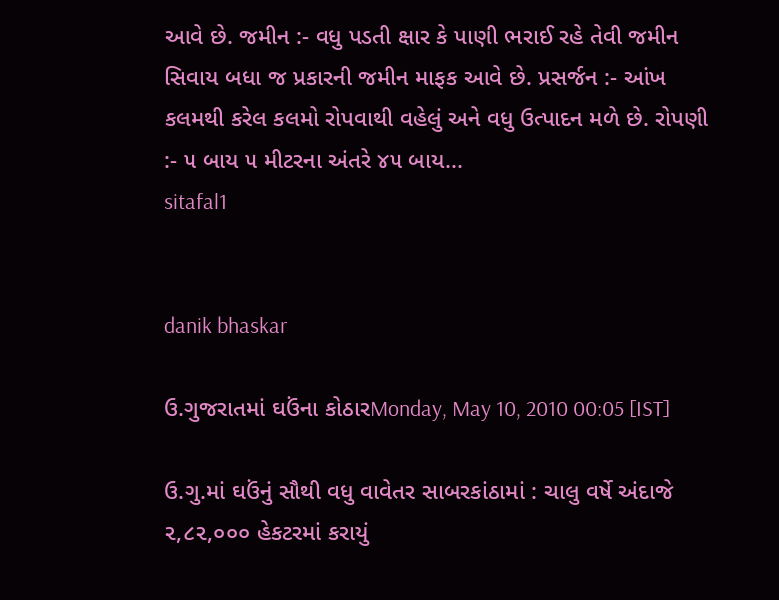આવે છે. જમીન :- વધુ પડતી ક્ષાર કે પાણી ભરાઈ રહે તેવી જમીન સિવાય બધા જ પ્રકારની જમીન માફક આવે છે. પ્રસર્જન :- આંખ કલમથી કરેલ કલમો રોપવાથી વહેલું અને વધુ ઉત્પાદન મળે છે. રોપણી :- ૫ બાય ૫ મીટરના અંતરે ૪૫ બાય...
sitafal1


danik bhaskar

ઉ.ગુજરાતમાં ઘઉંના કોઠારMonday, May 10, 2010 00:05 [IST]

ઉ.ગુ.માં ઘઉંનું સૌથી વધુ વાવેતર સાબરકાંઠામાં : ચાલુ વર્ષે અંદાજે ૨,૮૨,૦૦૦ હેકટરમાં કરાયું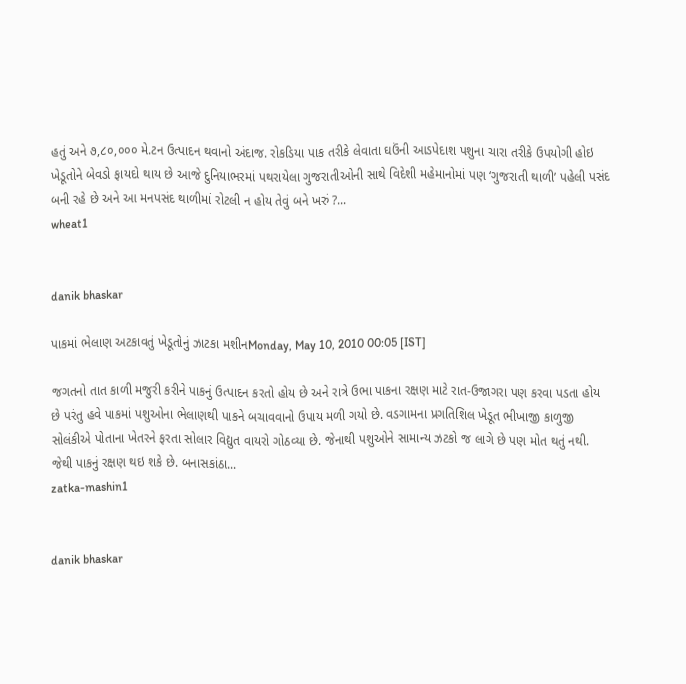હતું અને ૭,૮૦,૦૦૦ મે.ટન ઉત્પાદન થવાનો અંદાજ. રોકડિયા પાક તરીકે લેવાતા ઘઉંની આડપેદાશ પશુના ચારા તરીકે ઉપયોગી હોઇ ખેડૂતોને બેવડો ફાયદો થાય છે આજે દુનિયાભરમાં પથરાયેલા ગુજરાતીઓની સાથે વિદેશી મહેમાનોમાં પણ ‘ગુજરાતી થાળી’ પહેલી પસંદ બની રહે છે અને આ મનપસંદ થાળીમાં રોટલી ન હોય તેવું બને ખરું ?...
wheat1


danik bhaskar

પાકમાં ભેલાણ અટકાવતું ખેડૂતોનું ઝાટકા મશીનMonday, May 10, 2010 00:05 [IST]

જગતનો તાત કાળી મજુરી કરીને પાકનું ઉત્પાદન કરતો હોય છે અને રાત્રે ઉભા પાકના રક્ષણ માટે રાત-ઉજાગરા પણ કરવા પડતા હોય છે પરંતુ હવે પાકમાં પશુઓના ભેલાણથી પાકને બચાવવાનો ઉપાય મળી ગયો છે. વડગામના પ્રગતિશિલ ખેડૂત ભીખાજી કાળુજી સોલંકીએ પોતાના ખેતરને ફરતા સોલાર વિદ્યુત વાયરો ગોઠવ્યા છે. જેનાથી પશુઓને સામાન્ય ઝટકો જ લાગે છે પણ મોત થતું નથી. જેથી પાકનું રક્ષણ થઇ શકે છે. બનાસકાંઠા...
zatka-mashin1


danik bhaskar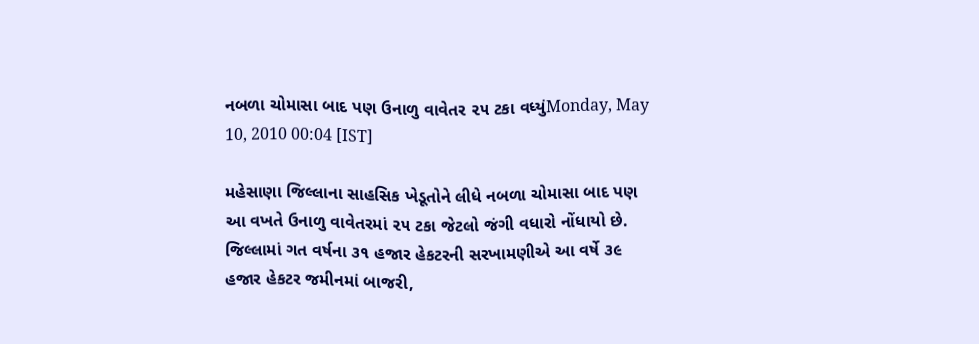નબળા ચોમાસા બાદ પણ ઉનાળુ વાવેતર ૨૫ ટકા વધ્યુંMonday, May 10, 2010 00:04 [IST]

મહેસાણા જિલ્લાના સાહસિક ખેડૂતોને લીધે નબળા ચોમાસા બાદ પણ આ વખતે ઉનાળુ વાવેતરમાં ૨૫ ટકા જેટલો જંગી વધારો નોંધાયો છે. જિલ્લામાં ગત વર્ષના ૩૧ હજાર હેકટરની સરખામણીએ આ વર્ષે ૩૯ હજાર હેકટર જમીનમાં બાજરી,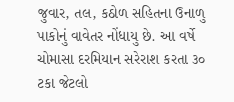જુવાર, તલ, કઠોળ સહિતના ઉનાળુ પાકોનું વાવેતર નોંધાયુ છે. આ વર્ષે ચોમાસા દરમિયાન સરેરાશ કરતા ૩૦ ટકા જેટલો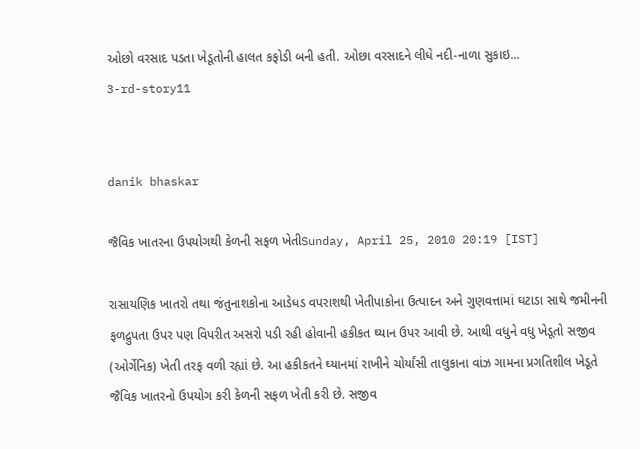ઓછો વરસાદ પડતા ખેડૂતોની હાલત કફોડી બની હતી. ઓછા વરસાદને લીધે નદી-નાળા સુકાઇ...
3-rd-story11


danik bhaskar

જૈવિક ખાતરના ઉપયોગથી કેળની સફળ ખેતીSunday, April 25, 2010 20:19 [IST]

રાસાયણિક ખાતરો તથા જંતુનાશકોના આડેધડ વપરાશથી ખેતીપાકોના ઉત્પાદન અને ગુણવત્તામાં ઘટાડા સાથે જમીનની ફળદ્રુપતા ઉપર પણ વિપરીત અસરો પડી રહી હોવાની હકીકત ઘ્યાન ઉપર આવી છે. આથી વધુને વધુ ખેડૂતો સજીવ (ઓર્ગેનિક) ખેતી તરફ વળી રહ્યાં છે. આ હકીકતને ઘ્યાનમાં રાખીને ચોર્યાંસી તાલુકાના વાંઝ ગામના પ્રગતિશીલ ખેડૂતે જૈવિક ખાતરનો ઉપયોગ કરી કેળની સફળ ખેતી કરી છે. સજીવ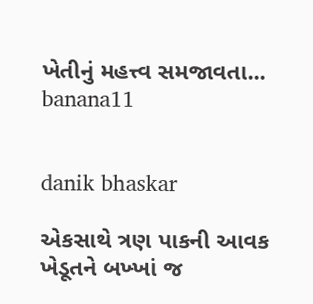ખેતીનું મહત્ત્વ સમજાવતા...
banana11


danik bhaskar

એકસાથે ત્રણ પાકની આવક ખેડૂતને બખ્ખાં જ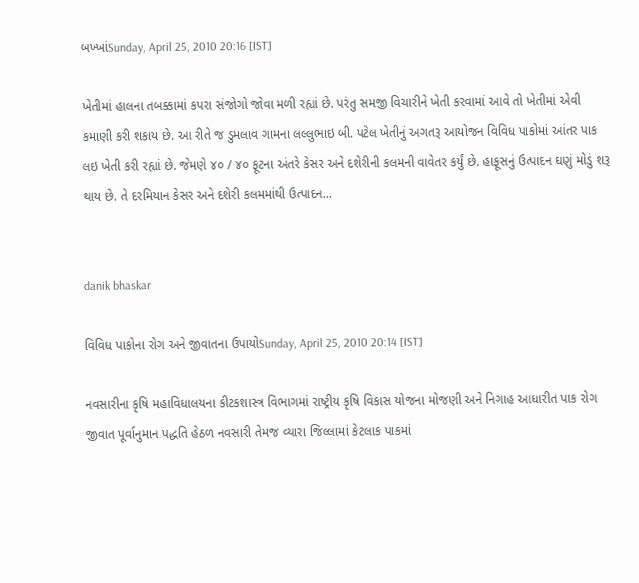બખ્ખાંSunday, April 25, 2010 20:16 [IST]

ખેતીમાં હાલના તબક્કામાં કપરા સંજોગો જોવા મળી રહ્યાં છે. પરંતુ સમજી વિચારીને ખેતી કરવામાં આવે તો ખેતીમાં એવી કમાણી કરી શકાય છે. આ રીતે જ ડુમલાવ ગામના લલ્લુભાઇ બી. પટેલ ખેતીનું અગતરૂ આયોજન વિવિધ પાકોમાં આંતર પાક લઇ ખેતી કરી રહ્યાં છે. જેમણે ૪૦ / ૪૦ ફૂટના અંતરે કેસર અને દશેરીની કલમની વાવેતર કર્યું છે. હાફૂસનું ઉત્પાદન ઘણું મોડું શરૂ થાય છે. તે દરમિયાન કેસર અને દશેરી કલમમાંથી ઉત્પાદન...


danik bhaskar

વિવિધ પાકોના રોગ અને જીવાતના ઉપાયોSunday, April 25, 2010 20:14 [IST]

નવસારીના કૃષિ મહાવિધાલયના કીટકશાસ્ત્ર વિભાગમાં રાષ્ટ્રીય કૃષિ વિકાસ યોજના મોજણી અને નિગાહ આધારીત પાક રોગ જીવાત પૂર્વાનુમાન પદ્ધતિ હેઠળ નવસારી તેમજ વ્યારા જિલ્લામાં કેટલાક પાકમાં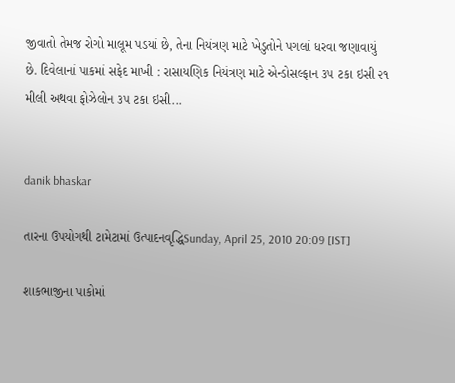જીવાતો તેમજ રોગો માલૂમ પડયાં છે, તેના નિયંત્રણ માટે ખેડુતોને પગલાં ધરવા જણાવાયું છે. દિવેલાનાં પાકમાં સફેદ માખી : રાસાયણિક નિયંત્રણ માટે એન્ડોસલ્ફાન ૩૫ ટકા ઇસી ૨૧ મીલી અથવા ફોઝેલોન ૩૫ ટકા ઇસી...


danik bhaskar

તારના ઉપયોગથી ટામેટામાં ઉત્પાદનવૃદ્ધિSunday, April 25, 2010 20:09 [IST]

શાકભાજીના પાકોમાં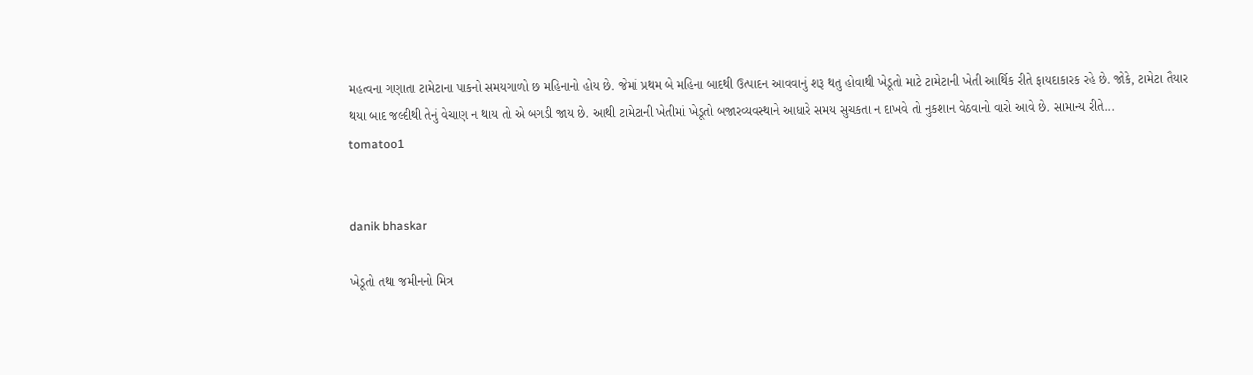મહત્વના ગણાતા ટામેટાના પાકનો સમયગાળો છ મહિનાનો હોય છે. જેમાં પ્રથમ બે મહિના બાદથી ઉત્પાદન આવવાનું શરૂ થતુ હોવાથી ખેડૂતો માટે ટામેટાની ખેતી આર્થિક રીતે ફાયદાકારક રહે છે. જોકે, ટામેટા તૈયાર થયા બાદ જલ્દીથી તેનું વેચાણ ન થાય તો એ બગડી જાય છે. આથી ટામેટાની ખેતીમાં ખેડૂતો બજારવ્યવસ્થાને આધારે સમય સુચકતા ન દાખવે તો નુકશાન વેઠવાનો વારો આવે છે. સામાન્ય રીતે...
tomatoo1


danik bhaskar

ખેડૂતો તથા જમીનનો મિત્ર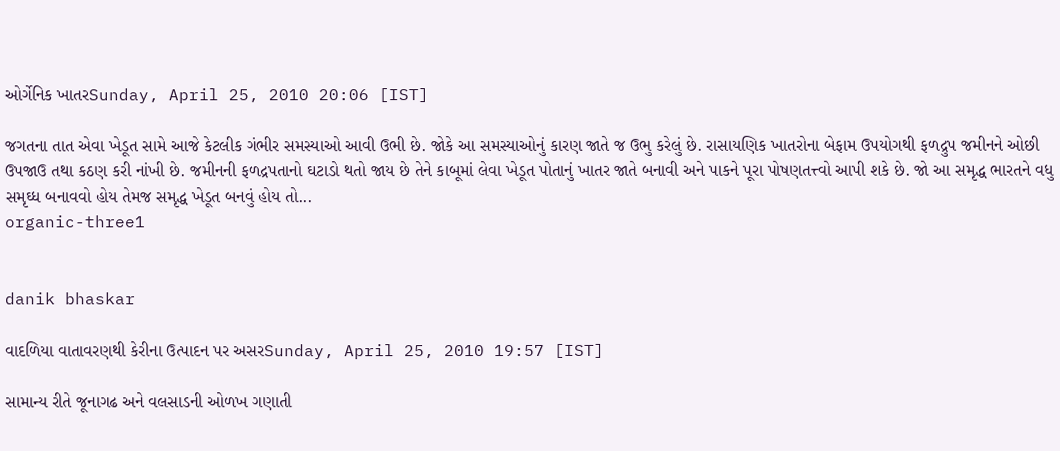ઓર્ગેનિક ખાતરSunday, April 25, 2010 20:06 [IST]

જગતના તાત એવા ખેડૂત સામે આજે કેટલીક ગંભીર સમસ્યાઓ આવી ઉભી છે. જોકે આ સમસ્યાઓનું કારણ જાતે જ ઉભુ કરેલું છે. રાસાયણિક ખાતરોના બેફામ ઉપયોગથી ફળદ્રુપ જમીનને ઓછી ઉપજાઉ તથા કઠણ કરી નાંખી છે. જમીનની ફળદ્રપતાનો ઘટાડો થતો જાય છે તેને કાબૂમાં લેવા ખેડૂત પોતાનું ખાતર જાતે બનાવી અને પાકને પૂરા પોષણતત્ત્વો આપી શકે છે. જો આ સમૃદ્ધ ભારતને વધુ સમૃઘ્ધ બનાવવો હોય તેમજ સમૃદ્ધ ખેડૂત બનવું હોય તો...
organic-three1


danik bhaskar

વાદળિયા વાતાવરણથી કેરીના ઉત્પાદન પર અસરSunday, April 25, 2010 19:57 [IST]

સામાન્ય રીતે જૂનાગઢ અને વલસાડની ઓળખ ગણાતી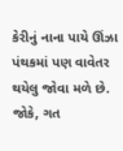કેરીનું નાના પાયે ઊંઝા પંથકમાં પણ વાવેતર થયેલુ જોવા મળે છે. જોકે, ગત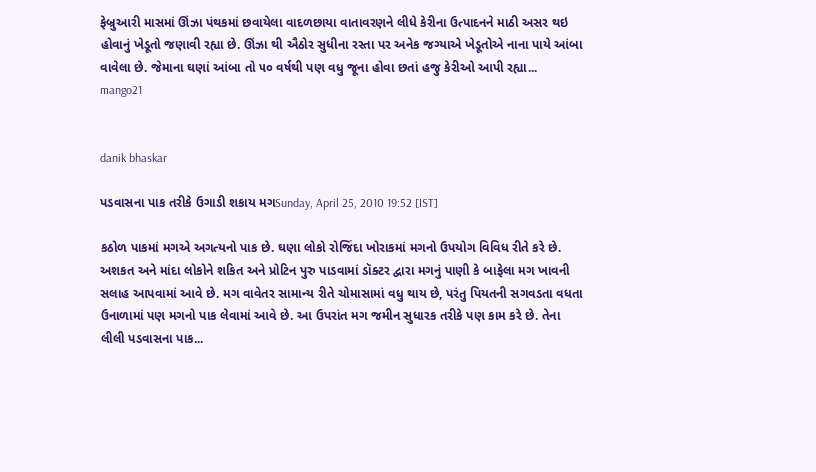ફેબ્રુઆરી માસમાં ઊંઝા પંથકમાં છવાયેલા વાદળછાયા વાતાવરણને લીધે કેરીના ઉત્પાદનને માઠી અસર થઇ હોવાનું ખેડૂતો જણાવી રહ્યા છે. ઊંઝા થી ઐઠોર સુધીના રસ્તા પર અનેક જગ્યાએ ખેડૂતોએ નાના પાયે આંબા વાવેલા છે. જેમાના ઘણાં આંબા તો ૫૦ વર્ષથી પણ વધુ જૂના હોવા છતાં હજુ કેરીઓ આપી રહ્યા...
mango21


danik bhaskar

પડવાસના પાક તરીકે ઉગાડી શકાય મગSunday, April 25, 2010 19:52 [IST]

કઠોળ પાકમાં મગએ અગત્યનો પાક છે. ઘણા લોકો રોજિંદા ખોરાકમાં મગનો ઉપયોગ વિવિધ રીતે કરે છે. અશકત અને માંદા લોકોને શકિત અને પ્રોટિન પુરુ પાડવામાં ડૉક્ટર દ્વારા મગનું પાણી કે બાફેલા મગ ખાવની સલાહ આપવામાં આવે છે. મગ વાવેતર સામાન્ય રીતે ચોમાસામાં વધુ થાય છે, પરંતુ પિયતની સગવડતા વધતા ઉનાળામાં પણ મગનો પાક લેવામાં આવે છે. આ ઉપરાંત મગ જમીન સુધારક તરીકે પણ કામ કરે છે. તેના લીલી પડવાસના પાક...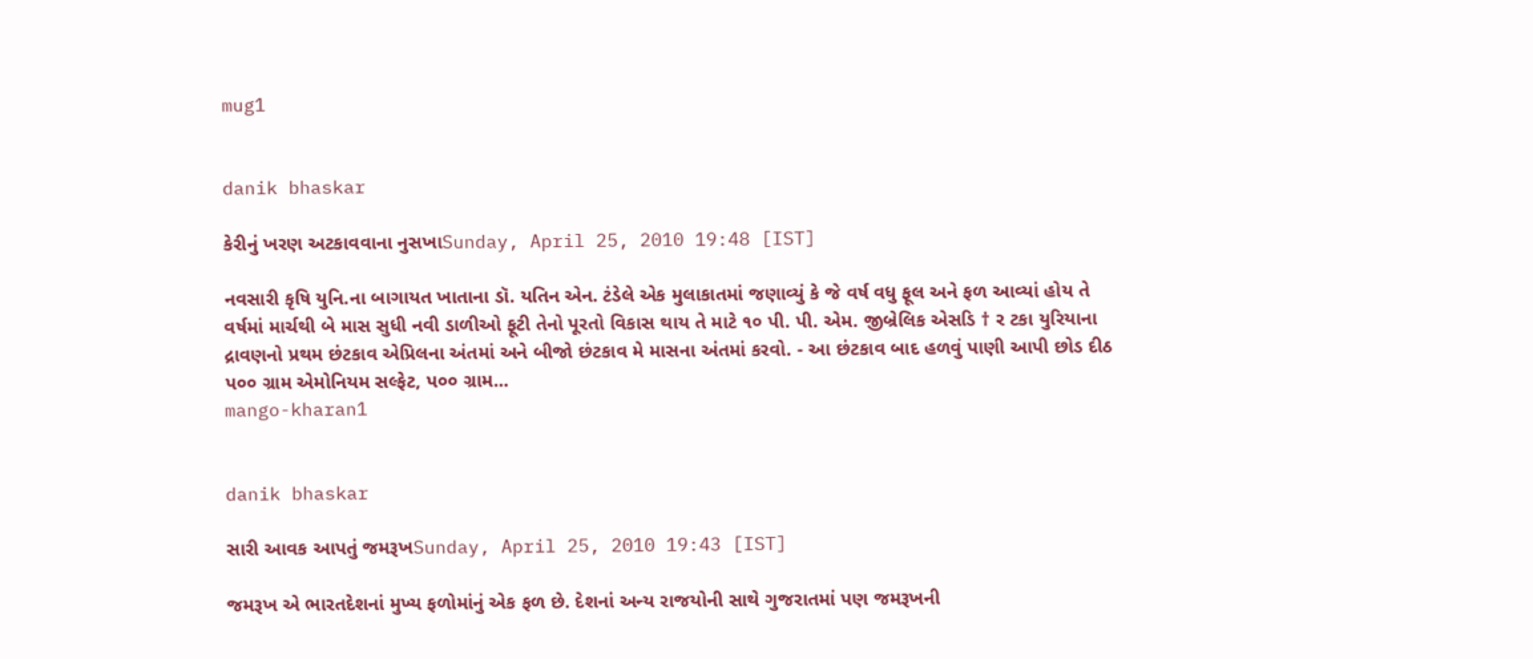mug1


danik bhaskar

કેરીનું ખરણ અટકાવવાના નુસખાSunday, April 25, 2010 19:48 [IST]

નવસારી કૃષિ યુનિ.ના બાગાયત ખાતાના ડૉ. યતિન એન. ટંડેલે એક મુલાકાતમાં જણાવ્યું કે જે વર્ષ વધુ ફૂલ અને ફળ આવ્યાં હોય તે વર્ષમાં માર્ચથી બે માસ સુધી નવી ડાળીઓ ફૂટી તેનો પૂરતો વિકાસ થાય તે માટે ૧૦ પી. પી. એમ. જીબ્રેલિક એસડિ † ર ટકા યુરિયાના દ્રાવણનો પ્રથમ છંટકાવ એપ્રિલના અંતમાં અને બીજો છંટકાવ મે માસના અંતમાં કરવો. - આ છંટકાવ બાદ હળવું પાણી આપી છોડ દીઠ પ૦૦ ગ્રામ એમોનિયમ સલ્ફેટ, પ૦૦ ગ્રામ...
mango-kharan1


danik bhaskar

સારી આવક આપતું જમરૂખSunday, April 25, 2010 19:43 [IST]

જમરૂખ એ ભારતદેશનાં મુખ્ય ફળોમાંનું એક ફળ છે. દેશનાં અન્ય રાજયોની સાથે ગુજરાતમાં પણ જમરૂખની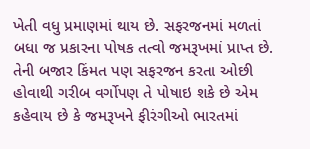ખેતી વધુ પ્રમાણમાં થાય છે. સફરજનમાં મળતાં બધા જ પ્રકારના પોષક તત્વો જમરૂખમાં પ્રાપ્ત છે. તેની બજાર કિંમત પણ સફરજન કરતા ઓછી હોવાથી ગરીબ વર્ગોપણ તે પોષાઇ શકે છે એમ કહેવાય છે કે જમરૂખને ફીરંગીઓ ભારતમાં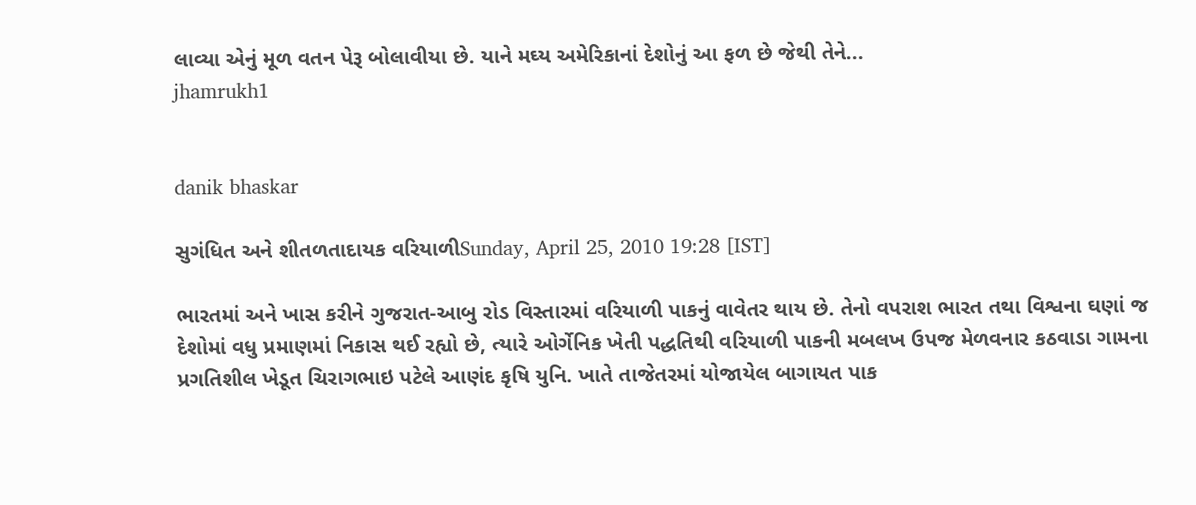લાવ્યા એનું મૂળ વતન પેરૂ બોલાવીયા છે. યાને મઘ્ય અમેરિકાનાં દેશોનું આ ફળ છે જેથી તેને...
jhamrukh1


danik bhaskar

સુગંધિત અને શીતળતાદાયક વરિયાળીSunday, April 25, 2010 19:28 [IST]

ભારતમાં અને ખાસ કરીને ગુજરાત-આબુ રોડ વિસ્તારમાં વરિયાળી પાકનું વાવેતર થાય છે. તેનો વપરાશ ભારત તથા વિશ્વના ઘણાં જ દેશોમાં વધુ પ્રમાણમાં નિકાસ થઈ રહ્યો છે, ત્યારે ઓર્ગેનિક ખેતી પદ્ધતિથી વરિયાળી પાકની મબલખ ઉપજ મેળવનાર કઠવાડા ગામના પ્રગતિશીલ ખેડૂત ચિરાગભાઇ પટેલે આણંદ કૃષિ યુનિ. ખાતે તાજેતરમાં યોજાયેલ બાગાયત પાક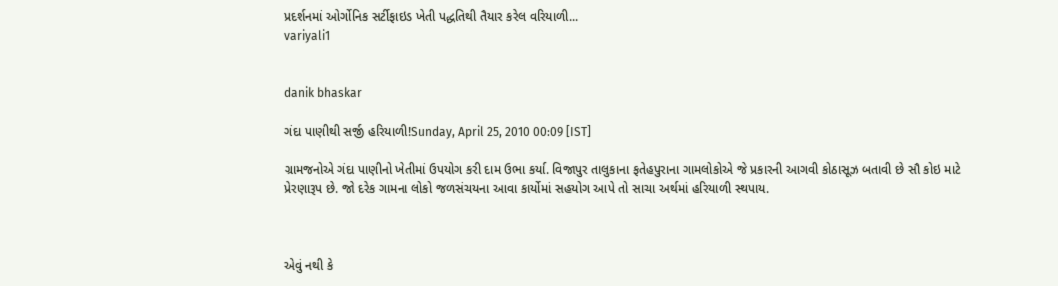પ્રદર્શનમાં ઓર્ગોનિક સર્ટીફાઇડ ખેતી પદ્ધતિથી તૈયાર કરેલ વરિયાળી...
variyali1


danik bhaskar

ગંદા પાણીથી સર્જી હરિયાળી!Sunday, April 25, 2010 00:09 [IST]

ગ્રામજનોએ ગંદા પાણીનો ખેતીમાં ઉપયોગ કરી દામ ઉભા કર્યા. વિજાપુર તાલુકાના ફતેહપુરાના ગામલોકોએ જે પ્રકારની આગવી કોઠાસૂઝ બતાવી છે સૌ કોઇ માટે પ્રેરણારૂપ છે. જો દરેક ગામના લોકો જળસંચયના આવા કાર્યોમાં સહયોગ આપે તો સાચા અર્થમાં હરિયાળી સ્થપાય.



એવું નથી કે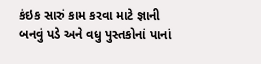કંઇક સારું કામ કરવા માટે જ્ઞાની બનવું પડે અને વધુ પુસ્તકોનાં પાનાં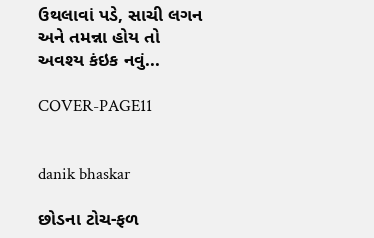ઉથલાવાં પડે, સાચી લગન અને તમન્ના હોય તો અવશ્ય કંઇક નવું...

COVER-PAGE11


danik bhaskar

છોડના ટોચ-ફળ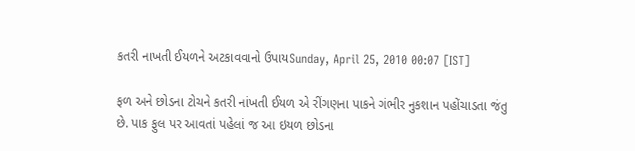કતરી નાખતી ઈયળને અટકાવવાનો ઉપાયSunday, April 25, 2010 00:07 [IST]

ફળ અને છોડના ટોચને કતરી નાંખતી ઈયળ એ રીંગણના પાકને ગંભીર નુકશાન પહોંચાડતા જંતુ છે. પાક ફુલ પર આવતાં પહેલાં જ આ ઇયળ છોડના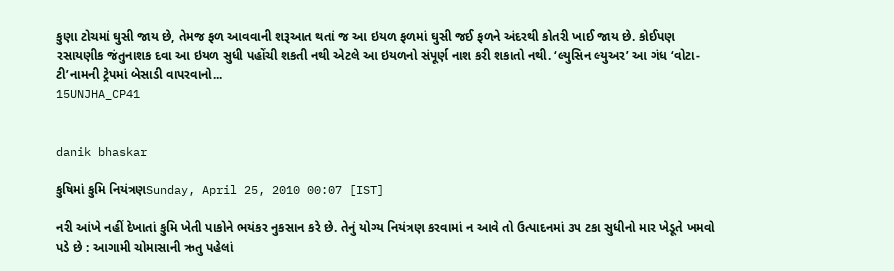કુણા ટોચમાં ઘુસી જાય છે, તેમજ ફળ આવવાની શરૂઆત થતાં જ આ ઇયળ ફળમાં ઘુસી જઈ ફળને અંદરથી કોતરી ખાઈ જાય છે. કોઈપણ રસાયણીક જંતુનાશક દવા આ ઇયળ સુધી પહોંચી શકતી નથી એટલે આ ઇયળનો સંપૂર્ણ નાશ કરી શકાતો નથી. ‘લ્યુસિન લ્યુઅર’ આ ગંધ ‘વોટા-ટી’નામની ટ્રેપમાં બેસાડી વાપરવાનો...
15UNJHA_CP41


danik bhaskar

કુષિમાં કુમિ નિયંત્રણSunday, April 25, 2010 00:07 [IST]

નરી આંખે નહીં દેખાતાં કુમિ ખેતી પાકોને ભયંકર નુકસાન કરે છે. તેનું યોગ્ય નિયંત્રણ કરવામાં ન આવે તો ઉત્પાદનમાં ૩૫ ટકા સુધીનો માર ખેડૂતે ખમવો પડે છે : આગામી ચોમાસાની ઋતુ પહેલાં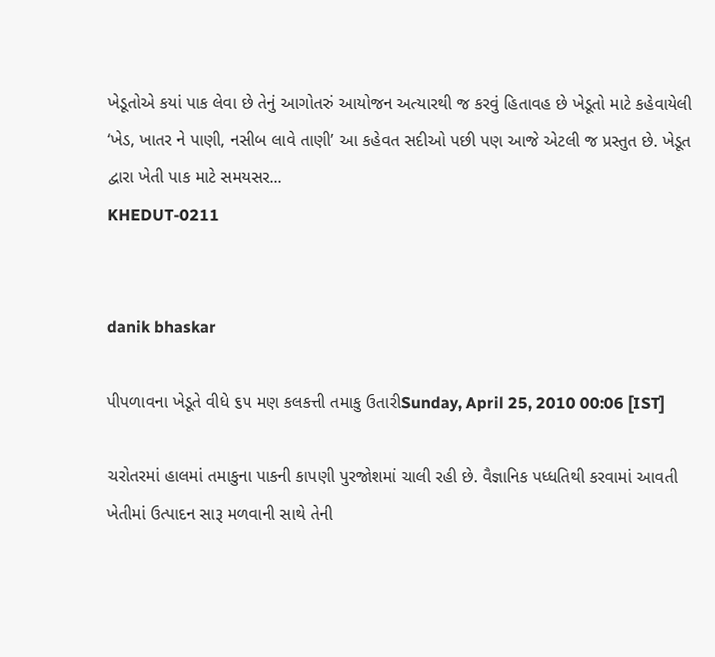ખેડૂતોએ કયાં પાક લેવા છે તેનું આગોતરું આયોજન અત્યારથી જ કરવું હિતાવહ છે ખેડૂતો માટે કહેવાયેલી ‘ખેડ, ખાતર ને પાણી, નસીબ લાવે તાણી’ આ કહેવત સદીઓ પછી પણ આજે એટલી જ પ્રસ્તુત છે. ખેડૂત દ્વારા ખેતી પાક માટે સમયસર...
KHEDUT-0211


danik bhaskar

પીપળાવના ખેડૂતે વીધે ૬૫ મણ કલકત્તી તમાકુ ઉતારીSunday, April 25, 2010 00:06 [IST]

ચરોતરમાં હાલમાં તમાકુના પાકની કાપણી પુરજોશમાં ચાલી રહી છે. વૈજ્ઞાનિક પધ્ધતિથી કરવામાં આવતી ખેતીમાં ઉત્પાદન સારૂ મળવાની સાથે તેની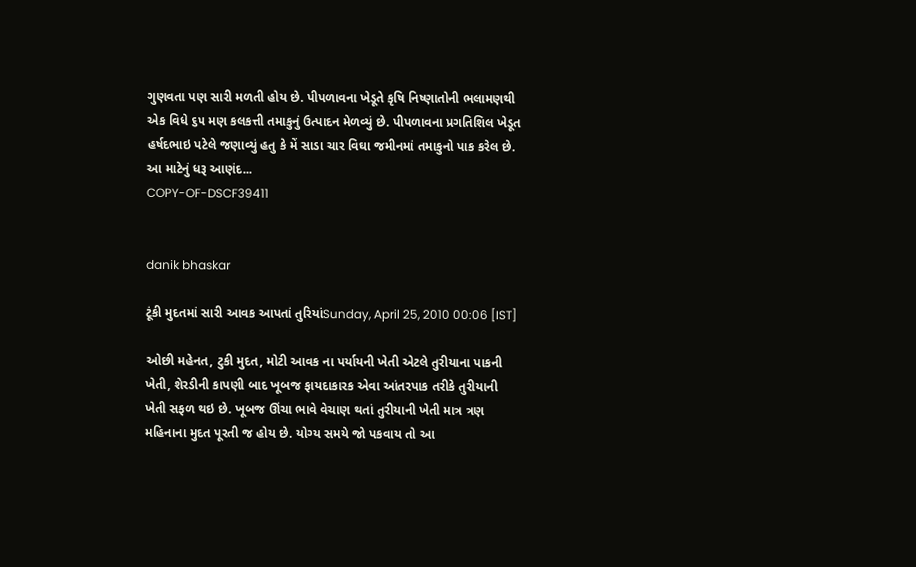ગુણવતા પણ સારી મળતી હોય છે. પીપળાવના ખેડૂતે કૃષિ નિષ્ણાતોની ભલામણથી એક વિધે ૬૫ મણ કલકત્તી તમાકુનું ઉત્પાદન મેળવ્યું છે. પીપળાવના પ્રગતિશિલ ખેડૂત હર્ષદભાઇ પટેલે જણાવ્યું હતુ કે મેં સાડા ચાર વિઘા જમીનમાં તમાકુનો પાક કરેલ છે. આ માટેનું ધરૂ આણંદ...
COPY-OF-DSCF39411


danik bhaskar

ટૂંકી મુદતમાં સારી આવક આપતાં તુરિયાંSunday, April 25, 2010 00:06 [IST]

ઓછી મહેનત, ટુકી મુદત, મોટી આવક ના પર્યાયની ખેતી એટલે તુરીયાના પાકની ખેતી, શેરડીની કાપણી બાદ ખૂબજ ફાયદાકારક એવા આંતરપાક તરીકે તુરીયાની ખેતી સફળ થઇ છે. ખૂબજ ઊંચા ભાવે વેચાણ થતાં તુરીયાની ખેતી માત્ર ત્રણ મહિનાના મુદત પૂરતી જ હોય છે. યોગ્ય સમયે જો પકવાય તો આ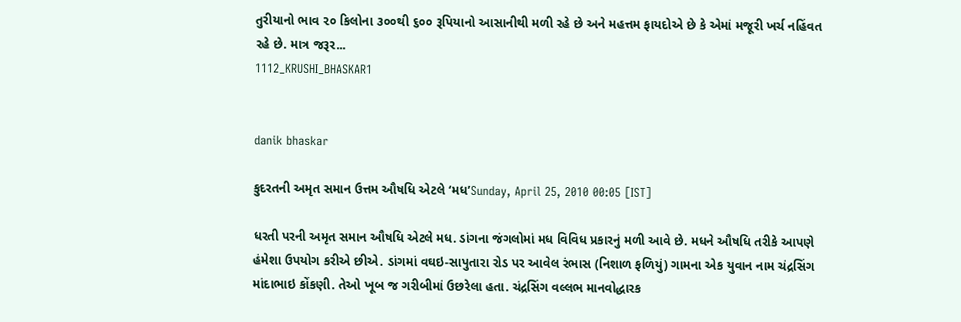તુરીયાનો ભાવ ૨૦ કિલોના ૩૦૦થી ૬૦૦ રૂપિયાનો આસાનીથી મળી રહે છે અને મહત્તમ ફાયદોએ છે કે એમાં મજૂરી ખર્ચ નહિંવત રહે છે. માત્ર જરૂર...
1112_KRUSHI_BHASKAR1


danik bhaskar

કુદરતની અમૃત સમાન ઉત્તમ ઔષધિ એટલે ‘મધ’Sunday, April 25, 2010 00:05 [IST]

ધરતી પરની અમૃત સમાન ઔષધિ એટલે મધ. ડાંગના જંગલોમાં મધ વિવિધ પ્રકારનું મળી આવે છે. મધને ઔષધિ તરીકે આપણે હંમેશા ઉપયોગ કરીએ છીએ. ડાંગમાં વઘઇ-સાપુતારા રોડ પર આવેલ રંભાસ (નિશાળ ફળિયું) ગામના એક યુવાન નામ ચંદ્રસિંગ માંદાભાઇ કોંકણી. તેઓ ખૂબ જ ગરીબીમાં ઉછરેલા હતા. ચંદ્રસિંગ વલ્લભ માનવોદ્ધારક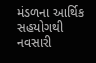મંડળના આર્થિક સહયોગથી નવસારી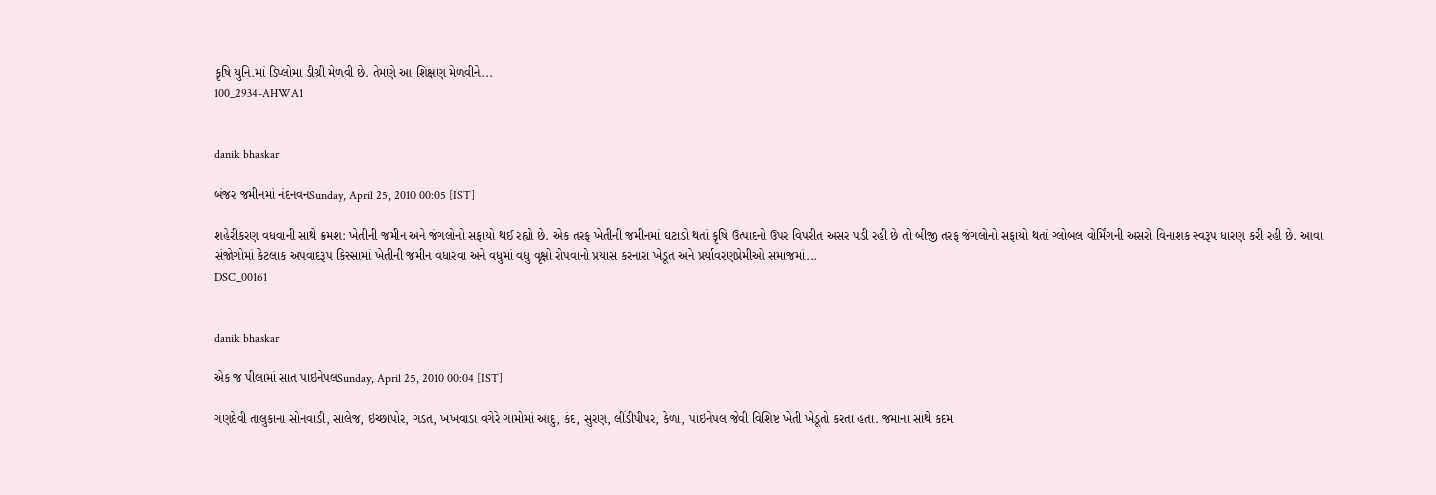કૃષિ યુનિ.માં ડિપ્લોમા ડીગ્રી મેળવી છે. તેમણે આ શિક્ષણ મેળવીને...
100_2934-AHWA1


danik bhaskar

બંજર જમીનમાં નંદનવનSunday, April 25, 2010 00:05 [IST]

શહેરીકરણ વધવાની સાથે ક્રમશ: ખેતીની જમીન અને જંગલોનો સફાયો થઈ રહ્યો છે. એક તરફ ખેતીની જમીનમાં ઘટાડો થતાં કૃષિ ઉત્પાદનો ઉપર વિપરીત અસર પડી રહી છે તો બીજી તરફ જંગલોનો સફાયો થતાં ગ્લોબલ વોર્મિંગની અસરો વિનાશક સ્વરૂપ ધારણ કરી રહી છે. આવા સંજોગોમાં કેટલાક અપવાદરૂપ કિસ્સામાં ખેતીની જમીન વધારવા અને વધુમાં વધુ વૃક્ષો રોપવાનો પ્રયાસ કરનારા ખેડૂત અને પ્રર્યાવરણપ્રેમીઓ સમાજમાં...
DSC_00161


danik bhaskar

એક જ પીલામાં સાત પાઇનેપલSunday, April 25, 2010 00:04 [IST]

ગણદેવી તાલુકાના સોનવાડી, સાલેજ, ઇચ્છાપોર, ગડત, ખખવાડા વગેરે ગામોમાં આદુ, કંદ, સુરણ, લીંડીપીપર, કેળા, પાઇનેપલ જેવી વિશિષ્ટ ખેતી ખેડૂતો કરતા હતા. જમાના સાથે કદમ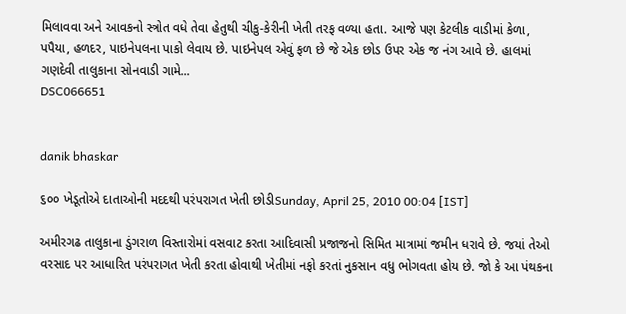મિલાવવા અને આવકનો સ્ત્રોત વધે તેવા હેતુથી ચીકુ-કેરીની ખેતી તરફ વળ્યા હતા. આજે પણ કેટલીક વાડીમાં કેળા, પપૈયા, હળદર, પાઇનેપલના પાકો લેવાય છે. પાઇનેપલ એવું ફળ છે જે એક છોડ ઉપર એક જ નંગ આવે છે. હાલમાં ગણદેવી તાલુકાના સોનવાડી ગામે...
DSC066651


danik bhaskar

૬૦૦ ખેડૂતોએ દાતાઓની મદદથી પરંપરાગત ખેતી છોડીSunday, April 25, 2010 00:04 [IST]

અમીરગઢ તાલુકાના ડુંગરાળ વિસ્તારોમાં વસવાટ કરતા આદિવાસી પ્રજાજનો સિમિત માત્રામાં જમીન ધરાવે છે. જયાં તેઓ વરસાદ પર આધારિત પરંપરાગત ખેતી કરતા હોવાથી ખેતીમાં નફો કરતાં નુકસાન વધુ ભોગવતા હોય છે. જો કે આ પંથકના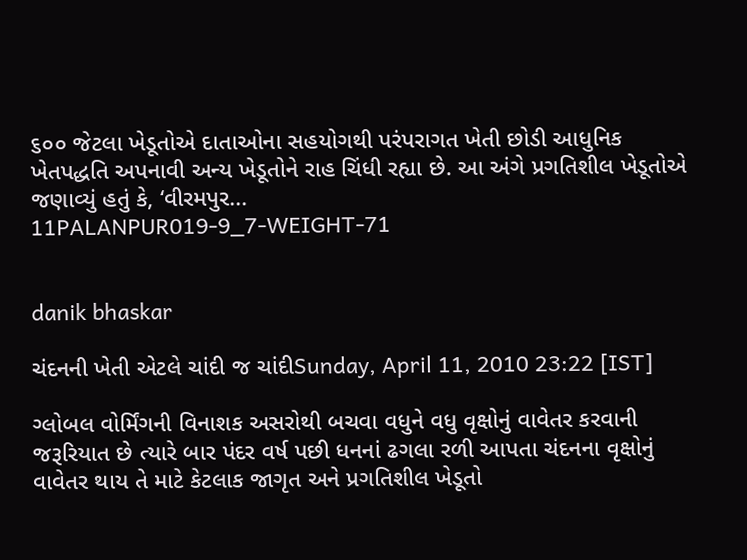૬૦૦ જેટલા ખેડૂતોએ દાતાઓના સહયોગથી પરંપરાગત ખેતી છોડી આધુનિક ખેતપદ્ધતિ અપનાવી અન્ય ખેડૂતોને રાહ ચિંધી રહ્યા છે. આ અંગે પ્રગતિશીલ ખેડૂતોએ જણાવ્યું હતું કે, ‘વીરમપુર...
11PALANPUR019-9_7-WEIGHT-71


danik bhaskar

ચંદનની ખેતી એટલે ચાંદી જ ચાંદીSunday, April 11, 2010 23:22 [IST]

ગ્લોબલ વોર્મિંગની વિનાશક અસરોથી બચવા વધુને વધુ વૃક્ષોનું વાવેતર કરવાની જરૂરિયાત છે ત્યારે બાર પંદર વર્ષ પછી ધનનાં ઢગલા રળી આપતા ચંદનના વૃક્ષોનું વાવેતર થાય તે માટે કેટલાક જાગૃત અને પ્રગતિશીલ ખેડૂતો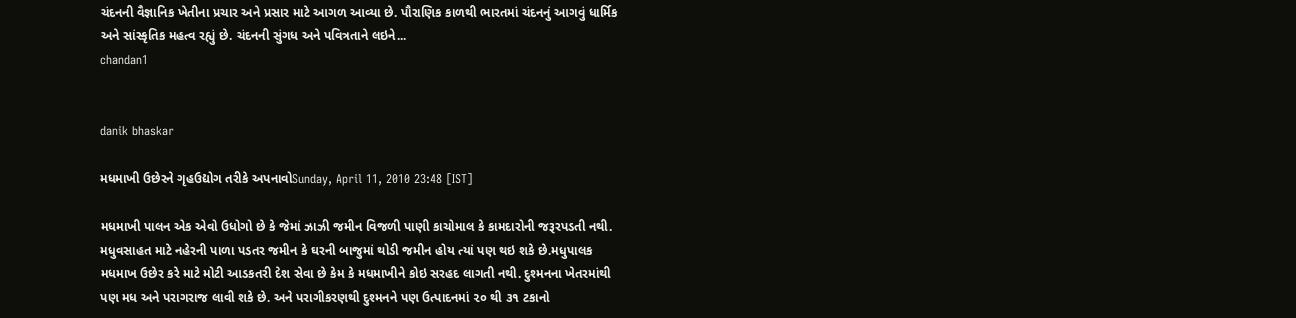ચંદનની વૈજ્ઞાનિક ખેતીના પ્રચાર અને પ્રસાર માટે આગળ આવ્યા છે. પૌરાણિક કાળથી ભારતમાં ચંદનનું આગવું ધાર્મિક અને સાંસ્કૃતિક મહત્વ રહ્યું છે. ચંદનની સુંગધ અને પવિત્રતાને લઇને...
chandan1


danik bhaskar

મધમાખી ઉછેરને ગૃહઉદ્યોગ તરીકે અપનાવોSunday, April 11, 2010 23:48 [IST]

મધમાખી પાલન એક એવો ઉધોગો છે કે જેમાં ઝાઝી જમીન વિજળી પાણી કાચોમાલ કે કામદારોની જરૂરપડતી નથી. મધુવસાહત માટે નહેરની પાળા પડતર જમીન કે ઘરની બાજુમાં થોડી જમીન હોય ત્યાં પણ થઇ શકે છે.મધુપાલક મધમાખ ઉછેર કરે માટે મોટી આડકતરી દેશ સેવા છે કેમ કે મધમાખીને કોઇ સરહદ લાગતી નથી. દુશ્મનના ખેતરમાંથી પણ મધ અને પરાગરાજ લાવી શકે છે. અને પરાગીકરણથી દુશ્મનને પણ ઉત્પાદનમાં ૨૦ થી ૩૧ ટકાનો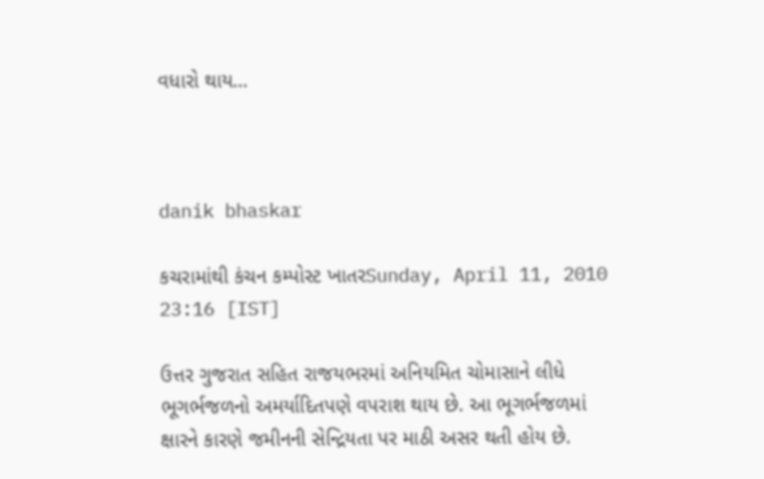વધારો થાય...



danik bhaskar

કચરામાંથી કંચન કમ્પોસ્ટ ખાતરSunday, April 11, 2010 23:16 [IST]

ઉત્તર ગુજરાત સહિત રાજયભરમાં અનિયમિત ચોમાસાને લીધે ભૂગર્ભજળનો અમર્યાદિતપણે વપરાશ થાય છે. આ ભૂગર્ભજળમાં ક્ષારને કારણે જમીનની સેન્દ્રિયતા પર માઠી અસર થતી હોય છે.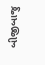બીજીબાજુ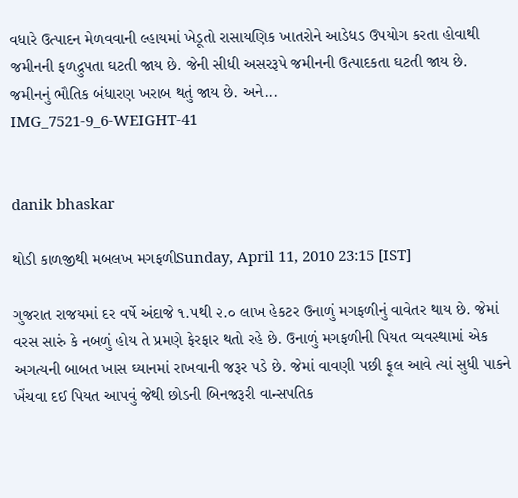વધારે ઉત્પાદન મેળવવાની લ્હાયમાં ખેડૂતો રાસાયણિક ખાતરોને આડેધડ ઉપયોગ કરતા હોવાથી જમીનની ફળદ્રુપતા ઘટતી જાય છે. જેની સીધી અસરરૂપે જમીનની ઉત્પાદકતા ઘટતી જાય છે. જમીનનું ભૌતિક બંધારણ ખરાબ થતું જાય છે. અને...
IMG_7521-9_6-WEIGHT-41


danik bhaskar

થોડી કાળજીથી મબલખ મગફળીSunday, April 11, 2010 23:15 [IST]

ગુજરાત રાજયમાં દર વર્ષે અંદાજે ૧.૫થી ૨.૦ લાખ હેકટર ઉનાળું મગફળીનું વાવેતર થાય છે. જેમાં વરસ સારું કે નબળું હોય તે પ્રમણે ફેરફાર થતો રહે છે. ઉનાળું મગફળીની પિયત વ્યવસ્થામાં એક અગત્યની બાબત ખાસ ઘ્યાનમાં રાખવાની જરૂર પડે છે. જેમાં વાવણી પછી ફૂલ આવે ત્યાં સુધી પાકને ખેંચવા દઈ પિયત આપવું જેથી છોડની બિનજરૂરી વાન્સપતિક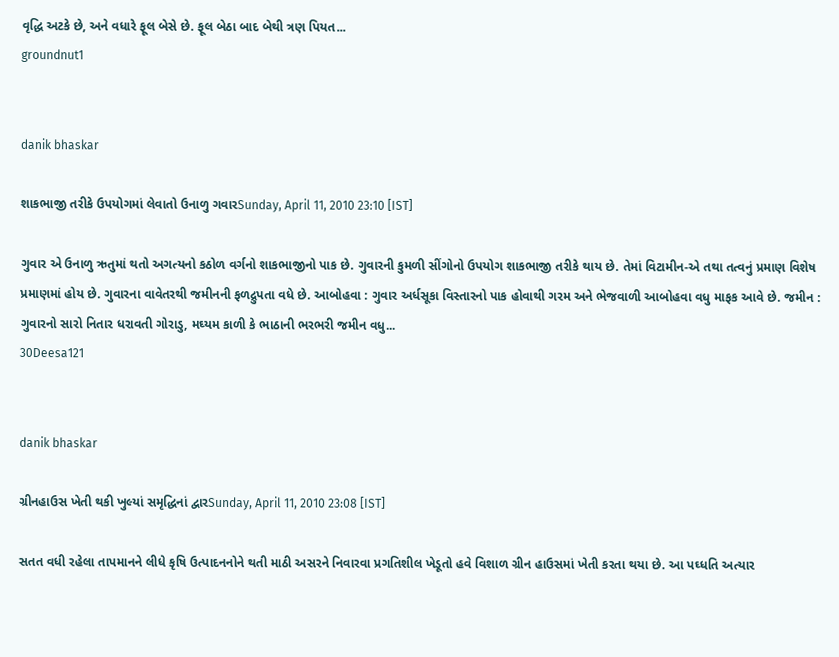વૃદ્ધિ અટકે છે, અને વધારે ફૂલ બેસે છે. ફૂલ બેઠા બાદ બેથી ત્રણ પિયત...
groundnut1


danik bhaskar

શાકભાજી તરીકે ઉપયોગમાં લેવાતો ઉનાળુ ગવારSunday, April 11, 2010 23:10 [IST]

ગુવાર એ ઉનાળુ ઋતુમાં થતો અગત્યનો કઠોળ વર્ગનો શાકભાજીનો પાક છે. ગુવારની કુમળી સીંગોનો ઉપયોગ શાકભાજી તરીકે થાય છે. તેમાં વિટામીન-એ તથા તત્વનું પ્રમાણ વિશેષ પ્રમાણમાં હોય છે. ગુવારના વાવેતરથી જમીનની ફળદ્રુપતા વધે છે. આબોહવા : ગુવાર અર્ધસૂકા વિસ્તારનો પાક હોવાથી ગરમ અને ભેજવાળી આબોહવા વધુ માફક આવે છે. જમીન : ગુવારનો સારો નિતાર ધરાવતી ગોરાડુ, મઘ્યમ કાળી કે ભાઠાની ભરભરી જમીન વધુ...
30Deesa121


danik bhaskar

ગ્રીનહાઉસ ખેતી થકી ખુલ્યાં સમૃદ્ધિનાં દ્વારSunday, April 11, 2010 23:08 [IST]

સતત વધી રહેલા તાપમાનને લીધે કૃષિ ઉત્પાદનનોને થતી માઠી અસરને નિવારવા પ્રગતિશીલ ખેડૂતો હવે વિશાળ ગ્રીન હાઉસમાં ખેતી કરતા થયા છે. આ પઘ્ધતિ અત્યાર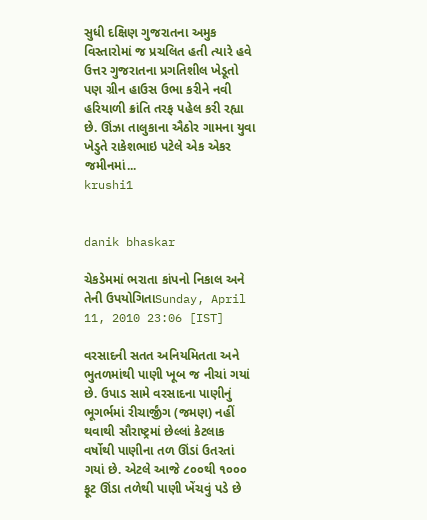સુધી દક્ષિણ ગુજરાતના અમુક વિસ્તારોમાં જ પ્રચલિત હતી ત્યારે હવે ઉત્તર ગુજરાતના પ્રગતિશીલ ખેડૂતો પણ ગ્રીન હાઉસ ઉભા કરીને નવી હરિયાળી ક્રાંતિ તરફ પહેલ કરી રહ્યા છે. ઊંઝા તાલુકાના ઐઠોર ગામના યુવા ખેડુતે રાકેશભાઇ પટેલે એક એકર જમીનમાં...
krushi1


danik bhaskar

ચેકડેમમાં ભરાતા કાંપનો નિકાલ અને તેની ઉપયોગિતાSunday, April 11, 2010 23:06 [IST]

વરસાદની સતત અનિયમિતતા અને ભુતળમાંથી પાણી ખૂબ જ નીચાં ગયાં છે. ઉપાડ સામે વરસાદના પાણીનું ભૂગર્ભમાં રીચાર્જીંગ (જમણ) નહીં થવાથી સૌરાષ્ટ્રમાં છેલ્લાં કેટલાક વર્ષોથી પાણીના તળ ઊંડાં ઉતરતાં ગયાં છે. એટલે આજે ૮૦૦થી ૧૦૦૦ ફૂટ ઊંડા તળેથી પાણી ખેંચવું પડે છે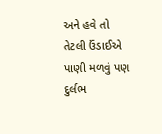અને હવે તો તેટલી ઉંડાઈએ પાણી મળવું પણ દુર્લભ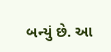બન્યું છે. આ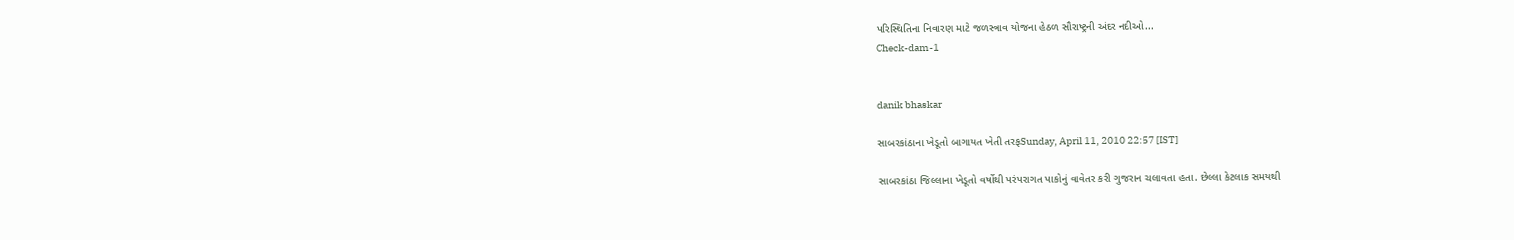પરિસ્થિતિના નિવારણ માટે જળસ્ત્રાવ યોજના હેઠળ સૌરાષ્ટ્રની અંદર નદીઓ...
Check-dam-1


danik bhaskar

સાબરકાંઠાના ખેડૂતો બાગાયત ખેતી તરફSunday, April 11, 2010 22:57 [IST]

સાબરકાંઠા જિલ્લાના ખેડૂતો વર્ષોથી પરંપરાગત પાકોનું વાવેતર કરી ગુજરાન ચલાવતા હતા. છેલ્લા કેટલાક સમયથી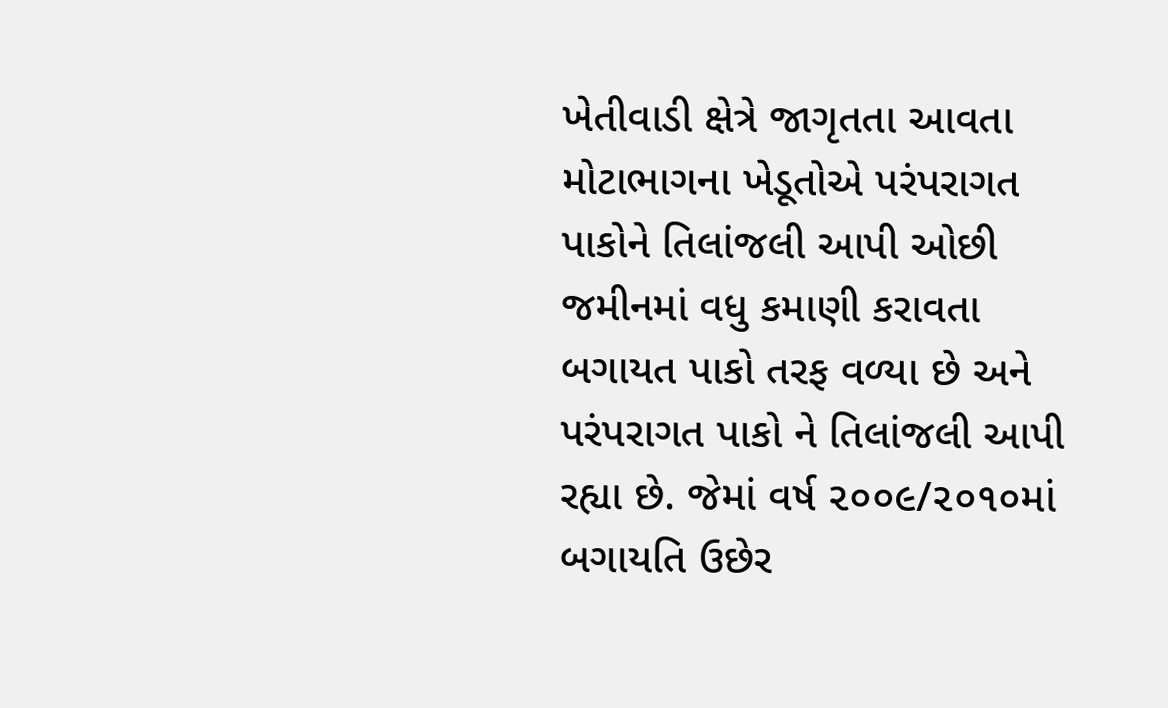ખેતીવાડી ક્ષેત્રે જાગૃતતા આવતા મોટાભાગના ખેડૂતોએ પરંપરાગત પાકોને તિલાંજલી આપી ઓછી જમીનમાં વધુ કમાણી કરાવતા બગાયત પાકો તરફ વળ્યા છે અને પરંપરાગત પાકો ને તિલાંજલી આપી રહ્યા છે. જેમાં વર્ષ ૨૦૦૯/૨૦૧૦માં બગાયતિ ઉછેર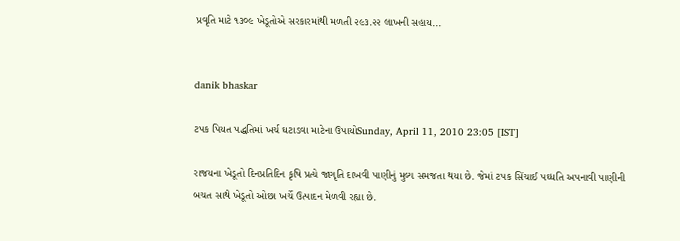પ્રવૃતિ માટે ૧૩૦૯ ખેડૂતોએ સરકારમાંથી મળતી ૨૯૩.૨૨ લાખની સહાય...


danik bhaskar

ટપક પિયત પદ્ધતિમાં ખર્ચ ઘટાડવા માટેના ઉપાયોSunday, April 11, 2010 23:05 [IST]

રાજયના ખેડૂતો દિનપ્રતિદિન કૃષિ પ્રત્યે જાગૃતિ દાખવી પાણીનું મુલ્ય સમજતા થયા છે. જેમાં ટપક સિંચાઈ પઘ્ધતિ અપનાવી પાણીની બચત સાથે ખેડૂતો ઓછા ખર્ચે ઉત્પાદન મેળવી રહ્યા છે.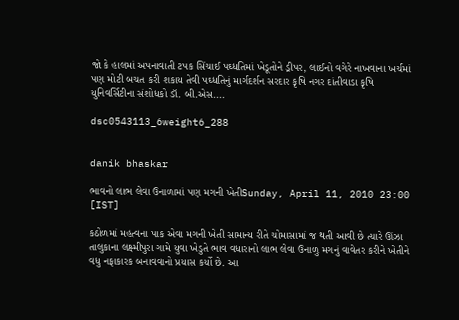જો કે હાલમાં અપનાવાતી ટપક સિંચાઈ પઘ્ધતિમાં ખેડૂતોને ડ્રીપર, લાઈનો વગેરે નાખવાના ખર્ચમાં પણ મોટી બચત કરી શકાય તેવી પઘ્ધતિનું માર્ગદર્શન સરદાર કૃષિ નગર દાંતીવાડા કૃષિ યુનિવર્સિટીના સંશોધકો ડૉ. બી.એસ....

dsc0543113_6weight6_288


danik bhaskar

ભાવનો લાભ લેવા ઉનાળામાં પણ મગની ખેતીSunday, April 11, 2010 23:00 [IST]

કઠોળમાં મહત્વના પાક એવા મગની ખેતી સામાન્ય રીતે ચોમાસામાં જ થતી આવી છે ત્યારે ઊંઝા તાલુકાના લક્ષ્મીપુરા ગામે યુવા ખેડુતે ભાવ વધારાનો લાભ લેવા ઉનાળુ મગનું વાવેતર કરીને ખેતીને વધુ નફાકારક બનાવવાનો પ્રયાસ કર્યો છે. આ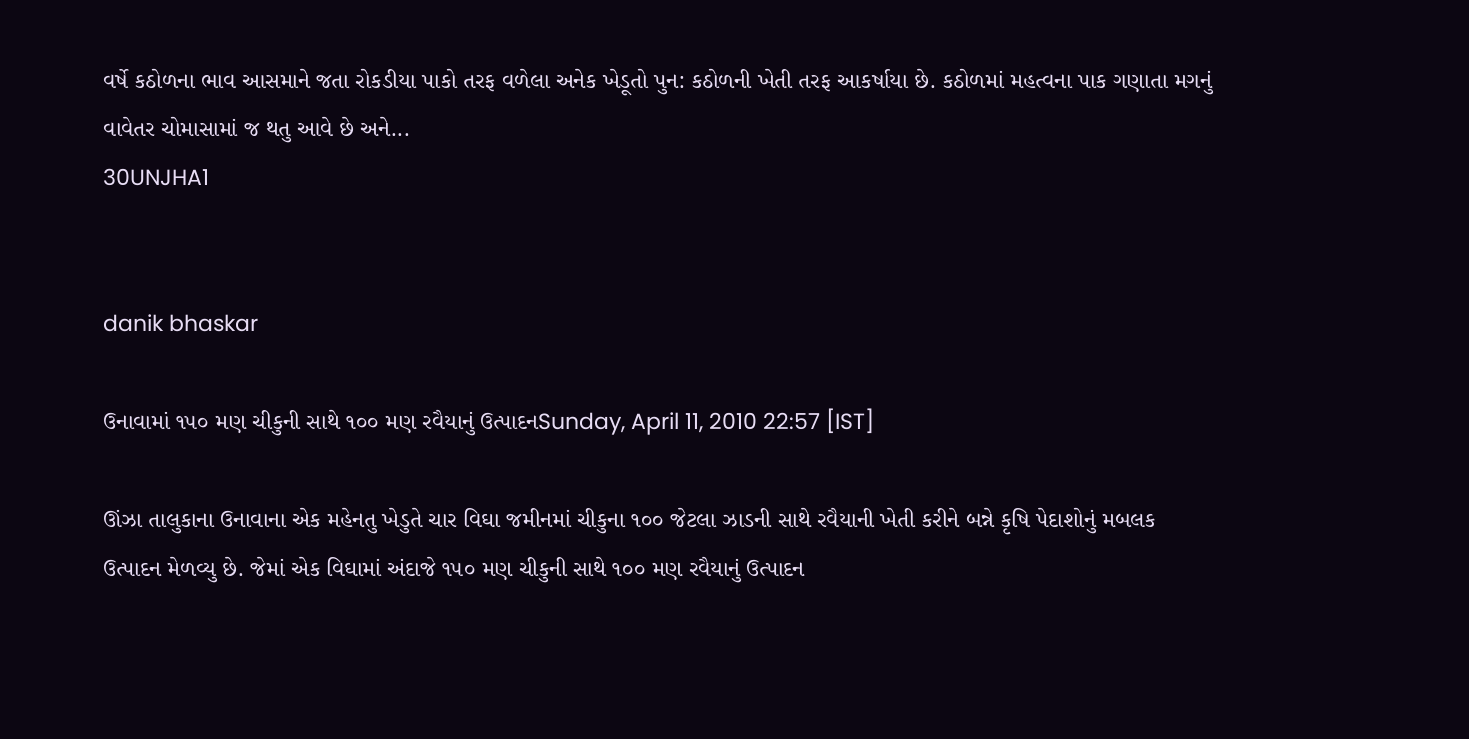વર્ષે કઠોળના ભાવ આસમાને જતા રોકડીયા પાકો તરફ વળેલા અનેક ખેડૂતો પુન: કઠોળની ખેતી તરફ આકર્ષાયા છે. કઠોળમાં મહત્વના પાક ગણાતા મગનું વાવેતર ચોમાસામાં જ થતુ આવે છે અને...
30UNJHA1


danik bhaskar

ઉનાવામાં ૧૫૦ મણ ચીકુની સાથે ૧૦૦ મણ રવૈયાનું ઉત્પાદનSunday, April 11, 2010 22:57 [IST]

ઊંઝા તાલુકાના ઉનાવાના એક મહેનતુ ખેડુતે ચાર વિઘા જમીનમાં ચીકુના ૧૦૦ જેટલા ઝાડની સાથે રવૈયાની ખેતી કરીને બન્ને કૃષિ પેદાશોનું મબલક ઉત્પાદન મેળવ્યુ છે. જેમાં એક વિઘામાં અંદાજે ૧૫૦ મણ ચીકુની સાથે ૧૦૦ મણ રવૈયાનું ઉત્પાદન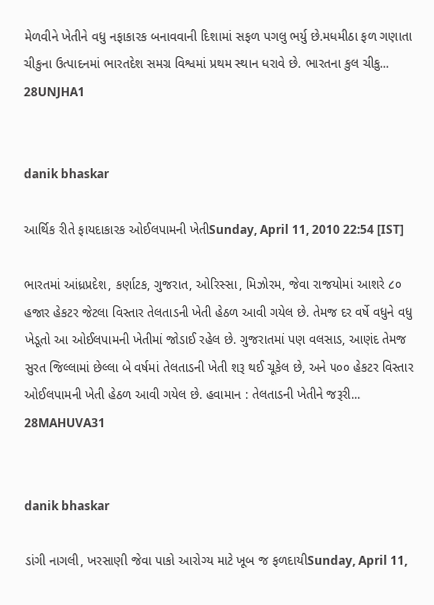મેળવીને ખેતીને વધુ નફાકારક બનાવવાની દિશામાં સફળ પગલુ ભર્યુ છે.મધમીઠા ફળ ગણાતા ચીકુના ઉત્પાદનમાં ભારતદેશ સમગ્ર વિશ્વમાં પ્રથમ સ્થાન ધરાવે છે. ભારતના કુલ ચીકુ...
28UNJHA1


danik bhaskar

આર્થિક રીતે ફાયદાકારક ઓઈલપામની ખેતીSunday, April 11, 2010 22:54 [IST]

ભારતમાં આંધ્રપ્રદેશ, કર્ણાટક, ગુજરાત, ઓરિસ્સા, મિઝોરમ, જેવા રાજયોમાં આશરે ૮૦ હજાર હેકટર જેટલા વિસ્તાર તેલતાડની ખેતી હેઠળ આવી ગયેલ છે. તેમજ દર વર્ષે વધુને વધુ ખેડૂતો આ ઓઈલપામની ખેતીમાં જોડાઈ રહેલ છે. ગુજરાતમાં પણ વલસાડ, આણંદ તેમજ સુરત જિલ્લામાં છેલ્લા બે વર્ષમાં તેલતાડની ખેતી શરૂ થઈ ચૂકેલ છે, અને ૫૦૦ હેકટર વિસ્તાર ઓઈલપામની ખેતી હેઠળ આવી ગયેલ છે. હવામાન : તેલતાડની ખેતીને જરૂરી...
28MAHUVA31


danik bhaskar

ડાંગી નાગલી, ખરસાણી જેવા પાકો આરોગ્ય માટે ખૂબ જ ફળદાયીSunday, April 11,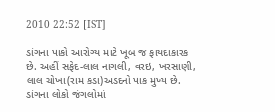2010 22:52 [IST]

ડાંગના પાકો આરોગ્ય માટે ખૂબ જ ફાયદાકારક છે. અહીં સફેદ-લાલ નાગલી, વરઇ, ખરસાણી, લાલ ચોખા(રામ કડા)અડદનો પાક મુખ્ય છે. ડાંગના લોકો જંગલોમાં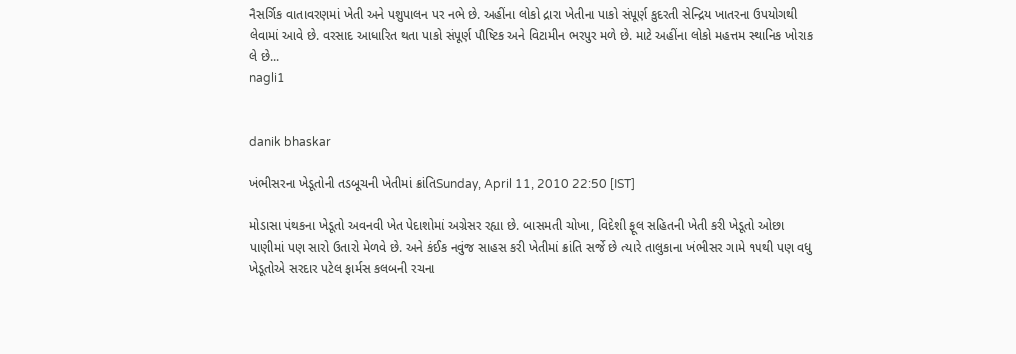નૈસર્ગિક વાતાવરણમાં ખેતી અને પશુપાલન પર નભે છે. અહીંના લોકો દ્રારા ખેતીના પાકો સંપૂર્ણ કુદરતી સેન્દ્રિય ખાતરના ઉપયોગથી લેવામાં આવે છે. વરસાદ આધારિત થતા પાકો સંપૂર્ણ પૌષ્ટિક અને વિટામીન ભરપુર મળે છે. માટે અહીંના લોકો મહત્તમ સ્થાનિક ખોરાક લે છે...
nagli1


danik bhaskar

ખંભીસરના ખેડૂતોની તડબૂચની ખેતીમાં ક્રાંતિSunday, April 11, 2010 22:50 [IST]

મોડાસા પંથકના ખેડૂતો અવનવી ખેત પેદાશોમાં અગ્રેસર રહ્યા છે. બાસમતી ચોખા, વિદેશી ફૂલ સહિતની ખેતી કરી ખેડૂતો ઓછા પાણીમાં પણ સારો ઉતારો મેળવે છે. અને કંઈક નવુંજ સાહસ કરી ખેતીમાં ક્રાંતિ સર્જે છે ત્યારે તાલુકાના ખંભીસર ગામે ૧૫થી પણ વધુ ખેડૂતોએ સરદાર પટેલ ફાર્મસ કલબની રચના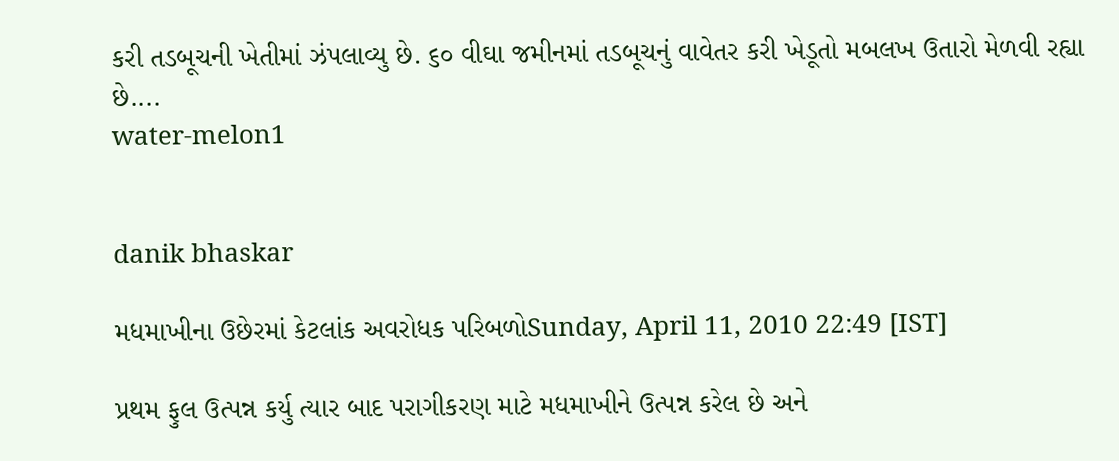કરી તડબૂચની ખેતીમાં ઝંપલાવ્યુ છે. ૬૦ વીઘા જમીનમાં તડબૂચનું વાવેતર કરી ખેડૂતો મબલખ ઉતારો મેળવી રહ્યા છે....
water-melon1


danik bhaskar

મધમાખીના ઉછેરમાં કેટલાંક અવરોધક પરિબળોSunday, April 11, 2010 22:49 [IST]

પ્રથમ ફુલ ઉત્પન્ન કર્યુ ત્યાર બાદ પરાગીકરણ માટે મધમાખીને ઉત્પન્ન કરેલ છે અને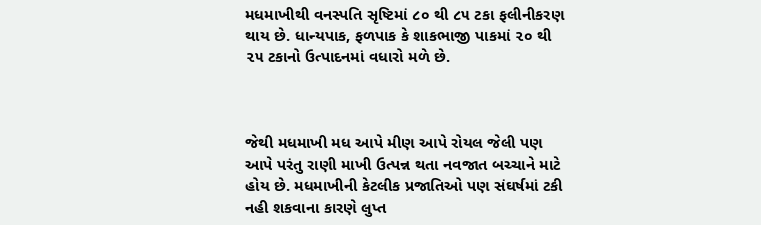મધમાખીથી વનસ્પતિ સૃષ્ટિમાં ૮૦ થી ૮૫ ટકા ફલીનીકરણ થાય છે. ધાન્યપાક, ફળપાક કે શાકભાજી પાકમાં ૨૦ થી ૨૫ ટકાનો ઉત્પાદનમાં વધારો મળે છે.



જેથી મધમાખી મધ આપે મીણ આપે રોયલ જેલી પણ આપે પરંતુ રાણી માખી ઉત્પન્ન થતા નવજાત બચ્ચાને માટે હોય છે. મધમાખીની કેટલીક પ્રજાતિઓ પણ સંઘર્ષમાં ટકી નહી શકવાના કારણે લુપ્ત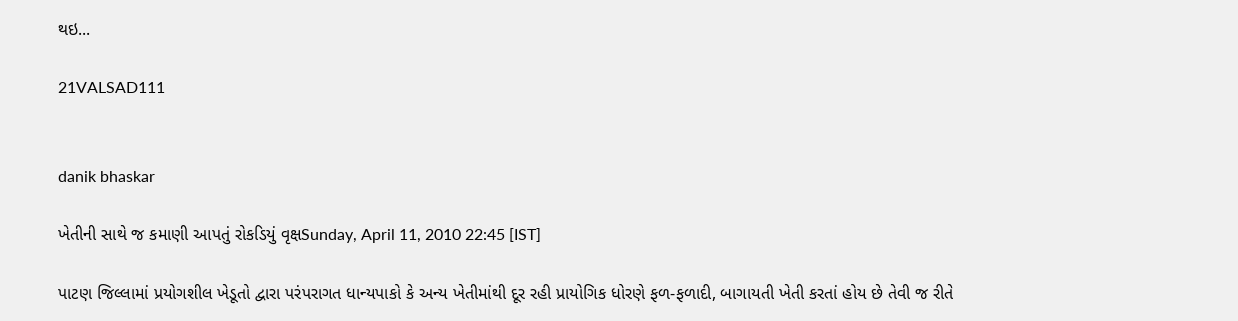થઇ...

21VALSAD111


danik bhaskar

ખેતીની સાથે જ કમાણી આપતું રોકડિયું વૃક્ષSunday, April 11, 2010 22:45 [IST]

પાટણ જિલ્લામાં પ્રયોગશીલ ખેડૂતો દ્વારા પરંપરાગત ધાન્યપાકો કે અન્ય ખેતીમાંથી દૂર રહી પ્રાયોગિક ધોરણે ફળ-ફળાદી, બાગાયતી ખેતી કરતાં હોય છે તેવી જ રીતે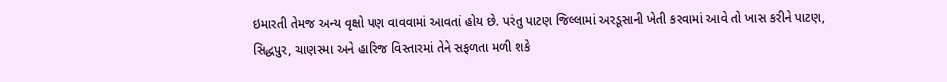ઇમારતી તેમજ અન્ય વૃક્ષો પણ વાવવામાં આવતાં હોય છે. પરંતુ પાટણ જિલ્લામાં અરડૂસાની ખેતી કરવામાં આવે તો ખાસ કરીને પાટણ, સિદ્ધપુર, ચાણસ્મા અને હારિજ વિસ્તારમાં તેને સફળતા મળી શકે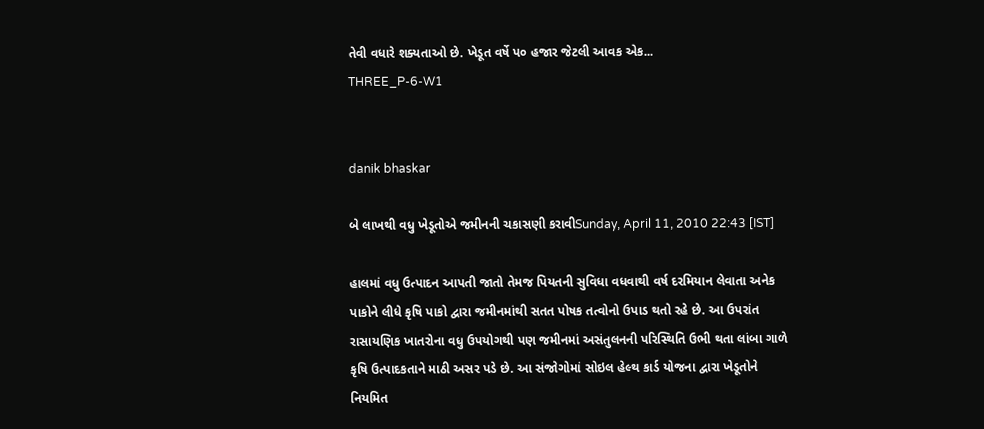તેવી વધારે શક્યતાઓ છે. ખેડૂત વર્ષે પ૦ હજાર જેટલી આવક એક...
THREE_P-6-W1


danik bhaskar

બે લાખથી વધુ ખેડૂતોએ જમીનની ચકાસણી કરાવીSunday, April 11, 2010 22:43 [IST]

હાલમાં વધુ ઉત્પાદન આપતી જાતો તેમજ પિયતની સુવિધા વધવાથી વર્ષ દરમિયાન લેવાતા અનેક પાકોને લીધે કૃષિ પાકો દ્વારા જમીનમાંથી સતત પોષક તત્વોનો ઉપાડ થતો રહે છે. આ ઉપરાંત રાસાયણિક ખાતરોના વધુ ઉપયોગથી પણ જમીનમાં અસંતુલનની પરિસ્થિતિ ઉભી થતા લાંબા ગાળે કૃષિ ઉત્પાદકતાને માઠી અસર પડે છે. આ સંજોગોમાં સોઇલ હેલ્થ કાર્ડ યોજના દ્વારા ખેડૂતોને નિયમિત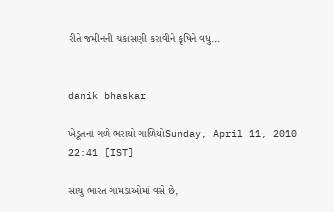રીતે જમીનની ચકાસણી કરાવીને કૃષિને વધુ...


danik bhaskar

ખેડૂતના ગળે ભરાયો ગાળિયોSunday, April 11, 2010 22:41 [IST]

સાચુ ભારત ગામડાઓમાં વસે છે,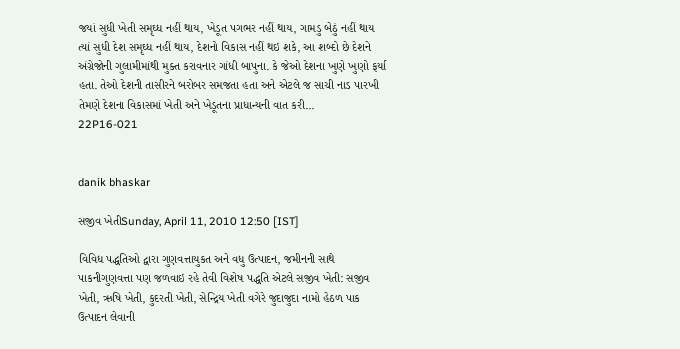જયાં સુધી ખેતી સમૃઘ્ધ નહીં થાય, ખેડૂત પગભર નહીં થાય, ગામડુ બેઠું નહીં થાય ત્યાં સુધી દેશ સમૃઘ્ધ નહીં થાય, દેશનો વિકાસ નહીં થઇ શકે, આ શબ્દો છે દેશને અંગ્રેજોની ગુલામીમાંથી મુક્ત કરાવનાર ગાંધી બાપુના. કે જેઓ દેશના ખુણે ખુણો ફર્યા હતા. તેઓ દેશની તાસીરને બરોબર સમજતા હતા અને એટલે જ સાચી નાડ પારખી તેમણે દેશના વિકાસમાં ખેતી અને ખેડૂતના પ્રાધાન્યની વાત કરી...
22P16-021


danik bhaskar

સજીવ ખેતીSunday, April 11, 2010 12:50 [IST]

વિવિધ પદ્ધતિઓ દ્વારા ગુણવત્તાયુકત અને વધુ ઉત્પાદન, જમીનની સાથે પાકનીગુણવત્તા પણ જળવાઇ રહે તેવી વિશેષ પદ્ધતિ એટલે સજીવ ખેતી: સજીવ ખેતી, ઋષિ ખેતી, કુદરતી ખેતી, સેન્દ્રિય ખેતી વગેરે જુદાજુદા નામો હેઠળ પાક ઉત્પાદન લેવાની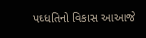પઘ્ધતિનો વિકાસ આઆજે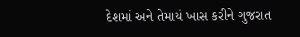દેશમાં અને તેમાયં ખાસ કરીને ગુજરાત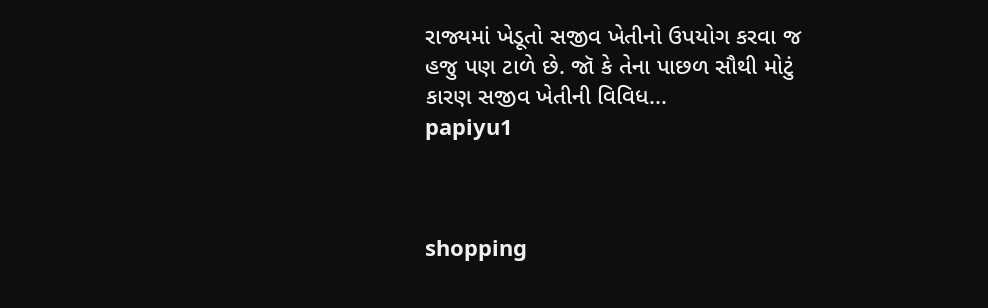રાજ્યમાં ખેડૂતો સજીવ ખેતીનો ઉપયોગ કરવા જ હજુ પણ ટાળે છે. જૉ કે તેના પાછળ સૌથી મોટું કારણ સજીવ ખેતીની વિવિધ...
papiyu1



shopping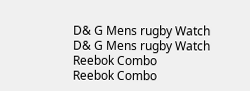D& G Mens rugby Watch
D& G Mens rugby Watch
Reebok Combo
Reebok Combo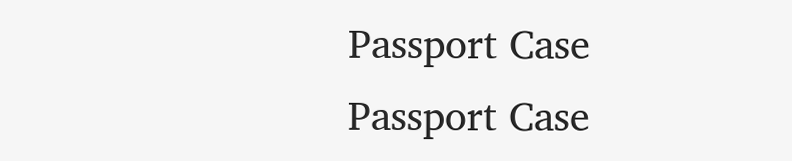Passport Case
Passport Case